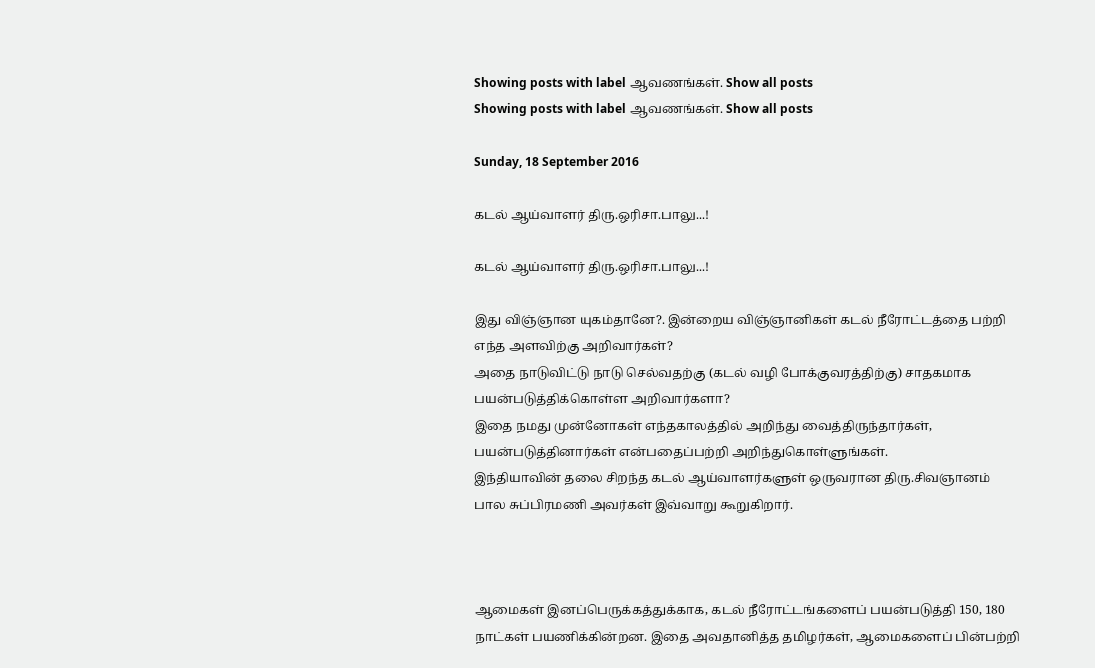Showing posts with label ஆவணங்கள். Show all posts
Showing posts with label ஆவணங்கள். Show all posts

Sunday, 18 September 2016

கடல் ஆய்வாளர் திரு.ஒரிசா.பாலு...!

கடல் ஆய்வாளர் திரு.ஒரிசா.பாலு...!

இது விஞ்ஞான யுகம்தானே?. இன்றைய விஞ்ஞானிகள் கடல் நீரோட்டத்தை பற்றி எந்த அளவிற்கு அறிவார்கள்?
அதை நாடுவிட்டு நாடு செல்வதற்கு (கடல் வழி போக்குவரத்திற்கு) சாதகமாக பயன்படுத்திக்கொள்ள அறிவார்களா?
இதை நமது முன்னோகள் எந்தகாலத்தில் அறிந்து வைத்திருந்தார்கள், பயன்படுத்தினார்கள் என்பதைப்பற்றி அறிந்துகொள்ளுங்கள்.
இந்தியாவின் தலை சிறந்த கடல் ஆய்வாளர்களுள் ஒருவரான திரு.சிவஞானம் பால சுப்பிரமணி அவர்கள் இவ்வாறு கூறுகிறார்.



ஆமைகள் இனப்பெருக்கத்துக்காக, கடல் நீரோட்டங்களைப் பயன்படுத்தி 150, 180 நாட்கள் பயணிக்கின்றன. இதை அவதானித்த தமிழர்கள், ஆமைகளைப் பின்பற்றி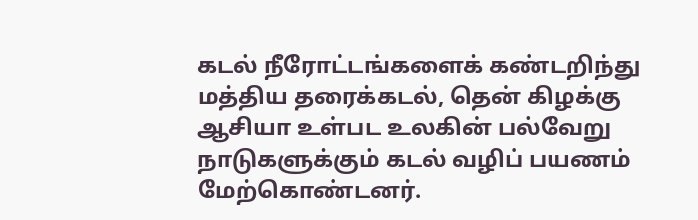கடல் நீரோட்டங்களைக் கண்டறிந்து மத்திய தரைக்கடல், தென் கிழக்கு ஆசியா உள்பட உலகின் பல்வேறு நாடுகளுக்கும் கடல் வழிப் பயணம் மேற்கொண்டனர்.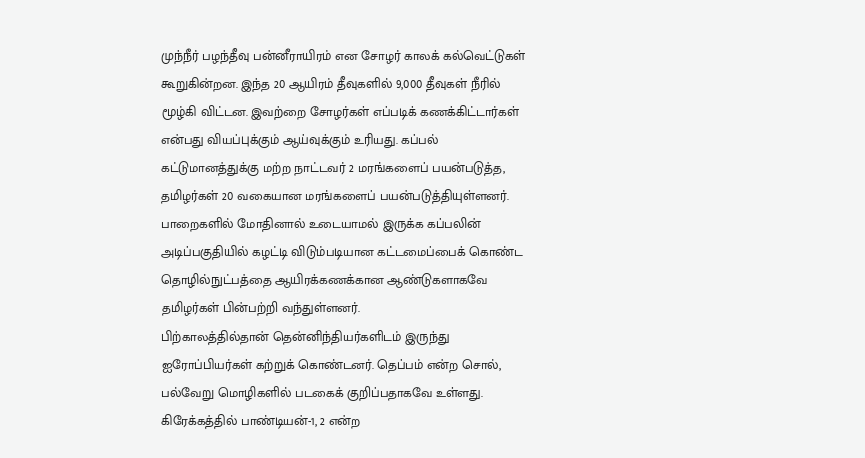முந்நீர் பழந்தீவு பன்னீராயிரம் என சோழர் காலக் கல்வெட்டுகள் கூறுகின்றன. இந்த 20 ஆயிரம் தீவுகளில் 9,000 தீவுகள் நீரில் மூழ்கி விட்டன. இவற்றை சோழர்கள் எப்படிக் கணக்கிட்டார்கள் என்பது வியப்புக்கும் ஆய்வுக்கும் உரியது. கப்பல் கட்டுமானத்துக்கு மற்ற நாட்டவர் 2 மரங்களைப் பயன்படுத்த, தமிழர்கள் 20 வகையான மரங்களைப் பயன்படுத்தியுள்ளனர். பாறைகளில் மோதினால் உடையாமல் இருக்க கப்பலின் அடிப்பகுதியில் கழட்டி விடும்படியான கட்டமைப்பைக் கொண்ட தொழில்நுட்பத்தை ஆயிரக்கணக்கான ஆண்டுகளாகவே தமிழர்கள் பின்பற்றி வந்துள்ளனர்.
பிற்காலத்தில்தான் தென்னிந்தியர்களிடம் இருந்து ஐரோப்பியர்கள் கற்றுக் கொண்டனர். தெப்பம் என்ற சொல், பல்வேறு மொழிகளில் படகைக் குறிப்பதாகவே உள்ளது. கிரேக்கத்தில் பாண்டியன்-1, 2 என்ற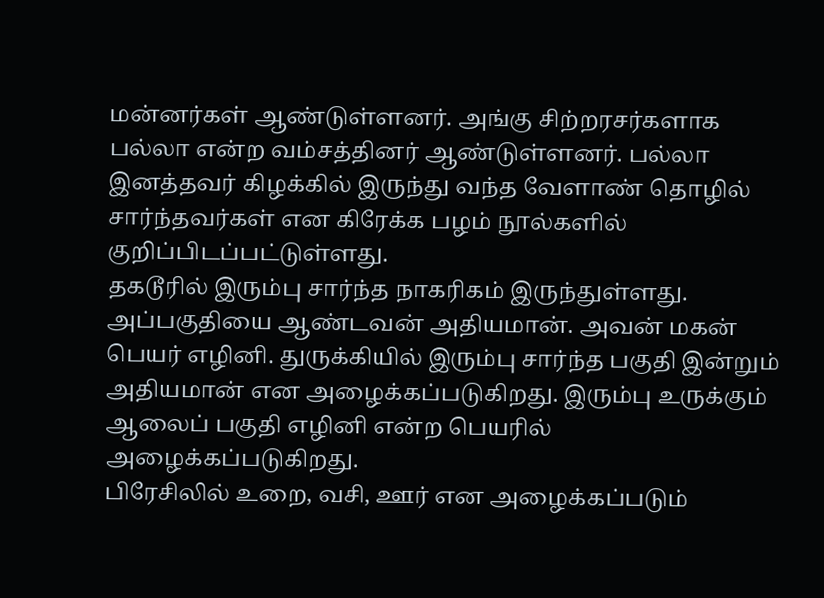மன்னர்கள் ஆண்டுள்ளனர். அங்கு சிற்றரசர்களாக பல்லா என்ற வம்சத்தினர் ஆண்டுள்ளனர். பல்லா இனத்தவர் கிழக்கில் இருந்து வந்த வேளாண் தொழில் சார்ந்தவர்கள் என கிரேக்க பழம் நூல்களில் குறிப்பிடப்பட்டுள்ளது.
தகடூரில் இரும்பு சார்ந்த நாகரிகம் இருந்துள்ளது. அப்பகுதியை ஆண்டவன் அதியமான். அவன் மகன் பெயர் எழினி. துருக்கியில் இரும்பு சார்ந்த பகுதி இன்றும் அதியமான் என அழைக்கப்படுகிறது. இரும்பு உருக்கும் ஆலைப் பகுதி எழினி என்ற பெயரில் அழைக்கப்படுகிறது.
பிரேசிலில் உறை, வசி, ஊர் என அழைக்கப்படும்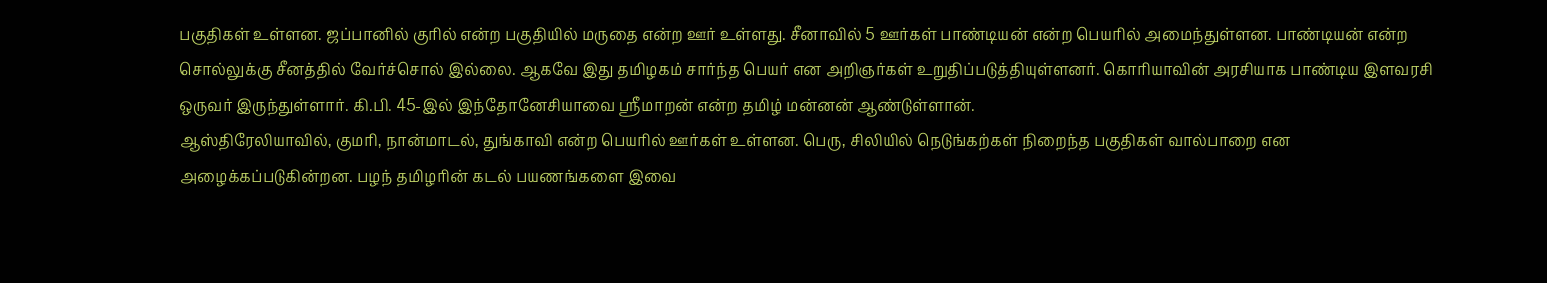பகுதிகள் உள்ளன. ஜப்பானில் குரில் என்ற பகுதியில் மருதை என்ற ஊர் உள்ளது. சீனாவில் 5 ஊர்கள் பாண்டியன் என்ற பெயரில் அமைந்துள்ளன. பாண்டியன் என்ற சொல்லுக்கு சீனத்தில் வேர்ச்சொல் இல்லை. ஆகவே இது தமிழகம் சார்ந்த பெயர் என அறிஞர்கள் உறுதிப்படுத்தியுள்ளனர். கொரியாவின் அரசியாக பாண்டிய இளவரசி ஒருவர் இருந்துள்ளார். கி.பி. 45-இல் இந்தோனேசியாவை ஸ்ரீமாறன் என்ற தமிழ் மன்னன் ஆண்டுள்ளான்.
ஆஸ்திரேலியாவில், குமரி, நான்மாடல், துங்காவி என்ற பெயரில் ஊர்கள் உள்ளன. பெரு, சிலியில் நெடுங்கற்கள் நிறைந்த பகுதிகள் வால்பாறை என அழைக்கப்படுகின்றன. பழந் தமிழரின் கடல் பயணங்களை இவை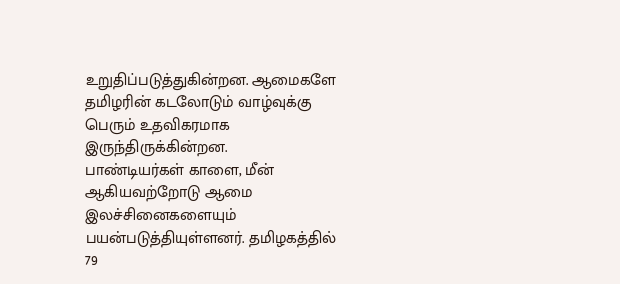உறுதிப்படுத்துகின்றன. ஆமைகளே தமிழரின் கடலோடும் வாழ்வுக்கு பெரும் உதவிகரமாக இருந்திருக்கின்றன.
பாண்டியர்கள் காளை, மீன் ஆகியவற்றோடு ஆமை இலச்சினைகளையும் பயன்படுத்தியுள்ளனர். தமிழகத்தில் 79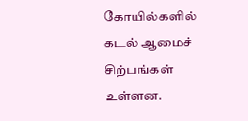கோயில்களில் கடல் ஆமைச் சிற்பங்கள் உள்ளன.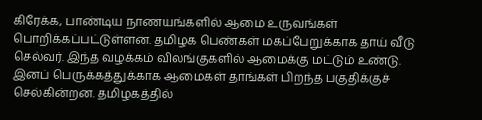கிரேக்க, பாண்டிய நாணயங்களில் ஆமை உருவங்கள் பொறிக்கப்பட்டுள்ளன. தமிழக பெண்கள் மகப்பேறுக்காக தாய் வீடு செல்வர். இந்த வழக்கம் விலங்குகளில் ஆமைக்கு மட்டும் உண்டு. இனப் பெருக்கத்துக்காக ஆமைகள் தாங்கள் பிறந்த பகுதிக்குச் செல்கின்றன. தமிழகத்தில்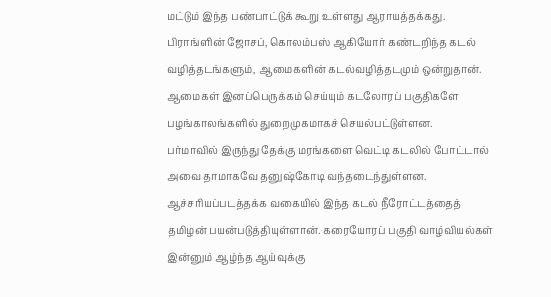மட்டும் இந்த பண்பாட்டுக் கூறு உள்ளது ஆராயத்தக்கது.
பிராங்ளின் ஜோசப், கொலம்பஸ் ஆகியோர் கண்டறிந்த கடல் வழித்தடங்களும், ஆமைகளின் கடல்வழித்தடமும் ஒன்றுதான். ஆமைகள் இனப்பெருக்கம் செய்யும் கடலோரப் பகுதிகளே பழங்காலங்களில் துறைமுகமாகச் செயல்பட்டுள்ளன.
பர்மாவில் இருந்து தேக்கு மரங்களை வெட்டி கடலில் போட்டால் அவை தாமாகவே தனுஷ்கோடி வந்தடைந்துள்ளன. ஆச்சரியப்படத்தக்க வகையில் இந்த கடல் நீரோட்டத்தைத் தமிழன் பயன்படுத்தியுள்ளான். கரையோரப் பகுதி வாழ்வியல்கள் இன்னும் ஆழ்ந்த ஆய்வுக்கு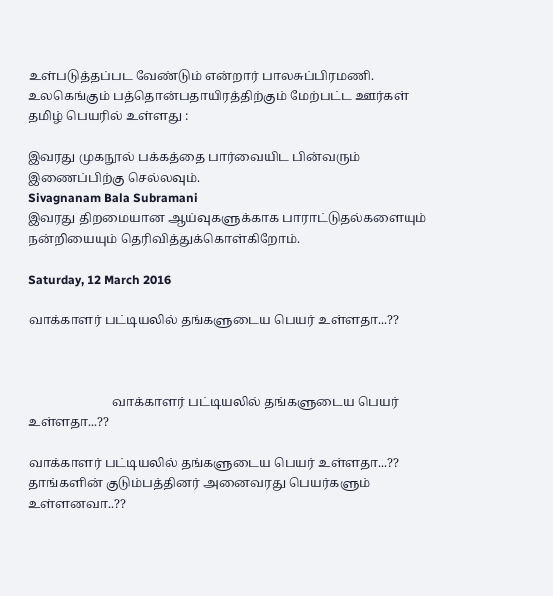உள்படுத்தப்பட வேண்டும் என்றார் பாலசுப்பிரமணி.
உலகெங்கும் பத்தொன்பதாயிரத்திற்கும் மேற்பட்ட ஊர்கள் தமிழ் பெயரில் உள்ளது :

இவரது முகநூல் பக்கத்தை பார்வையிட பின்வரும் இணைப்பிற்கு செல்லவும்.
Sivagnanam Bala Subramani
இவரது திறமையான ஆய்வுகளுக்காக பாராட்டுதல்களையும் நன்றியையும் தெரிவித்துக்கொள்கிறோம்.

Saturday, 12 March 2016

வாக்காளர் பட்டியலில் தங்களுடைய பெயர் உள்ளதா...??



                           வாக்காளர் பட்டியலில் தங்களுடைய பெயர் உள்ளதா...??

வாக்காளர் பட்டியலில் தங்களுடைய பெயர் உள்ளதா...??
தாங்களின் குடும்பத்தினர் அனைவரது பெயர்களும் உள்ளனவா..??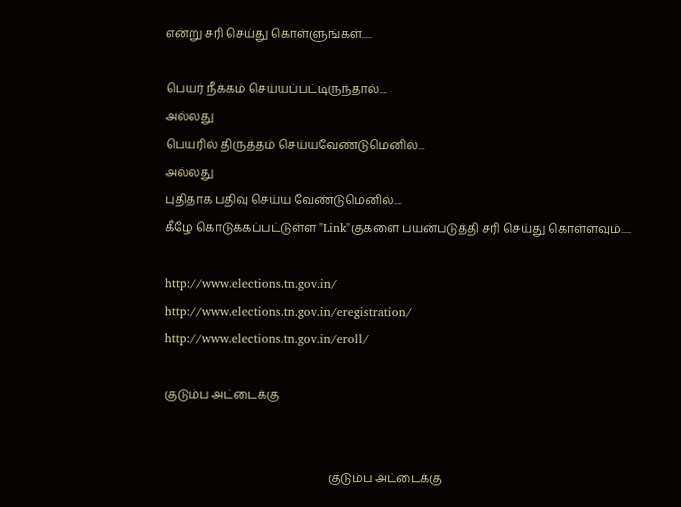என்று சரி செய்து கொள்ளுங்கள்.....

பெயர் நீக்கம் செய்யப்பட்டிருந்தால்....
அல்லது
பெயரில் திருத்தம் செய்யவேண்டுமெனில்...
அல்லது
புதிதாக பதிவு செய்ய வேண்டுமெனில்....
கீழே கொடுக்கப்பட்டுள்ள "Link"குகளை பயன்படுத்தி சரி செய்து கொள்ளவும்.....

http://www.elections.tn.gov.in/
http://www.elections.tn.gov.in/eregistration/
http://www.elections.tn.gov.in/eroll/

குடும்ப அட்டைக்கு


                                                        குடும்ப அட்டைக்கு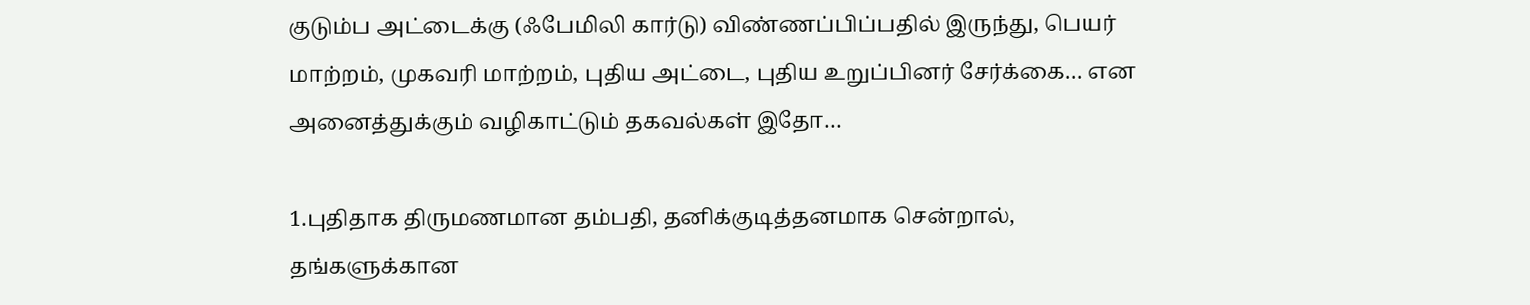குடும்ப அட்டைக்கு (ஃபேமிலி கார்டு) விண்ணப்பிப்பதில் இருந்து, பெயர் மாற்றம், முகவரி மாற்றம், புதிய அட்டை, புதிய உறுப்பினர் சேர்க்கை… என அனைத்துக்கும் வழிகாட்டும் தகவல்கள் இதோ…

1.புதிதாக திருமணமான தம்பதி, தனிக்குடித்தனமாக சென்றால், தங்களுக்கான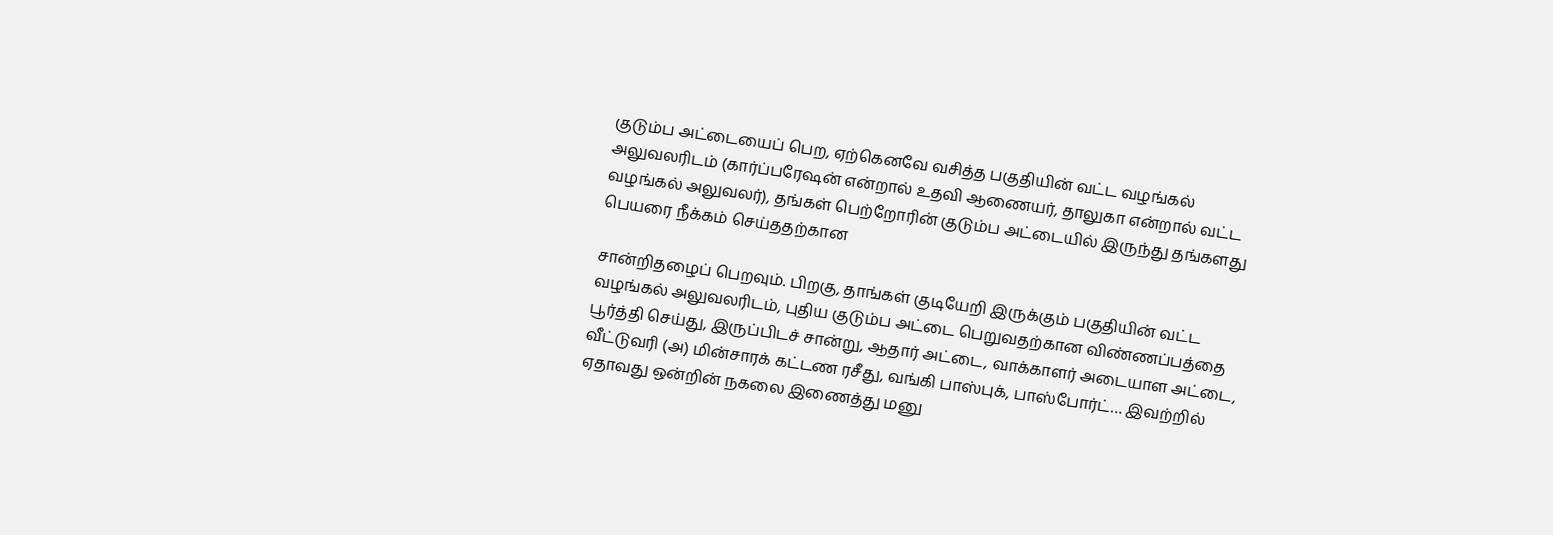குடும்ப அட்டையைப் பெற, ஏற்கெனவே வசித்த பகுதியின் வட்ட வழங்கல் அலுவலரிடம் (கார்ப்பரேஷன் என்றால் உதவி ஆணையர், தாலுகா என்றால் வட்ட வழங்கல் அலுவலர்), தங்கள் பெற்றோரின் குடும்ப அட்டையில் இருந்து தங்களது பெயரை நீக்கம் செய்ததற்கான

சான்றிதழைப் பெறவும். பிறகு, தாங்கள் குடியேறி இருக்கும் பகுதியின் வட்ட வழங்கல் அலுவலரிடம், புதிய குடும்ப அட்டை பெறுவதற்கான விண்ணப்பத்தை பூர்த்தி செய்து, இருப்பிடச் சான்று, ஆதார் அட்டை, வாக்காளர் அடையாள அட்டை, வீட்டுவரி (அ) மின்சாரக் கட்டண ரசீது, வங்கி பாஸ்புக், பாஸ்போர்ட்… இவற்றில் ஏதாவது ஒன்றின் நகலை இணைத்து மனு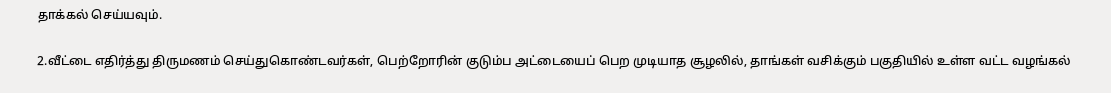தாக்கல் செய்யவும்.

2.வீட்டை எதிர்த்து திருமணம் செய்துகொண்டவர்கள், பெற்றோரின் குடும்ப அட்டையைப் பெற முடியாத சூழலில், தாங்கள் வசிக்கும் பகுதியில் உள்ள வட்ட வழங்கல்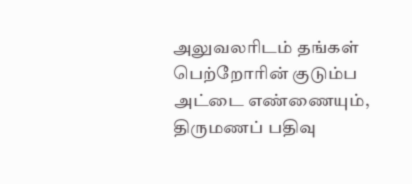அலுவலரிடம் தங்கள் பெற்றோரின் குடும்ப அட்டை எண்ணையும், திருமணப் பதிவு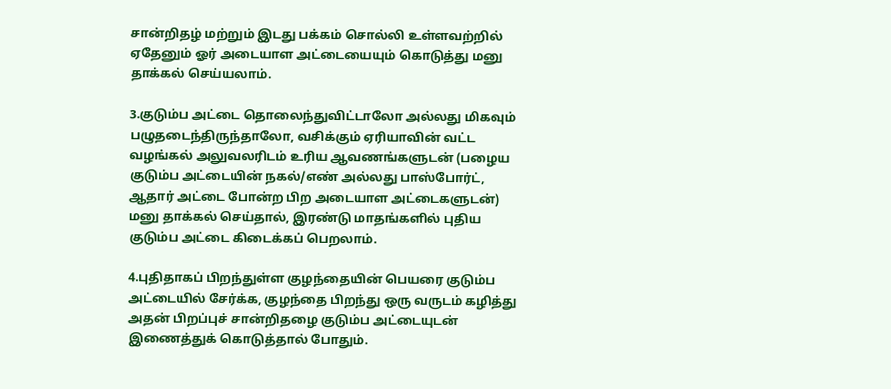சான்றிதழ் மற்றும் இடது பக்கம் சொல்லி உள்ளவற்றில் ஏதேனும் ஓர் அடையாள அட்டையையும் கொடுத்து மனு தாக்கல் செய்யலாம்.

3.குடும்ப அட்டை தொலைந்துவிட்டாலோ அல்லது மிகவும் பழுதடைந்திருந்தாலோ, வசிக்கும் ஏரியாவின் வட்ட வழங்கல் அலுவலரிடம் உரிய ஆவணங்களுடன் (பழைய குடும்ப அட்டையின் நகல்/எண் அல்லது பாஸ்போர்ட், ஆதார் அட்டை போன்ற பிற அடையாள அட்டைகளுடன்) மனு தாக்கல் செய்தால், இரண்டு மாதங்களில் புதிய குடும்ப அட்டை கிடைக்கப் பெறலாம்.

4.புதிதாகப் பிறந்துள்ள குழந்தையின் பெயரை குடும்ப அட்டையில் சேர்க்க, குழந்தை பிறந்து ஒரு வருடம் கழித்து அதன் பிறப்புச் சான்றிதழை குடும்ப அட்டையுடன் இணைத்துக் கொடுத்தால் போதும்.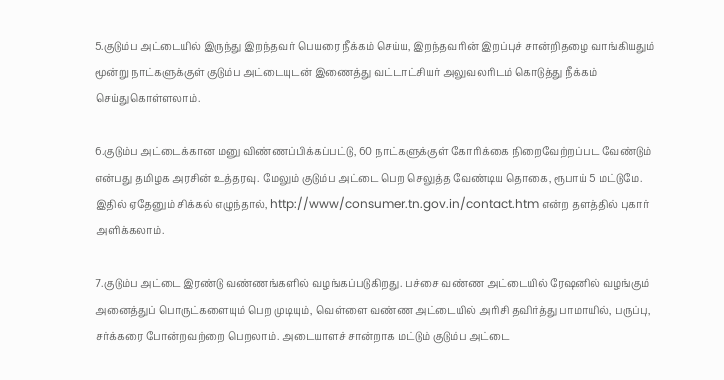5.குடும்ப அட்டையில் இருந்து இறந்தவர் பெயரை நீக்கம் செய்ய, இறந்தவரின் இறப்புச் சான்றிதழை வாங்கியதும் மூன்று நாட்களுக்குள் குடும்ப அட்டையுடன் இணைத்து வட்டாட்சியர் அலுவலரிடம் கொடுத்து நீக்கம் செய்துகொள்ளலாம்.

6.குடும்ப அட்டைக்கான மனு விண்ணப்பிக்கப்பட்டு, 60 நாட்களுக்குள் கோரிக்கை நிறைவேற்றப்பட வேண்டும் என்பது தமிழக அரசின் உத்தரவு. மேலும் குடும்ப அட்டை பெற செலுத்த வேண்டிய தொகை, ரூபாய் 5 மட்டுமே. இதில் ஏதேனும் சிக்கல் எழுந்தால், http://www/consumer.tn.gov.in/contact.htm என்ற தளத்தில் புகார் அளிக்கலாம்.

7.குடும்ப அட்டை இரண்டு வண்ணங்களில் வழங்கப்படுகிறது. பச்சை வண்ண அட்டையில் ரேஷனில் வழங்கும் அனைத்துப் பொருட்களையும் பெற முடியும், வெள்ளை வண்ண அட்டையில் அரிசி தவிர்த்து பாமாயில், பருப்பு, சர்க்கரை போன்றவற்றை பெறலாம். அடையாளச் சான்றாக மட்டும் குடும்ப அட்டை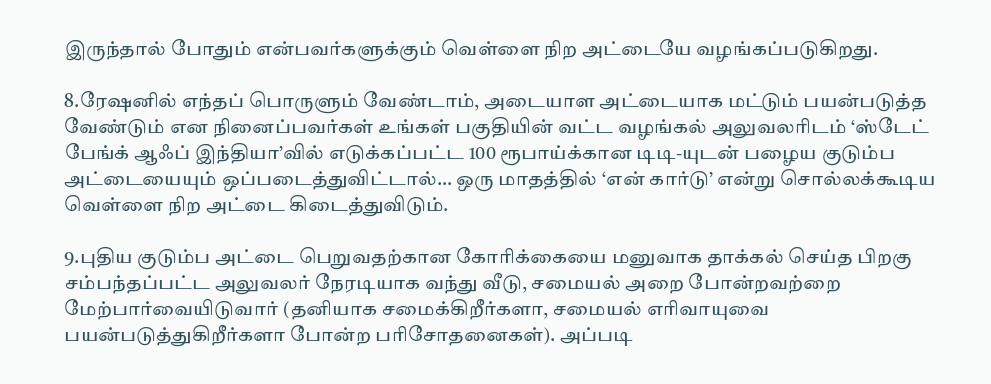இருந்தால் போதும் என்பவர்களுக்கும் வெள்ளை நிற அட்டையே வழங்கப்படுகிறது.

8.ரேஷனில் எந்தப் பொருளும் வேண்டாம், அடையாள அட்டையாக மட்டும் பயன்படுத்த வேண்டும் என நினைப்பவர்கள் உங்கள் பகுதியின் வட்ட வழங்கல் அலுவலரிடம் ‘ஸ்டேட் பேங்க் ஆஃப் இந்தியா’வில் எடுக்கப்பட்ட 100 ரூபாய்க்கான டிடி-யுடன் பழைய குடும்ப அட்டையையும் ஒப்படைத்துவிட்டால்… ஒரு மாதத்தில் ‘என் கார்டு’ என்று சொல்லக்கூடிய வெள்ளை நிற அட்டை கிடைத்துவிடும்.

9.புதிய குடும்ப அட்டை பெறுவதற்கான கோரிக்கையை மனுவாக தாக்கல் செய்த பிறகு சம்பந்தப்பட்ட அலுவலர் நேரடியாக வந்து வீடு, சமையல் அறை போன்றவற்றை மேற்பார்வையிடுவார் (தனியாக சமைக்கிறீர்களா, சமையல் எரிவாயுவை பயன்படுத்துகிறீர்களா போன்ற பரிசோதனைகள்). அப்படி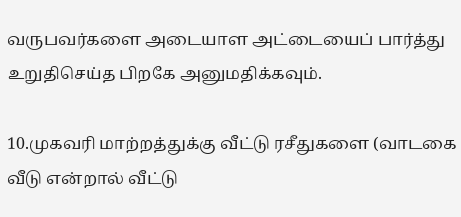வருபவர்களை அடையாள அட்டையைப் பார்த்து உறுதிசெய்த பிறகே அனுமதிக்கவும்.

10.முகவரி மாற்றத்துக்கு வீட்டு ரசீதுகளை (வாடகை வீடு என்றால் வீட்டு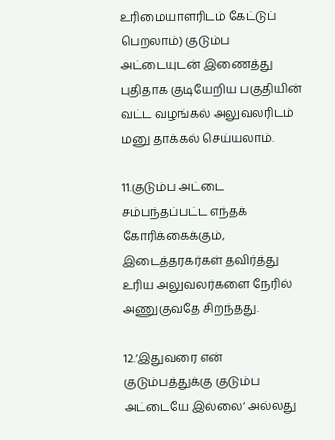உரிமையாளரிடம் கேட்டுப் பெறலாம்) குடும்ப அட்டையுடன் இணைத்து புதிதாக குடியேறிய பகுதியின் வட்ட வழங்கல் அலுவலரிடம் மனு தாக்கல் செய்யலாம்.

11.குடும்ப அட்டை சம்பந்தப்பட்ட எந்தக் கோரிக்கைக்கும், இடைத்தரகர்கள் தவிர்த்து உரிய அலுவலர்களை நேரில் அணுகுவதே சிறந்தது.

12.‘இதுவரை என் குடும்பத்துக்கு குடும்ப அட்டையே இல்லை’ அல்லது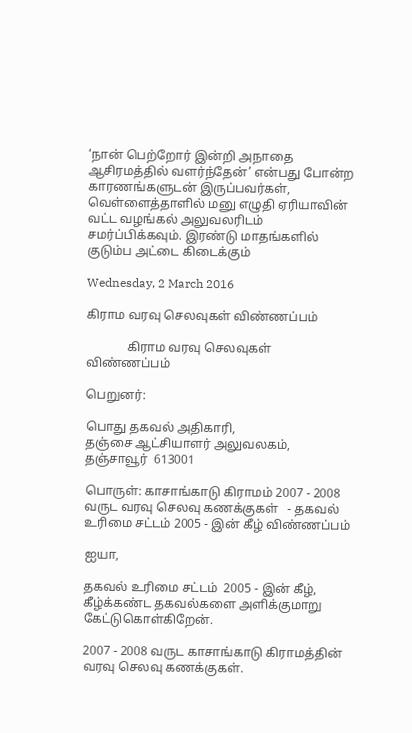‘நான் பெற்றோர் இன்றி அநாதை ஆசிரமத்தில் வளர்ந்தேன்’ என்பது போன்ற காரணங்களுடன் இருப்பவர்கள், வெள்ளைத்தாளில் மனு எழுதி ஏரியாவின் வட்ட வழங்கல் அலுவலரிடம் சமர்ப்பிக்கவும். இரண்டு மாதங்களில் குடும்ப அட்டை கிடைக்கும்

Wednesday, 2 March 2016

கிராம வரவு செலவுகள் விண்ணப்பம்

             கிராம வரவு செலவுகள் விண்ணப்பம்

பெறுனர்:

பொது தகவல் அதிகாரி,
தஞ்சை ஆட்சியாளர் அலுவலகம்,
தஞ்சாவூர்  613001

பொருள்: காசாங்காடு கிராமம் 2007 - 2008 வருட வரவு செலவு கணக்குகள்   - தகவல் உரிமை சட்டம் 2005 - இன் கீழ் விண்ணப்பம்

ஐயா,

தகவல் உரிமை சட்டம்  2005 - இன் கீழ், கீழ்க்கண்ட தகவல்களை அளிக்குமாறு கேட்டுகொள்கிறேன்.

2007 - 2008 வருட காசாங்காடு கிராமத்தின் வரவு செலவு கணக்குகள்.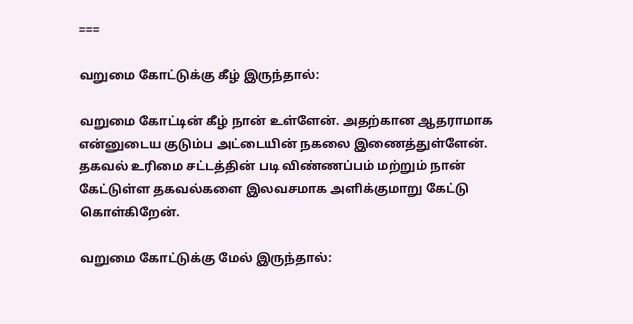===

வறுமை கோட்டுக்கு கீழ் இருந்தால்:

வறுமை கோட்டின் கீழ் நான் உள்ளேன். அதற்கான ஆதராமாக என்னுடைய குடும்ப அட்டையின் நகலை இணைத்துள்ளேன். தகவல் உரிமை சட்டத்தின் படி விண்ணப்பம் மற்றும் நான் கேட்டுள்ள தகவல்களை இலவசமாக அளிக்குமாறு கேட்டு கொள்கிறேன்.

வறுமை கோட்டுக்கு மேல் இருந்தால்: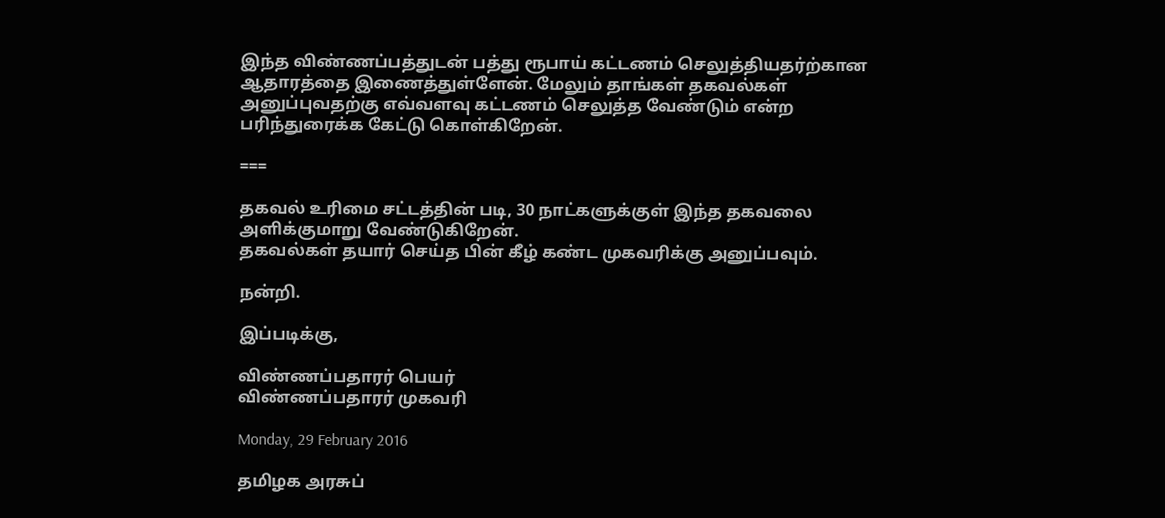இந்த விண்ணப்பத்துடன் பத்து ரூபாய் கட்டணம் செலுத்தியதர்ற்கான ஆதாரத்தை இணைத்துள்ளேன். மேலும் தாங்கள் தகவல்கள் அனுப்புவதற்கு எவ்வளவு கட்டணம் செலுத்த வேண்டும் என்ற பரிந்துரைக்க கேட்டு கொள்கிறேன்.

===

தகவல் உரிமை சட்டத்தின் படி, 30 நாட்களுக்குள் இந்த தகவலை அளிக்குமாறு வேண்டுகிறேன்.
தகவல்கள் தயார் செய்த பின் கீழ் கண்ட முகவரிக்கு அனுப்பவும்.

நன்றி.

இப்படிக்கு,

விண்ணப்பதாரர் பெயர்
விண்ணப்பதாரர் முகவரி

Monday, 29 February 2016

தமிழக அரசுப்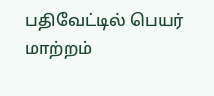பதிவேட்டில் பெயர் மாற்றம்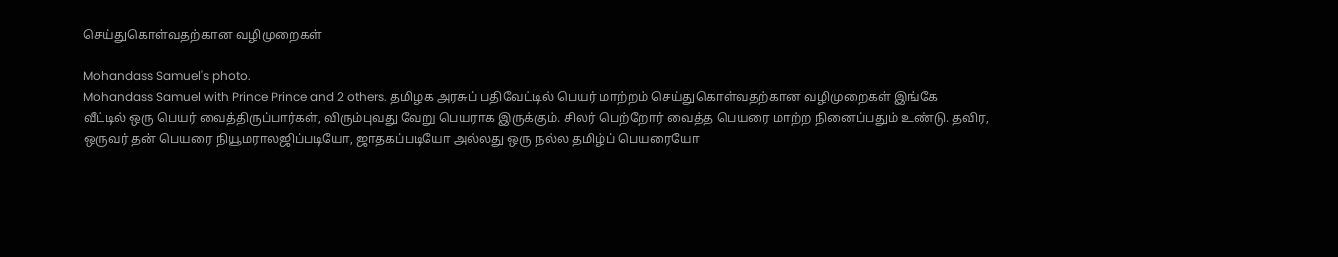செய்துகொள்வதற்கான வழிமுறைகள்

Mohandass Samuel's photo.
Mohandass Samuel with Prince Prince and 2 others. தமிழக அரசுப் பதிவேட்டில் பெயர் மாற்றம் செய்துகொள்வதற்கான வழிமுறைகள் இங்கே
வீட்டில் ஒரு பெயர் வைத்திருப்பார்கள், விரும்புவது வேறு பெயராக இருக்கும். சிலர் பெற்றோர் வைத்த பெயரை மாற்ற நினைப்பதும் உண்டு. தவிர, ஒருவர் தன் பெயரை நியூமராலஜிப்படியோ, ஜாதகப்படியோ அல்லது ஒரு நல்ல தமிழ்ப் பெயரையோ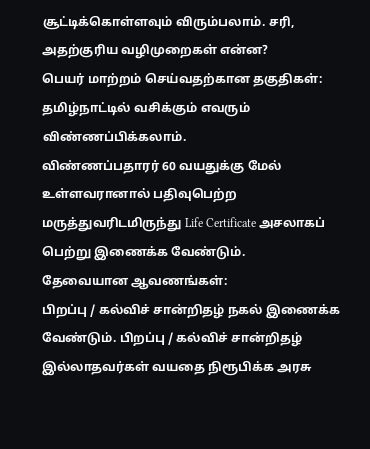சூட்டிக்கொள்ளவும் விரும்பலாம். சரி, அதற்குரிய வழிமுறைகள் என்ன?
பெயர் மாற்றம் செய்வதற்கான தகுதிகள்:
தமிழ்நாட்டில் வசிக்கும் எவரும் விண்ணப்பிக்கலாம்.
விண்ணப்பதாரர் 60 வயதுக்கு மேல் உள்ளவரானால் பதிவுபெற்ற மருத்துவரிடமிருந்து Life Certificate அசலாகப் பெற்று இணைக்க வேண்டும்.
தேவையான ஆவணங்கள்:
பிறப்பு / கல்விச் சான்றிதழ் நகல் இணைக்க வேண்டும். பிறப்பு / கல்விச் சான்றிதழ் இல்லாதவர்கள் வயதை நிரூபிக்க அரசு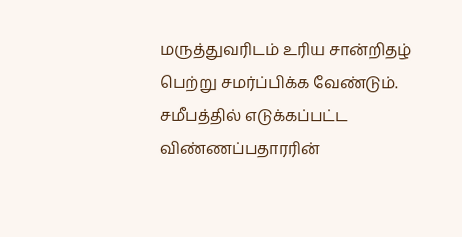மருத்துவரிடம் உரிய சான்றிதழ் பெற்று சமர்ப்பிக்க வேண்டும்.
சமீபத்தில் எடுக்கப்பட்ட விண்ணப்பதாரரின்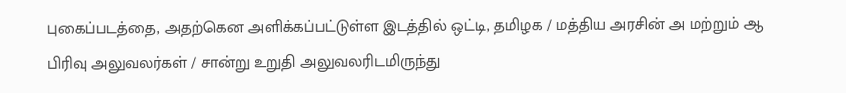புகைப்படத்தை, அதற்கென அளிக்கப்பட்டுள்ள இடத்தில் ஒட்டி, தமிழக / மத்திய அரசின் அ மற்றும் ஆ பிரிவு அலுவலர்கள் / சான்று உறுதி அலுவலரிடமிருந்து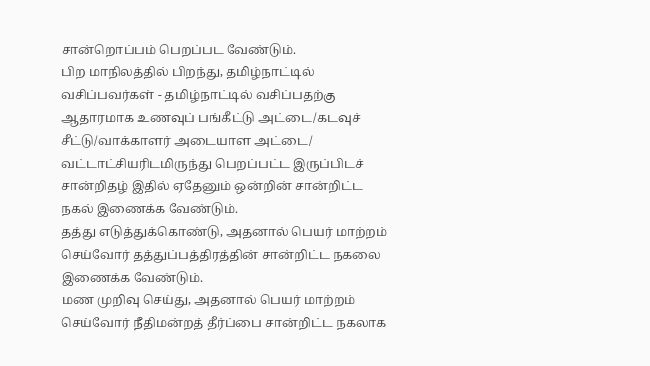சான்றொப்பம் பெறப்பட வேண்டும்.
பிற மாநிலத்தில் பிறந்து, தமிழ்நாட்டில் வசிப்பவர்கள் - தமிழ்நாட்டில் வசிப்பதற்கு ஆதாரமாக உணவுப் பங்கீட்டு அட்டை/கடவுச் சீட்டு/வாக்காளர் அடையாள அட்டை/ வட்டாட்சியரிடமிருந்து பெறப்பட்ட இருப்பிடச் சான்றிதழ் இதில் ஏதேனும் ஒன்றின் சான்றிட்ட நகல் இணைக்க வேண்டும்.
தத்து எடுத்துக்கொண்டு, அதனால் பெயர் மாற்றம் செய்வோர் தத்துப்பத்திரத்தின் சான்றிட்ட நகலை இணைக்க வேண்டும்.
மண முறிவு செய்து, அதனால் பெயர் மாற்றம் செய்வோர் நீதிமன்றத் தீர்ப்பை சான்றிட்ட நகலாக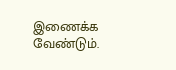இணைக்க வேண்டும்.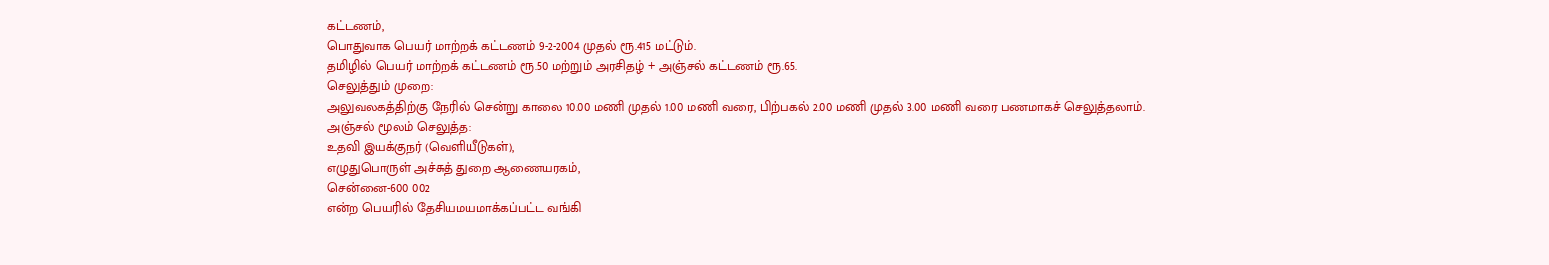கட்டணம்,
பொதுவாக பெயர் மாற்றக் கட்டணம் 9-2-2004 முதல் ரூ.415 மட்டும்.
தமிழில் பெயர் மாற்றக் கட்டணம் ரூ.50 மற்றும் அரசிதழ் + அஞ்சல் கட்டணம் ரூ.65.
செலுத்தும் முறை:
அலுவலகத்திற்கு நேரில் சென்று காலை 10.00 மணி முதல் 1.00 மணி வரை, பிற்பகல் 2.00 மணி முதல் 3.00 மணி வரை பணமாகச் செலுத்தலாம்.
அஞ்சல் மூலம் செலுத்த:
உதவி இயக்குநர் (வெளியீடுகள்),
எழுதுபொருள் அச்சுத் துறை ஆணையரகம்,
சென்னை-600 002
என்ற பெயரில் தேசியமயமாக்கப்பட்ட வங்கி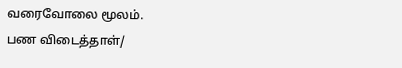வரைவோலை மூலம்.
பண விடைத்தாள்/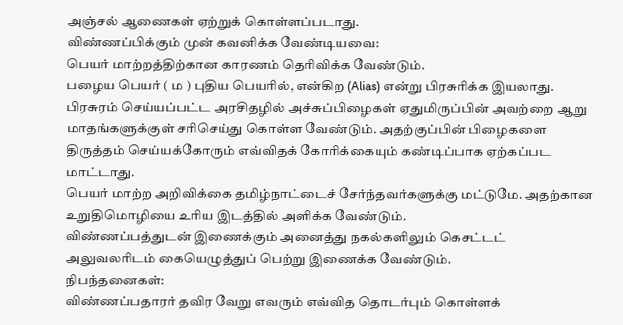அஞ்சல் ஆணைகள் ஏற்றுக் கொள்ளப்படாது.
விண்ணப்பிக்கும் முன் கவனிக்க வேண்டியவை:
பெயர் மாற்றத்திற்கான காரணம் தெரிவிக்க வேண்டும்.
பழைய பெயர் ( ம ) புதிய பெயரில், என்கிற (Alias) என்று பிரசுரிக்க இயலாது.
பிரசுரம் செய்யப்பட்ட அரசிதழில் அச்சுப்பிழைகள் ஏதுமிருப்பின் அவற்றை ஆறு மாதங்களுக்குள் சரிசெய்து கொள்ள வேண்டும். அதற்குப்பின் பிழைகளை திருத்தம் செய்யக்கோரும் எவ்விதக் கோரிக்கையும் கண்டிப்பாக ஏற்கப்பட மாட்டாது.
பெயர் மாற்ற அறிவிக்கை தமிழ்நாட்டைச் சேர்ந்தவர்களுக்கு மட்டுமே. அதற்கான உறுதிமொழியை உரிய இடத்தில் அளிக்க வேண்டும்.
விண்ணப்பத்துடன் இணைக்கும் அனைத்து நகல்களிலும் கெசட்டட் அலுவலரிடம் கையெழுத்துப் பெற்று இணைக்க வேண்டும்.
நிபந்தனைகள்:
விண்ணப்பதாரர் தவிர வேறு எவரும் எவ்வித தொடர்பும் கொள்ளக்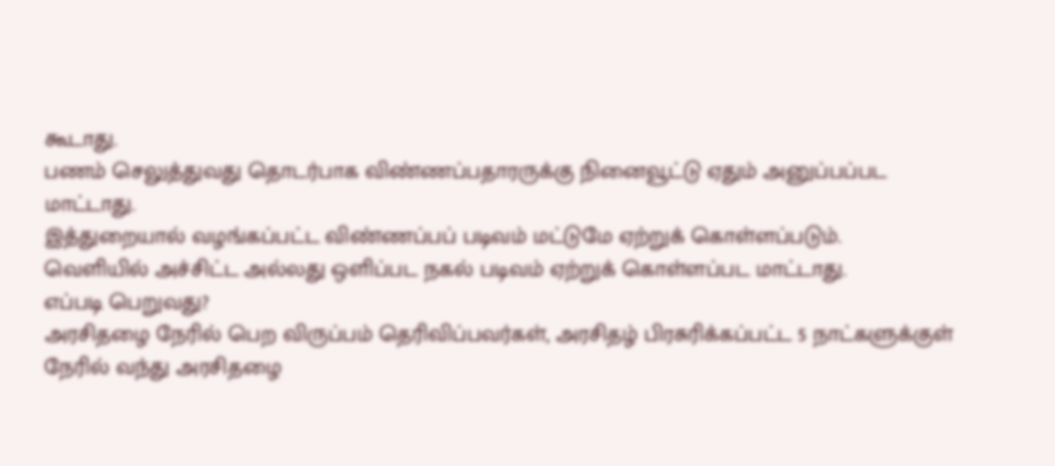கூடாது.
பணம் செலுத்துவது தொடர்பாக விண்ணப்பதாரருக்கு நினைவூட்டு ஏதும் அனுப்பப்பட மாட்டாது.
இத்துறையால் வழங்கப்பட்ட விண்ணப்பப் படிவம் மட்டுமே ஏற்றுக் கொள்ளப்படும்.
வெளியில் அச்சிட்ட அல்லது ஒளிப்பட நகல் படிவம் ஏற்றுக் கொள்ளப்பட மாட்டாது.
எப்படி பெறுவது?
அரசிதழை நேரில் பெற விருப்பம் தெரிவிப்பவர்கள், அரசிதழ் பிரசுரிக்கப்பட்ட 5 நாட்களுக்குள் நேரில் வந்து அரசிதழை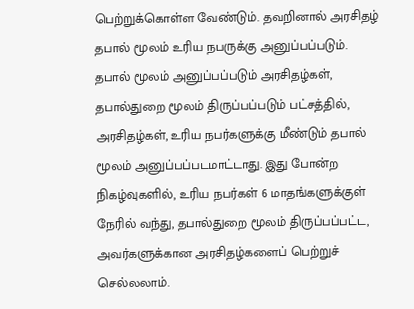பெற்றுக்கொள்ள வேண்டும். தவறினால் அரசிதழ் தபால் மூலம் உரிய நபருக்கு அனுப்பப்படும்.
தபால் மூலம் அனுப்பப்படும் அரசிதழ்கள், தபால்துறை மூலம் திருப்பப்படும் பட்சத்தில், அரசிதழ்கள், உரிய நபர்களுக்கு மீண்டும் தபால் மூலம் அனுப்பப்படமாட்டாது. இது போன்ற நிகழ்வுகளில், உரிய நபர்கள் 6 மாதங்களுக்குள் நேரில் வந்து, தபால்துறை மூலம் திருப்பப்பட்ட, அவர்களுக்கான அரசிதழ்களைப் பெற்றுச் செல்லலாம்.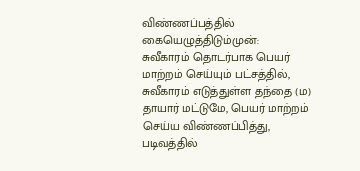விண்ணப்பத்தில் கையெழுத்திடும்முன்:
சுவீகாரம் தொடர்பாக பெயர் மாற்றம் செய்யும் பட்சத்தில், சுவீகாரம் எடுத்துள்ள தந்தை (ம) தாயார் மட்டுமே, பெயர் மாற்றம் செய்ய விண்ணப்பித்து, படிவத்தில்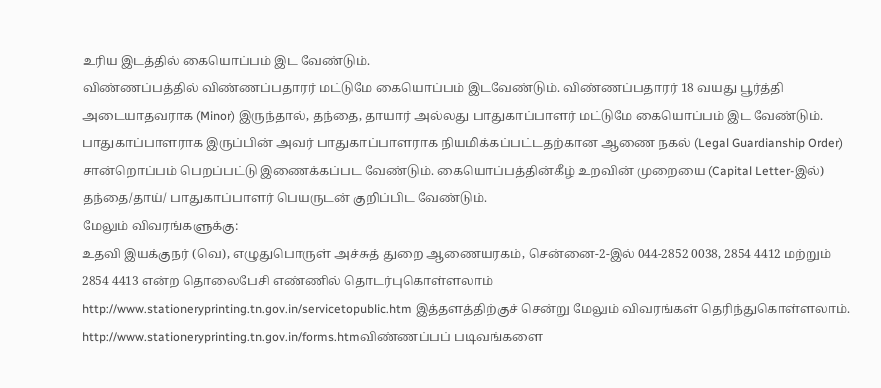உரிய இடத்தில் கையொப்பம் இட வேண்டும்.
விண்ணப்பத்தில் விண்ணப்பதாரர் மட்டுமே கையொப்பம் இடவேண்டும். விண்ணப்பதாரர் 18 வயது பூர்த்தி அடையாதவராக (Minor) இருந்தால், தந்தை, தாயார் அல்லது பாதுகாப்பாளர் மட்டுமே கையொப்பம் இட வேண்டும். பாதுகாப்பாளராக இருப்பின் அவர் பாதுகாப்பாளராக நியமிக்கப்பட்டதற்கான ஆணை நகல் (Legal Guardianship Order) சான்றொப்பம் பெறப்பட்டு இணைக்கப்பட வேண்டும். கையொப்பத்தின்கீழ் உறவின் முறையை (Capital Letter-இல்) தந்தை/தாய்/ பாதுகாப்பாளர் பெயருடன் குறிப்பிட வேண்டும்.
மேலும் விவரங்களுக்கு:
உதவி இயக்குநர் (வெ), எழுதுபொருள் அச்சுத் துறை ஆணையரகம், சென்னை-2-இல் 044-2852 0038, 2854 4412 மற்றும் 2854 4413 என்ற தொலைபேசி எண்ணில் தொடர்புகொள்ளலாம்
http://www.stationeryprinting.tn.gov.in/servicetopublic.htm இத்தளத்திற்குச் சென்று மேலும் விவரங்கள் தெரிந்துகொள்ளலாம்.
http://www.stationeryprinting.tn.gov.in/forms.htmவிண்ணப்பப் படிவங்களை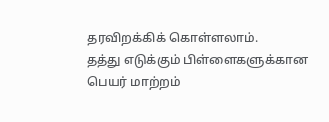தரவிறக்கிக் கொள்ளலாம்.
தத்து எடுக்கும் பிள்ளைகளுக்கான பெயர் மாற்றம்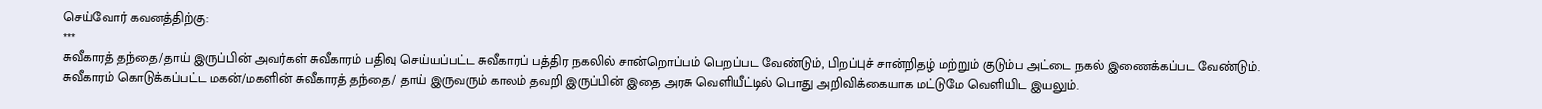செய்வோர் கவனத்திற்கு:
***
சுவீகாரத் தந்தை/தாய் இருப்பின் அவர்கள் சுவீகாரம் பதிவு செய்யப்பட்ட சுவீகாரப் பத்திர நகலில் சான்றொப்பம் பெறப்பட வேண்டும், பிறப்புச் சான்றிதழ் மற்றும் குடும்ப அட்டை நகல் இணைக்கப்பட வேண்டும்.
சுவீகாரம் கொடுக்கப்பட்ட மகன்/மகளின் சுவீகாரத் தந்தை/ தாய் இருவரும் காலம் தவறி இருப்பின் இதை அரசு வெளியீட்டில் பொது அறிவிக்கையாக மட்டுமே வெளியிட இயலும்.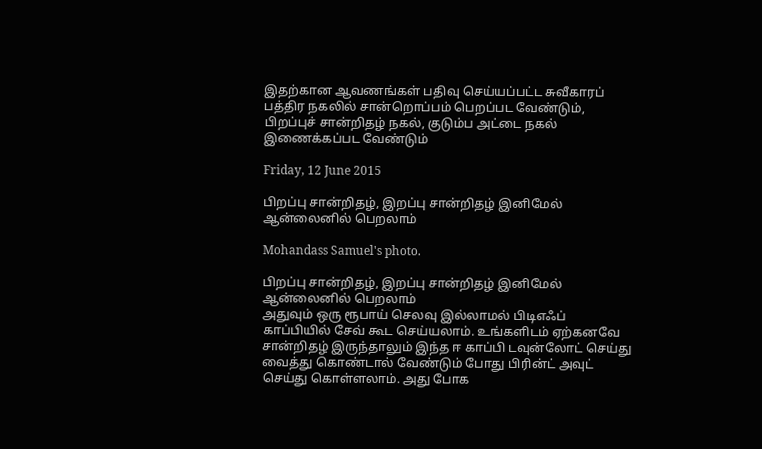இதற்கான ஆவணங்கள் பதிவு செய்யப்பட்ட சுவீகாரப் பத்திர நகலில் சான்றொப்பம் பெறப்பட வேண்டும், பிறப்புச் சான்றிதழ் நகல், குடும்ப அட்டை நகல் இணைக்கப்பட வேண்டும்

Friday, 12 June 2015

பிறப்பு சான்றிதழ், இறப்பு சான்றிதழ் இனிமேல் ஆன்லைனில் பெறலாம்

Mohandass Samuel's photo.

பிறப்பு சான்றிதழ், இறப்பு சான்றிதழ் இனிமேல் ஆன்லைனில் பெறலாம்
அதுவும் ஒரு ரூபாய் செலவு இல்லாமல் பிடிஎஃப் காப்பியில் சேவ் கூட செய்யலாம். உங்களிடம் ஏற்கனவே சான்றிதழ் இருந்தாலும் இந்த ஈ காப்பி டவுன்லோட் செய்து வைத்து கொண்டால் வேண்டும் போது பிரின்ட் அவுட் செய்து கொள்ளலாம். அது போக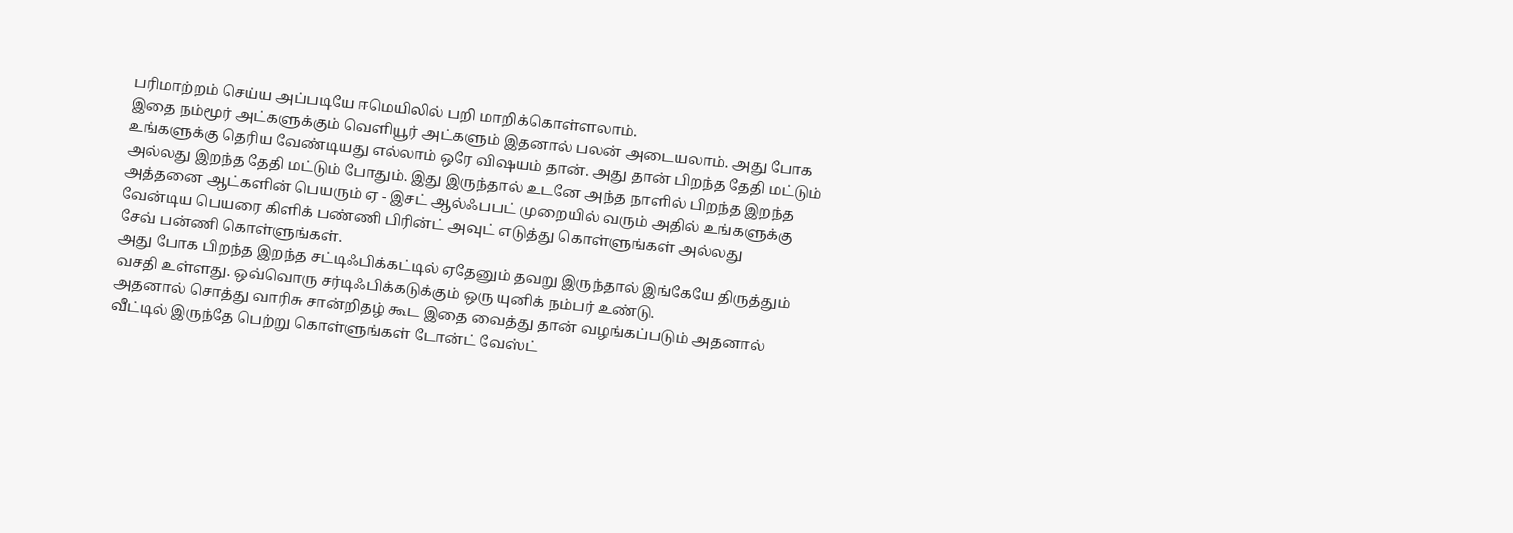பரிமாற்றம் செய்ய அப்படியே ஈமெயிலில் பறி மாறிக்கொள்ளலாம்.
இதை நம்மூர் அட்களுக்கும் வெளியூர் அட்களும் இதனால் பலன் அடையலாம். அது போக உங்களுக்கு தெரிய வேண்டியது எல்லாம் ஒரே விஷயம் தான். அது தான் பிறந்த தேதி மட்டும் அல்லது இறந்த தேதி மட்டும் போதும். இது இருந்தால் உடனே அந்த நாளில் பிறந்த இறந்த அத்தனை ஆட்களின் பெயரும் ஏ - இசட் ஆல்ஃபபட் முறையில் வரும் அதில் உங்களுக்கு வேன்டிய பெயரை கிளிக் பண்ணி பிரின்ட் அவுட் எடுத்து கொள்ளுங்கள் அல்லது
சேவ் பன்ணி கொள்ளுங்கள்.
அது போக பிறந்த இறந்த சட்டிஃபிக்கட்டில் ஏதேனும் தவறு இருந்தால் இங்கேயே திருத்தும் வசதி உள்ளது. ஒவ்வொரு சர்டிஃபிக்கடுக்கும் ஒரு யுனிக் நம்பர் உண்டு.
அதனால் சொத்து வாரிசு சான்றிதழ் கூட இதை வைத்து தான் வழங்கப்படும் அதனால் வீட்டில் இருந்தே பெற்று கொள்ளுங்கள் டோன்ட் வேஸ்ட்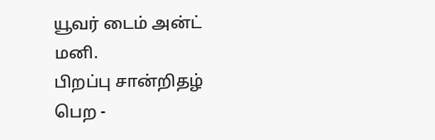யூவர் டைம் அன்ட் மனி.
பிறப்பு சான்றிதழ் பெற -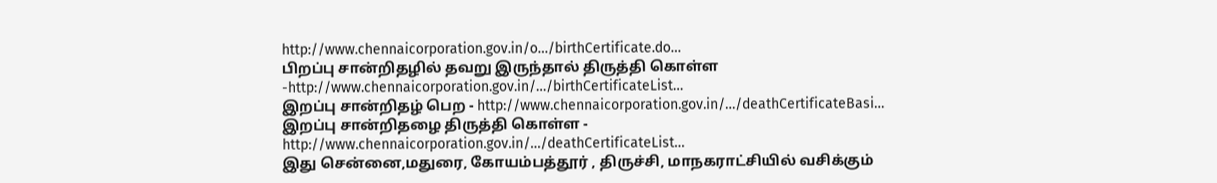http://www.chennaicorporation.gov.in/o…/birthCertificate.do…
பிறப்பு சான்றிதழில் தவறு இருந்தால் திருத்தி கொள்ள -http://www.chennaicorporation.gov.in/…/birthCertificateList…
இறப்பு சான்றிதழ் பெற - http://www.chennaicorporation.gov.in/…/deathCertificateBasi…
இறப்பு சான்றிதழை திருத்தி கொள்ள - http://www.chennaicorporation.gov.in/…/deathCertificateList…
இது சென்னை,மதுரை, கோயம்பத்தூர் , திருச்சி, மாநகராட்சியில் வசிக்கும்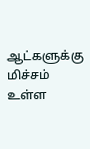ஆட்களுக்கு மிச்சம் உள்ள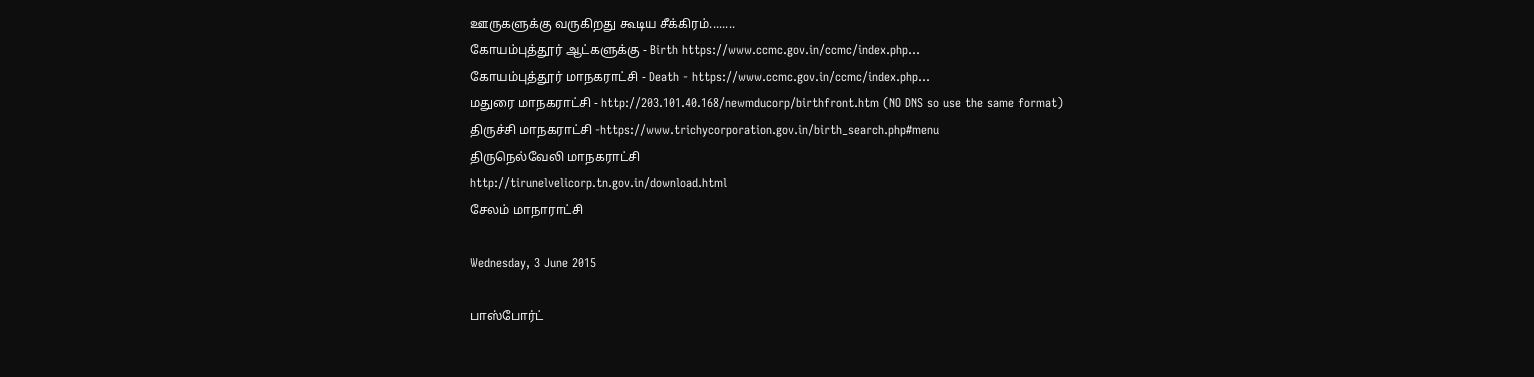ஊருகளுக்கு வருகிறது கூடிய சீக்கிரம்........
கோயம்புத்தூர் ஆட்களுக்கு - Birth https://www.ccmc.gov.in/ccmc/index.php…
கோயம்புத்தூர் மாநகராட்சி - Death - https://www.ccmc.gov.in/ccmc/index.php…
மதுரை மாநகராட்சி - http://203.101.40.168/newmducorp/birthfront.htm (NO DNS so use the same format)
திருச்சி மாநகராட்சி -https://www.trichycorporation.gov.in/birth_search.php#menu
திருநெல்வேலி மாநகராட்சி
http://tirunelvelicorp.tn.gov.in/download.html
சேலம் மாநாராட்சி

Wednesday, 3 June 2015

பாஸ்போர்ட்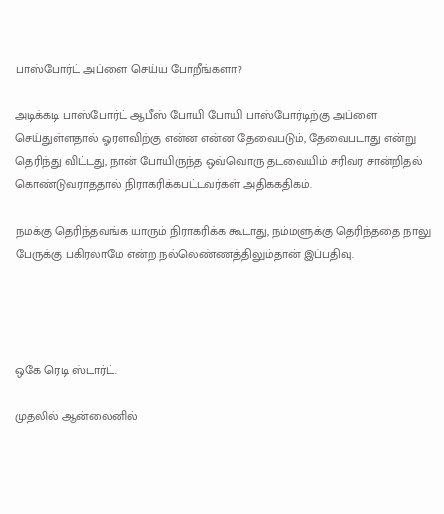பாஸ்போர்ட் அப்ளை செய்ய போறீங்களா?

அடிக்கடி பாஸ்போர்ட் ஆபீஸ் போயி போயி பாஸ்போர்டிற்கு அப்ளை செய்துள்ளதால் ஓரளவிற்கு என்ன என்ன தேவைபடும், தேவைபடாது என்று தெரிந்து விட்டது, நான் போயிருந்த ஒவ்வொரு தடவையிம் சரிவர சான்றிதல் கொண்டுவராததால் நிராகரிக்கபட்டவர்கள் அதிககதிகம்.

நமக்கு தெரிந்தவங்க யாரும் நிராகரிக்க கூடாது, நம்மளுக்கு தெரிந்ததை நாலு பேருக்கு பகிரலாமே என்ற நல்லெண்ணத்திலும்தான் இப்பதிவு.




ஒகே ரெடி ஸ்டார்ட்.

முதலில் ஆன்லைனில்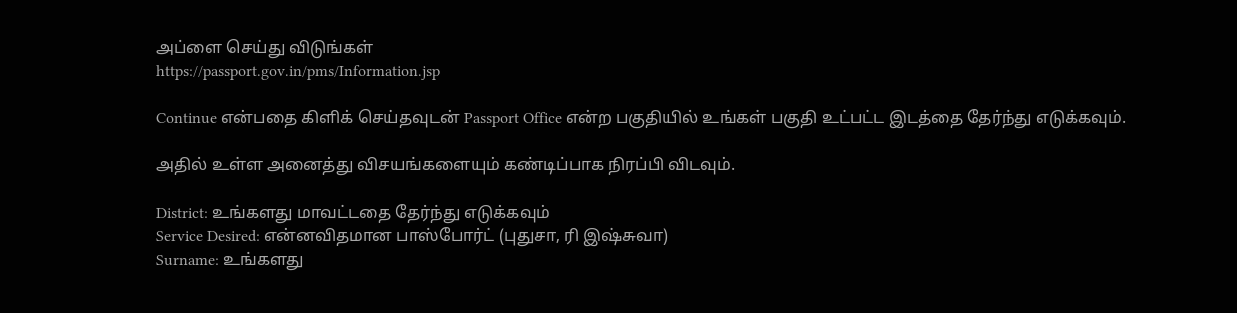அப்ளை செய்து விடுங்கள்
https://passport.gov.in/pms/Information.jsp

Continue என்பதை கிளிக் செய்தவுடன் Passport Office என்ற பகுதியில் உங்கள் பகுதி உட்பட்ட இடத்தை தேர்ந்து எடுக்கவும்.

அதில் உள்ள அனைத்து விசயங்களையும் கண்டிப்பாக நிரப்பி விடவும்.

District: உங்களது மாவட்டதை தேர்ந்து எடுக்கவும்
Service Desired: என்னவிதமான பாஸ்போர்ட் (புதுசா, ரி இஷ்சுவா)
Surname: உங்களது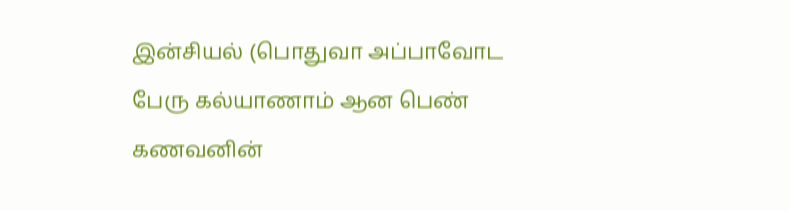இன்சியல் (பொதுவா அப்பாவோட பேரு கல்யாணாம் ஆன பெண் கணவனின்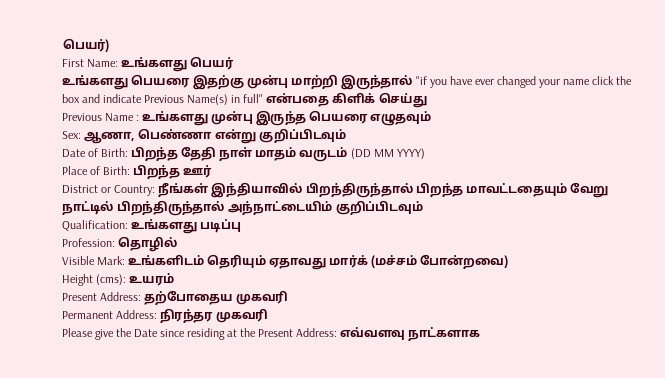பெயர்)
First Name: உங்களது பெயர்
உங்களது பெயரை இதற்கு முன்பு மாற்றி இருந்தால் "if you have ever changed your name click the box and indicate Previous Name(s) in full" என்பதை கிளிக் செய்து
Previous Name : உங்களது முன்பு இருந்த பெயரை எழுதவும்
Sex: ஆணா, பெண்ணா என்று குறிப்பிடவும்
Date of Birth: பிறந்த தேதி நாள் மாதம் வருடம் (DD MM YYYY)
Place of Birth: பிறந்த ஊர்
District or Country: நீங்கள் இந்தியாவில் பிறந்திருந்தால் பிறந்த மாவட்டதையும் வேறு நாட்டில் பிறந்திருந்தால் அந்நாட்டையிம் குறிப்பிடவும்
Qualification: உங்களது படிப்பு
Profession: தொழில்
Visible Mark: உங்களிடம் தெரியும் ஏதாவது மார்க் (மச்சம் போன்றவை)
Height (cms): உயரம்
Present Address: தற்போதைய முகவரி
Permanent Address: நிரந்தர முகவரி
Please give the Date since residing at the Present Address: எவ்வளவு நாட்களாக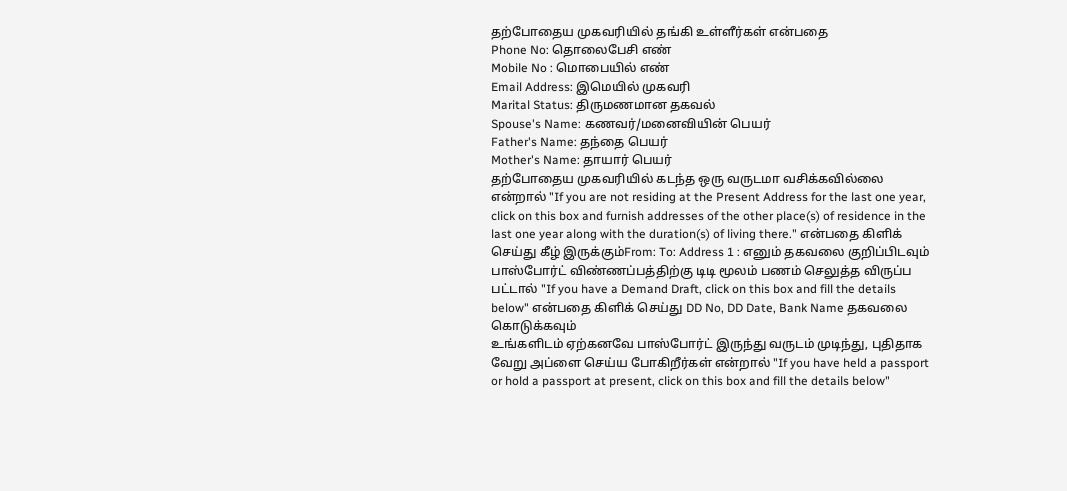தற்போதைய முகவரியில் தங்கி உள்ளீர்கள் என்பதை
Phone No: தொலைபேசி எண்
Mobile No : மொபையில் எண்
Email Address: இமெயில் முகவரி
Marital Status: திருமணமான தகவல்
Spouse's Name: கணவர்/மனைவியின் பெயர்
Father's Name: தந்தை பெயர்
Mother's Name: தாயார் பெயர்
தற்போதைய முகவரியில் கடந்த ஒரு வருடமா வசிக்கவில்லை என்றால் "If you are not residing at the Present Address for the last one year, click on this box and furnish addresses of the other place(s) of residence in the last one year along with the duration(s) of living there." என்பதை கிளிக் செய்து கீழ் இருக்கும்From: To: Address 1 : எனும் தகவலை குறிப்பிடவும்
பாஸ்போர்ட் விண்ணப்பத்திற்கு டிடி மூலம் பணம் செலுத்த விருப்ப பட்டால் "If you have a Demand Draft, click on this box and fill the details below" என்பதை கிளிக் செய்து DD No, DD Date, Bank Name தகவலை கொடுக்கவும்
உங்களிடம் ஏற்கனவே பாஸ்போர்ட் இருந்து வருடம் முடிந்து, புதிதாக வேறு அப்ளை செய்ய போகிறீர்கள் என்றால் "If you have held a passport or hold a passport at present, click on this box and fill the details below"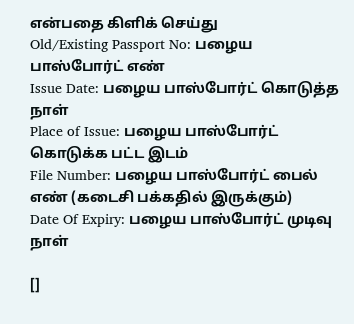என்பதை கிளிக் செய்து
Old/Existing Passport No: பழைய பாஸ்போர்ட் எண்
Issue Date: பழைய பாஸ்போர்ட் கொடுத்த நாள்
Place of Issue: பழைய பாஸ்போர்ட் கொடுக்க பட்ட இடம்
File Number: பழைய பாஸ்போர்ட் பைல் எண் (கடைசி பக்கதில் இருக்கும்)
Date Of Expiry: பழைய பாஸ்போர்ட் முடிவு நாள்

[]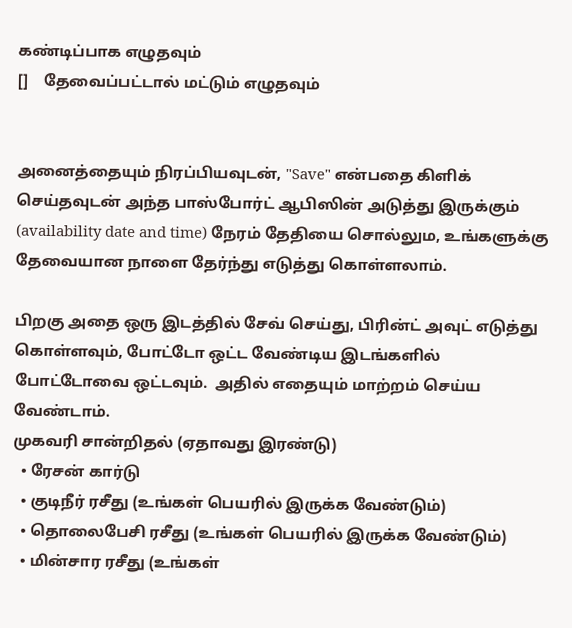கண்டிப்பாக எழுதவும்
[]    தேவைப்பட்டால் மட்டும் எழுதவும்


அனைத்தையும் நிரப்பியவுடன், "Save" என்பதை கிளிக் செய்தவுடன் அந்த பாஸ்போர்ட் ஆபிஸின் அடுத்து இருக்கும் (availability date and time) நேரம் தேதியை சொல்லும, உங்களுக்கு தேவையான நாளை தேர்ந்து எடுத்து கொள்ளலாம்.

பிறகு அதை ஒரு இடத்தில் சேவ் செய்து, பிரின்ட் அவுட் எடுத்து கொள்ளவும், போட்டோ ஒட்ட வேண்டிய இடங்களில் போட்டோவை ஒட்டவும்.  அதில் எதையும் மாற்றம் செய்ய வேண்டாம்.
முகவரி சான்றிதல் (ஏதாவது இரண்டு)
  • ரேசன் கார்டு
  • குடிநீர் ரசீது (உங்கள் பெயரில் இருக்க வேண்டும்)
  • தொலைபேசி ரசீது (உங்கள் பெயரில் இருக்க வேண்டும்)
  • மின்சார ரசீது (உங்கள்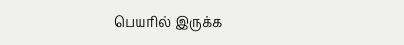பெயரில் இருக்க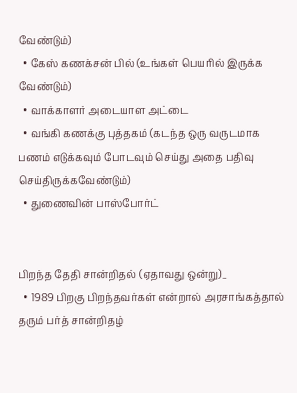வேண்டும்)
  • கேஸ் கணக்சன் பில் (உங்கள் பெயரில் இருக்க வேண்டும்)
  • வாக்காளர் அடையாள அட்டை
  • வங்கி கணக்கு புத்தகம் (கடந்த ஒரு வருடமாக பணம் எடுக்கவும் போடவும் செய்து அதை பதிவு செய்திருக்கவேண்டும்)
  • துணைவின் பாஸ்போர்ட்


பிறந்த தேதி சான்றிதல் (ஏதாவது ஒன்று)_
  • 1989 பிறகு பிறந்தவர்கள் என்றால் அரசாங்கத்தால் தரும் பர்த் சான்றிதழ்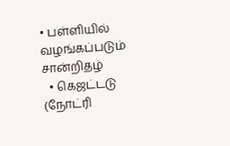• பள்ளியில் வழங்கப்படும் சான்றிதழ்
  • கெஜட்டடு (நோட்ரி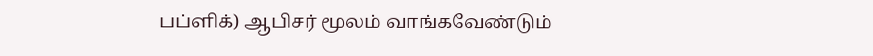பப்ளிக்) ஆபிசர் மூலம் வாங்கவேண்டும்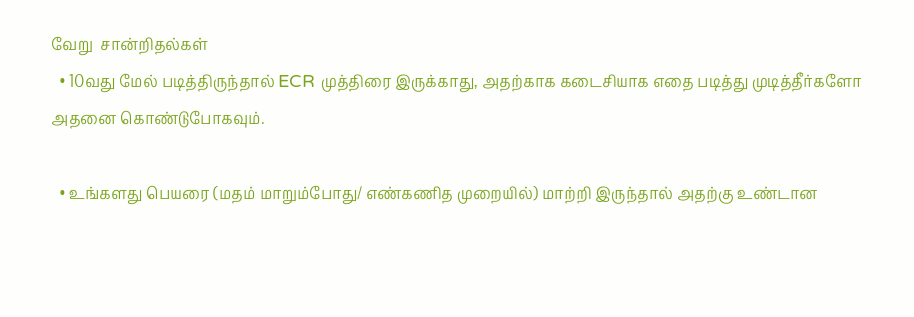வேறு  சான்றிதல்கள்
  • 10வது மேல் படித்திருந்தால் ECR முத்திரை இருக்காது, அதற்காக கடைசியாக எதை படித்து முடித்தீர்களோ அதனை கொண்டுபோகவும்.

  • உங்களது பெயரை (மதம் மாறும்போது/ எண்கணித முறையில்) மாற்றி இருந்தால் அதற்கு உண்டான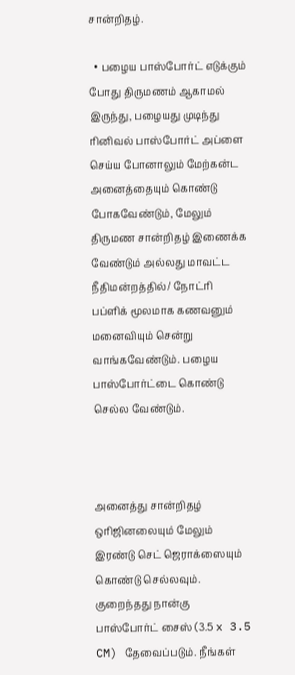சான்றிதழ்.

  • பழைய பாஸ்போர்ட் எடுக்கும் போது திருமணம் ஆகாமல் இருந்து, பழையது முடிந்து ரினிவல் பாஸ்போர்ட் அப்ளை செய்ய போனாலும் மேற்கன்ட அனைத்தையும் கொண்டு போகவேண்டும், மேலும்  திருமண சான்றிதழ் இணைக்க வேண்டும் அல்லது மாவட்ட நீதிமன்றத்தில்/ நோட்ரி பப்ளிக் மூலமாக கணவனும் மனைவியும் சென்று வாங்கவேண்டும். பழைய பாஸ்போர்ட்டை கொண்டு செல்ல வேண்டும்.



அனைத்து சான்றிதழ் ஒரிஜினலையும் மேலும் இரண்டு செட் ஜெராக்ஸையும் கொண்டு செல்லவும்.  குறைந்தது நான்கு பாஸ்போர்ட் சைஸ் (3.5 x 3.5 CM) தேவைப்படும். நீங்கள்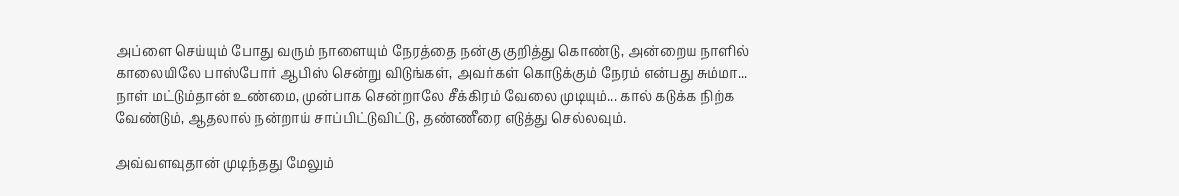அப்ளை செய்யும் போது வரும் நாளையும் நேரத்தை நன்கு குறித்து கொண்டு, அன்றைய நாளில் காலையிலே பாஸ்போர் ஆபிஸ் சென்று விடுங்கள், அவர்கள் கொடுக்கும் நேரம் என்பது சும்மா... நாள் மட்டும்தான் உண்மை, முன்பாக சென்றாலே சீக்கிரம் வேலை முடியும்... கால் கடுக்க நிற்க வேண்டும், ஆதலால் நன்றாய் சாப்பிட்டுவிட்டு, தண்ணீரை எடுத்து செல்லவும்.

அவ்வளவுதான் முடிந்தது மேலும்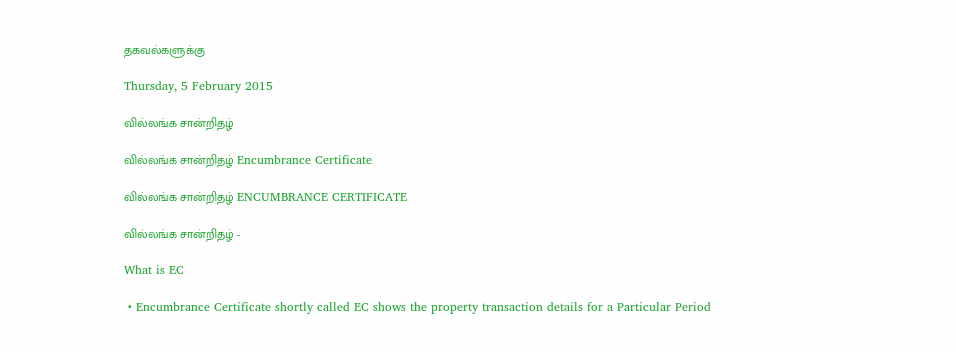தகவல்களுக்கு

Thursday, 5 February 2015

வில்லங்க சான்றிதழ்

வில்லங்க சான்றிதழ் Encumbrance Certificate

வில்லங்க சான்றிதழ் ENCUMBRANCE CERTIFICATE

வில்லங்க சான்றிதழ் -

What is EC

 • Encumbrance Certificate shortly called EC shows the property transaction details for a Particular Period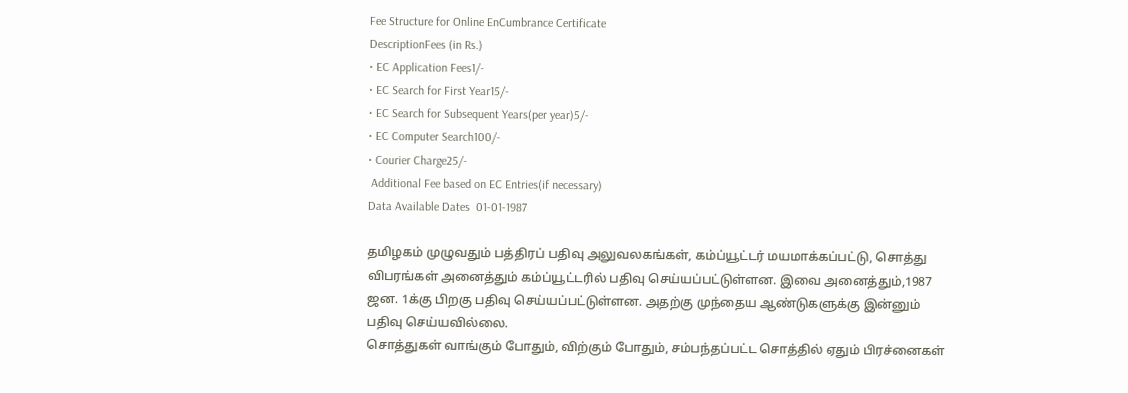Fee Structure for Online EnCumbrance Certificate
DescriptionFees (in Rs.)
• EC Application Fees1/-
• EC Search for First Year15/-
• EC Search for Subsequent Years(per year)5/-
• EC Computer Search100/-
• Courier Charge25/-
 Additional Fee based on EC Entries(if necessary)
Data Available Dates  01-01-1987

தமிழகம் முழுவதும் பத்திரப் பதிவு அலுவலகங்கள், கம்ப்யூட்டர் மயமாக்கப்பட்டு, சொத்து விபரங்கள் அனைத்தும் கம்ப்யூட்டரில் பதிவு செய்யப்பட்டுள்ளன. இவை அனைத்தும்,1987 ஜன. 1க்கு பிறகு பதிவு செய்யப்பட்டுள்ளன. அதற்கு முந்தைய ஆண்டுகளுக்கு இன்னும் பதிவு செய்யவில்லை.
சொத்துகள் வாங்கும் போதும், விற்கும் போதும், சம்பந்தப்பட்ட சொத்தில் ஏதும் பிரச்னைகள்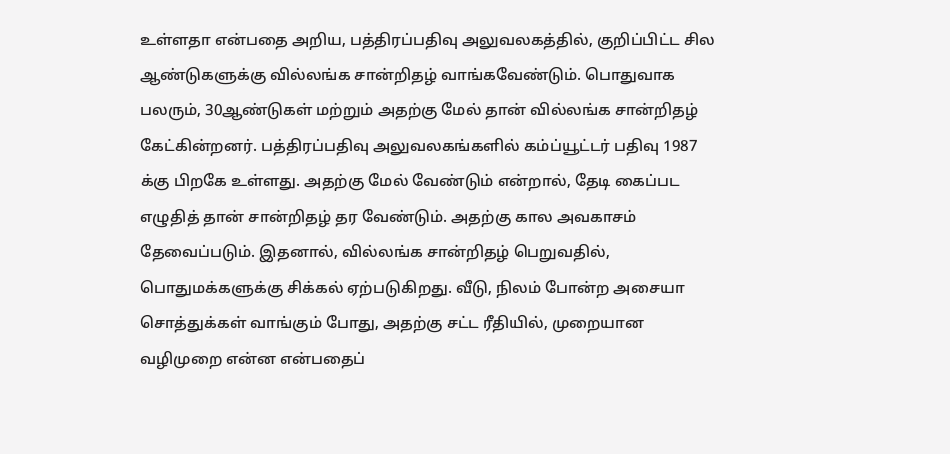உள்ளதா என்பதை அறிய, பத்திரப்பதிவு அலுவலகத்தில், குறிப்பிட்ட சில ஆண்டுகளுக்கு வில்லங்க சான்றிதழ் வாங்கவேண்டும். பொதுவாக பலரும், 30ஆண்டுகள் மற்றும் அதற்கு மேல் தான் வில்லங்க சான்றிதழ் கேட்கின்றனர். பத்திரப்பதிவு அலுவலகங்களில் கம்ப்யூட்டர் பதிவு 1987 க்கு பிறகே உள்ளது. அதற்கு மேல் வேண்டும் என்றால், தேடி கைப்பட எழுதித் தான் சான்றிதழ் தர வேண்டும். அதற்கு கால அவகாசம் தேவைப்படும். இதனால், வில்லங்க சான்றிதழ் பெறுவதில், பொதுமக்களுக்கு சிக்கல் ஏற்படுகிறது. வீடு, நிலம் போன்ற அசையா சொத்துக்கள் வாங்கும் போது, அதற்கு சட்ட ரீதியில், முறையான வழிமுறை என்ன என்பதைப்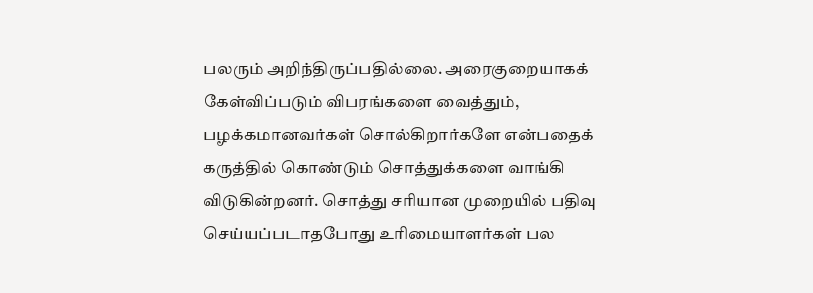பலரும் அறிந்திருப்பதில்லை. அரைகுறையாகக் கேள்விப்படும் விபரங்களை வைத்தும், பழக்கமானவர்கள் சொல்கிறார்களே என்பதைக் கருத்தில் கொண்டும் சொத்துக்களை வாங்கி விடுகின்றனர். சொத்து சரியான முறையில் பதிவு செய்யப்படாதபோது உரிமையாளர்கள் பல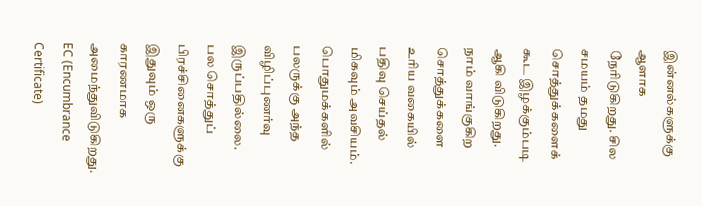இன்னல்களுக்கு ஆளாக நேரிடுகிறது. சில சமயம் தமது சொத்துக்களைக் கூட இழக்கும்படி ஆகி விடுகிறது.
நாம் வாங்குகிற சொத்துக்களை உரிய வகையில் பதிவு செய்தல் மிகவும் அவசியம். பொதுமக்களில் பலருக்கு அந்த விழிப்புணர்வு இருப்பதில்லை. பல சொத்துப் பிரச்சினைகளுக்கு இதுவும் ஒரு காரணமாக அமைந்துவிடுகிறது.
EC (Encumbrance Certificate)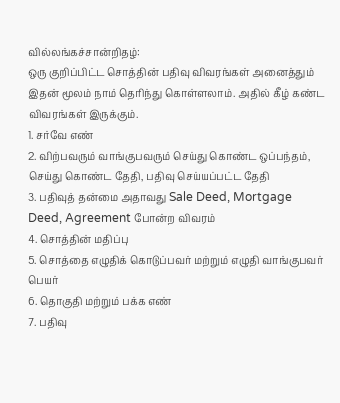வில்லங்கச்சான்றிதழ்:
ஒரு குறிப்பிட்ட சொத்தின் பதிவு விவரங்கள் அனைத்தும் இதன் மூலம் நாம் தெரிந்து கொள்ளலாம். அதில் கீழ் கண்ட விவரங்கள் இருக்கும்.
1. சர்வே எண்
2. விற்பவரும் வாங்குபவரும் செய்து கொண்ட ஒப்பந்தம், செய்து கொண்ட தேதி, பதிவு செய்யப்பட்ட தேதி
3. பதிவுத் தன்மை அதாவது Sale Deed, Mortgage Deed, Agreement போன்ற விவரம்
4. சொத்தின் மதிப்பு
5. சொத்தை எழுதிக் கொடுப்பவர் மற்றும் எழுதி வாங்குபவர் பெயர்
6. தொகுதி மற்றும் பக்க எண்
7. பதிவு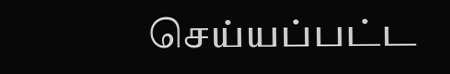செய்யப்பட்ட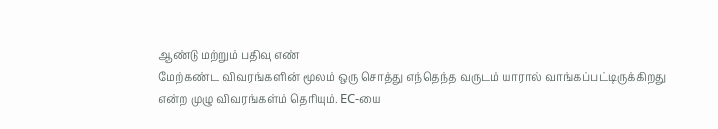ஆண்டு மற்றும் பதிவு எண்
மேற்கண்ட விவரங்களின் மூலம் ஒரு சொத்து எந்தெந்த வருடம் யாரால் வாங்கப்பட்டிருக்கிறது என்ற முழு விவரங்கள்ம் தெரியும். EC-யை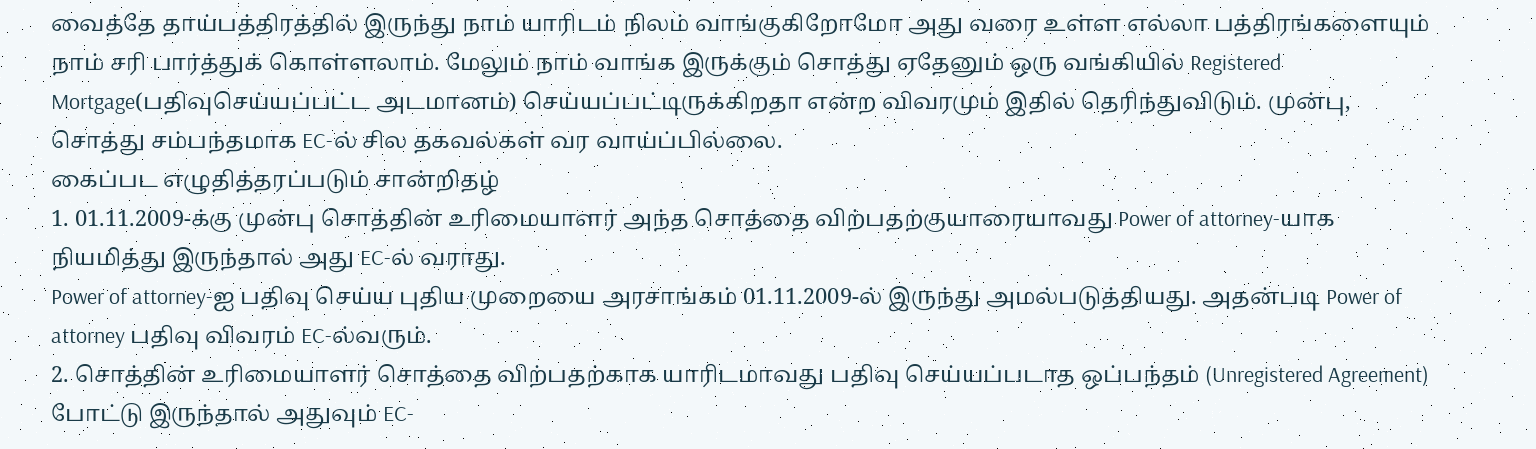வைத்தே தாய்பத்திரத்தில் இருந்து நாம் யாரிடம் நிலம் வாங்குகிறோமோ அது வரை உள்ள எல்லா பத்திரங்களையும் நாம் சரி பார்த்துக் கொள்ளலாம். மேலும் நாம் வாங்க இருக்கும் சொத்து ஏதேனும் ஒரு வங்கியில் Registered Mortgage(பதிவுசெய்யப்பட்ட அடமானம்) செய்யப்பட்டிருக்கிறதா என்ற விவரமும் இதில் தெரிந்துவிடும். முன்பு, சொத்து சம்பந்தமாக EC-ல் சில தகவல்கள் வர வாய்ப்பில்லை.
கைப்பட எழுதித்தரப்படும் சான்றிதழ்
1. 01.11.2009-க்கு முன்பு சொத்தின் உரிமையாளர் அந்த சொத்தை விற்பதற்குயாரையாவது Power of attorney-யாக நியமித்து இருந்தால் அது EC-ல் வராது.
Power of attorney-ஐ பதிவு செய்ய புதிய முறையை அரசாங்கம் 01.11.2009-ல் இருந்து அமல்படுத்தியது. அதன்படி Power of attorney பதிவு விவரம் EC-ல்வரும்.
2. சொத்தின் உரிமையாளர் சொத்தை விற்பதற்காக யாரிடமாவது பதிவு செய்யப்படாத ஒப்பந்தம் (Unregistered Agreement) போட்டு இருந்தால் அதுவும் EC-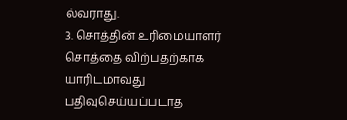ல்வராது.
3. சொத்தின் உரிமையாளர் சொத்தை விற்பதற்காக யாரிடமாவது பதிவுசெய்யப்படாத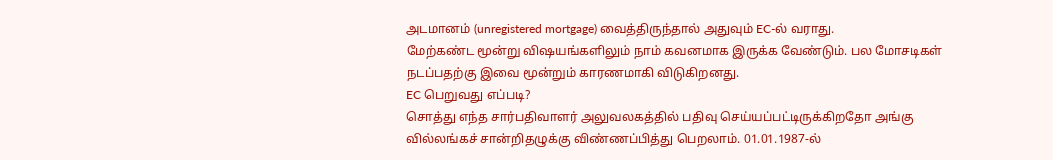அடமானம் (unregistered mortgage) வைத்திருந்தால் அதுவும் EC-ல் வராது.
மேற்கண்ட மூன்று விஷயங்களிலும் நாம் கவனமாக இருக்க வேண்டும். பல மோசடிகள் நடப்பதற்கு இவை மூன்றும் காரணமாகி விடுகிறனது.
EC பெறுவது எப்படி?
சொத்து எந்த சார்பதிவாளர் அலுவலகத்தில் பதிவு செய்யப்பட்டிருக்கிறதோ அங்கு வில்லங்கச் சான்றிதழுக்கு விண்ணப்பித்து பெறலாம். 01.01.1987-ல்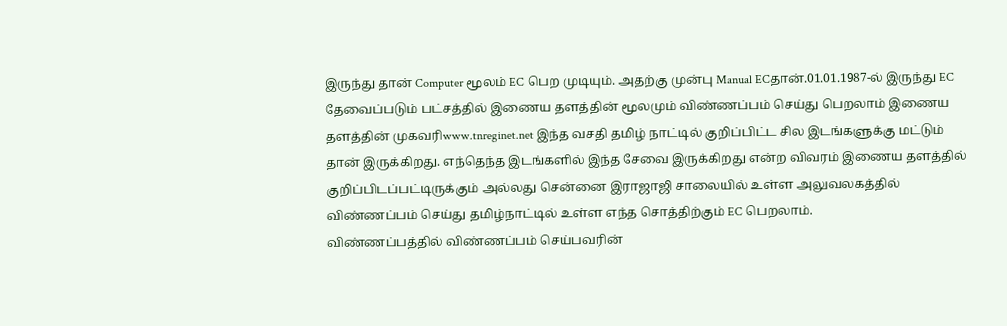இருந்து தான் Computer மூலம் EC பெற முடியும். அதற்கு முன்பு Manual ECதான்.01.01.1987-ல் இருந்து EC தேவைப்படும் பட்சத்தில் இணைய தளத்தின் மூலமும் விண்ணப்பம் செய்து பெறலாம் இணைய தளத்தின் முகவரிwww.tnreginet.net இந்த வசதி தமிழ் நாட்டில் குறிப்பிட்ட சில இடங்களுக்கு மட்டும் தான் இருக்கிறது. எந்தெந்த இடங்களில் இந்த சேவை இருக்கிறது என்ற விவரம் இணைய தளத்தில் குறிப்பிடப்பட்டிருக்கும் அல்லது சென்னை இராஜாஜி சாலையில் உள்ள அலுவலகத்தில் விண்ணப்பம் செய்து தமிழ்நாட்டில் உள்ள எந்த சொத்திற்கும் EC பெறலாம்.
விண்ணப்பத்தில் விண்ணப்பம் செய்பவரின்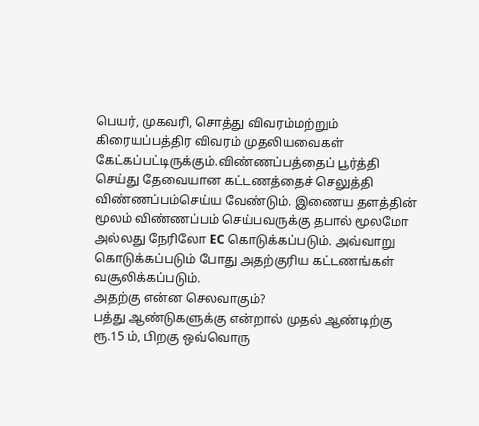பெயர், முகவரி, சொத்து விவரம்மற்றும் கிரையப்பத்திர விவரம் முதலியவைகள் கேட்கப்பட்டிருக்கும்.விண்ணப்பத்தைப் பூர்த்தி செய்து தேவையான கட்டணத்தைச் செலுத்தி விண்ணப்பம்செய்ய வேண்டும். இணைய தளத்தின் மூலம் விண்ணப்பம் செய்பவருக்கு தபால் மூலமோ அல்லது நேரிலோ EC கொடுக்கப்படும். அவ்வாறு கொடுக்கப்படும் போது அதற்குரிய கட்டணங்கள் வசூலிக்கப்படும்.
அதற்கு என்ன செலவாகும்?
பத்து ஆண்டுகளுக்கு என்றால் முதல் ஆண்டிற்கு ரூ.15 ம், பிறகு ஒவ்வொரு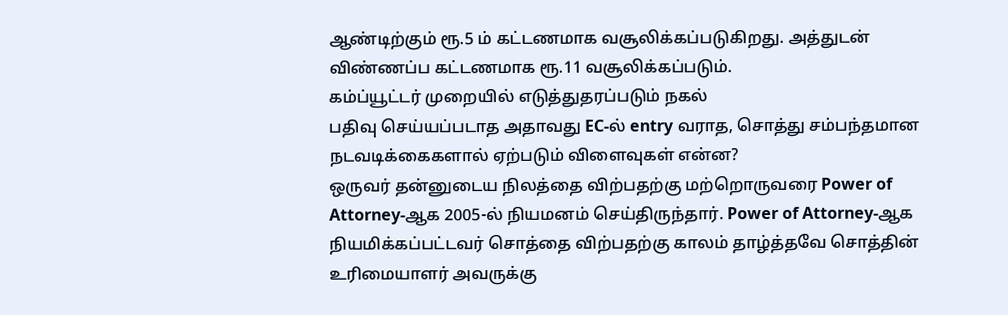ஆண்டிற்கும் ரூ.5 ம் கட்டணமாக வசூலிக்கப்படுகிறது. அத்துடன் விண்ணப்ப கட்டணமாக ரூ.11 வசூலிக்கப்படும்.
கம்ப்யூட்டர் முறையில் எடுத்துதரப்படும் நகல்
பதிவு செய்யப்படாத அதாவது EC-ல் entry வராத, சொத்து சம்பந்தமான நடவடிக்கைகளால் ஏற்படும் விளைவுகள் என்ன?
ஒருவர் தன்னுடைய நிலத்தை விற்பதற்கு மற்றொருவரை Power of Attorney-ஆக 2005-ல் நியமனம் செய்திருந்தார். Power of Attorney-ஆக நியமிக்கப்பட்டவர் சொத்தை விற்பதற்கு காலம் தாழ்த்தவே சொத்தின் உரிமையாளர் அவருக்கு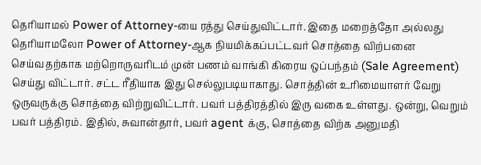தெரியாமல் Power of Attorney-யை ரத்து செய்துவிட்டார். இதை மறைத்தோ அல்லது தெரியாமலோ Power of Attorney-ஆக நியமிக்கப்பட்டவர் சொத்தை விற்பனை செய்வதற்காக மற்றொருவரிடம் முன் பணம் வாங்கி கிரைய ஒப்பந்தம் (Sale Agreement) செய்து விட்டார். சட்ட ரீதியாக இது செல்லுபடியாகாது. சொத்தின் உரிமையாளர் வேறு ஒருவருக்கு சொத்தை விற்றுவிட்டார். பவர் பத்திரத்தில் இரு வகை உள்ளது. ஒன்று, வெறும் பவர் பத்திரம். இதில், சுவான்தார், பவர் agent க்கு, சொத்தை விற்க அனுமதி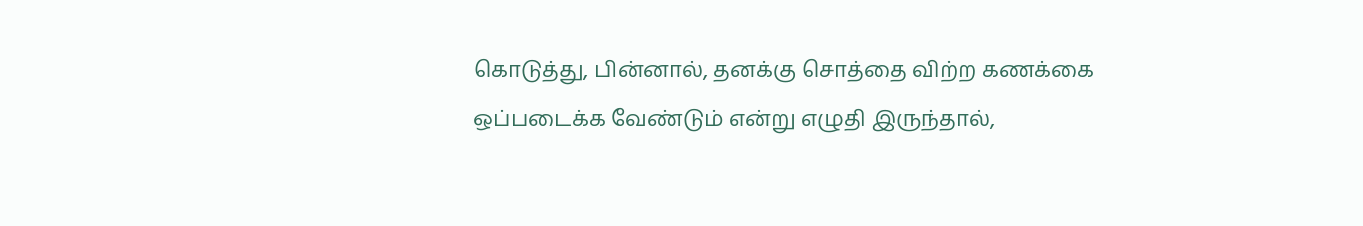கொடுத்து, பின்னால், தனக்கு சொத்தை விற்ற கணக்கை ஒப்படைக்க வேண்டும் என்று எழுதி இருந்தால்,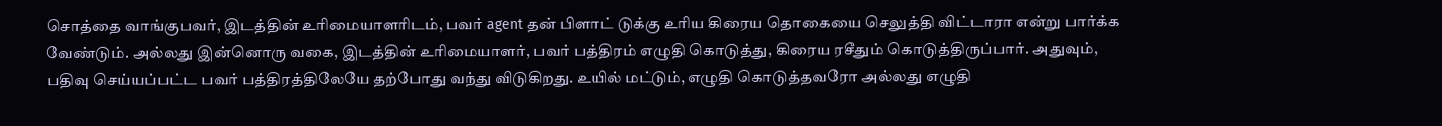சொத்தை வாங்குபவர், இடத்தின் உரிமையாளரிடம், பவர் agent தன் பிளாட் டுக்கு உரிய கிரைய தொகையை செலுத்தி விட்டாரா என்று பார்க்க வேண்டும். அல்லது இன்னொரு வகை, இடத்தின் உரிமையாளர், பவர் பத்திரம் எழுதி கொடுத்து, கிரைய ரசீதும் கொடுத்திருப்பார். அதுவும், பதிவு செய்யப்பட்ட பவர் பத்திரத்திலேயே தற்போது வந்து விடுகிறது. உயில் மட்டும், எழுதி கொடுத்தவரோ அல்லது எழுதி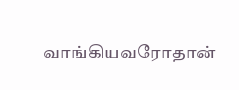வாங்கியவரோதான்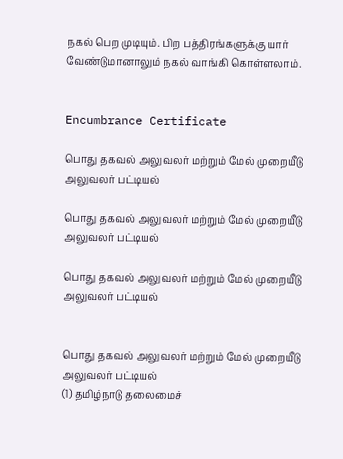நகல் பெற முடியும். பிற பத்திரங்களுக்கு யார் வேண்டுமானாலும் நகல் வாங்கி கொள்ளலாம்.


Encumbrance Certificate

பொது தகவல் அலுவலர் மற்றும் மேல் முறையீடு அலுவலர் பட்டியல்

பொது தகவல் அலுவலர் மற்றும் மேல் முறையீடு அலுவலர் பட்டியல்

பொது தகவல் அலுவலர் மற்றும் மேல் முறையீடு அலுவலர் பட்டியல்


பொது தகவல் அலுவலர் மற்றும் மேல் முறையீடு அலுவலர் பட்டியல்
(1) தமிழ்நாடு தலைமைச்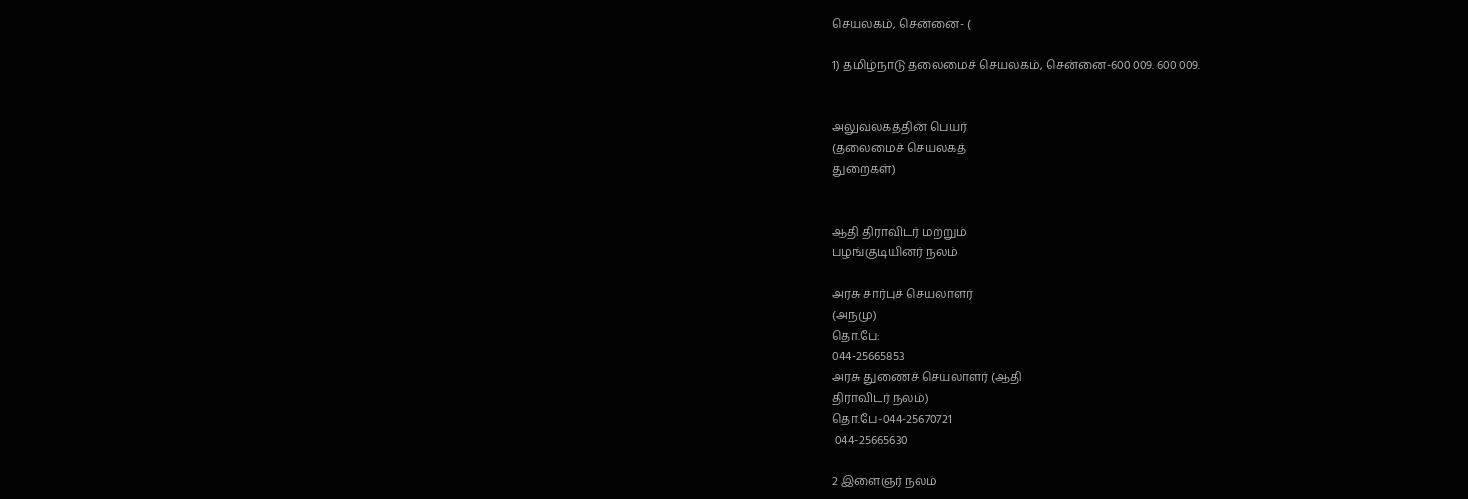செயலகம், சென்னை- (

1) தமிழ்நாடு தலைமைச் செயலகம், சென்னை-600 009. 600 009.


அலுவலகத்தின் பெயர்
(தலைமைச் செயலகத்
துறைகள்)


ஆதி திராவிடர் மற்றும்
பழங்குடியினர் நலம்

அரசு சார்புச் செயலாளர்
(அநமு)
தொ.பே:
044-25665853
அரசு துணைச் செயலாளர் (ஆதி
திராவிடர் நலம்)
தொ.பே-044-25670721
 044-25665630

2 இளைஞர் நலம்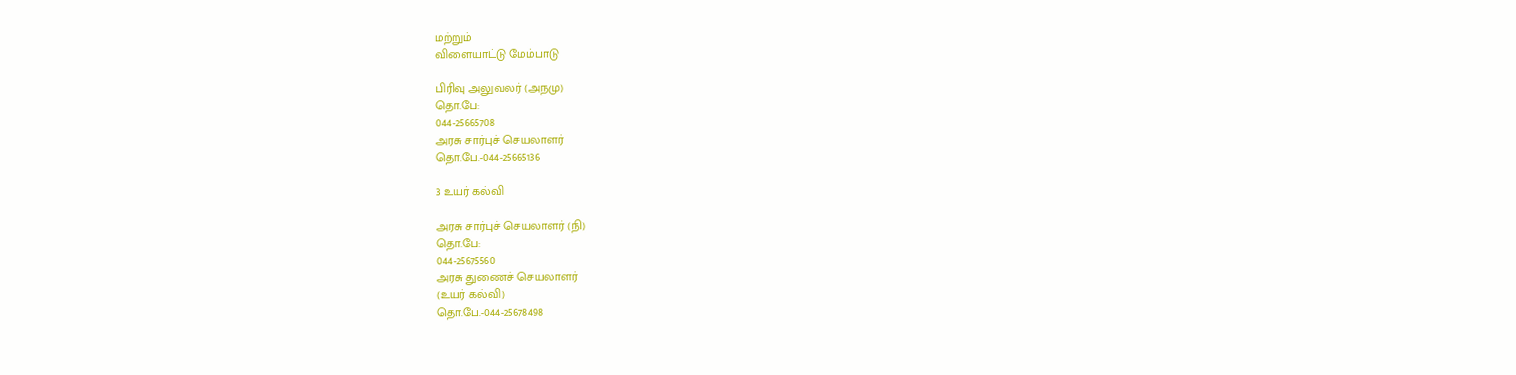மற்றும்
விளையாட்டு மேம்பாடு

பிரிவு அலுவலர் (அநமு)
தொ.பே:
044-25665708
அரசு சார்புச் செயலாளர்
தொ.பே.-044-25665136

3 உயர் கல்வி

அரசு சார்புச் செயலாளர் (நி)
தொ.பே:
044-25675560
அரசு துணைச் செயலாளர்
(உயர் கல்வி)
தொ.பே.-044-25678498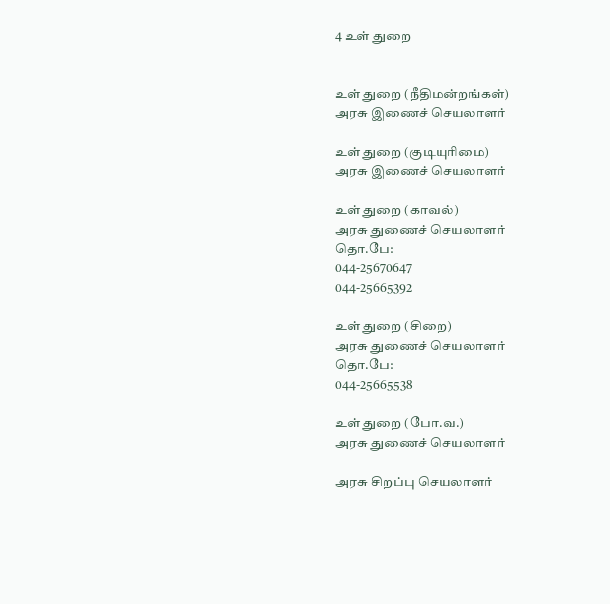4 உள் துறை


உள் துறை (நீதிமன்றங்கள்)
அரசு இணைச் செயலாளர்

உள் துறை (குடியுரிமை)
அரசு இணைச் செயலாளர்

உள் துறை (காவல்)
அரசு துணைச் செயலாளர்
தொ.பே:
044-25670647
044-25665392

உள் துறை (சிறை)
அரசு துணைச் செயலாளர்
தொ.பே:
044-25665538

உள் துறை (போ.வ.)
அரசு துணைச் செயலாளர்

அரசு சிறப்பு செயலாளர்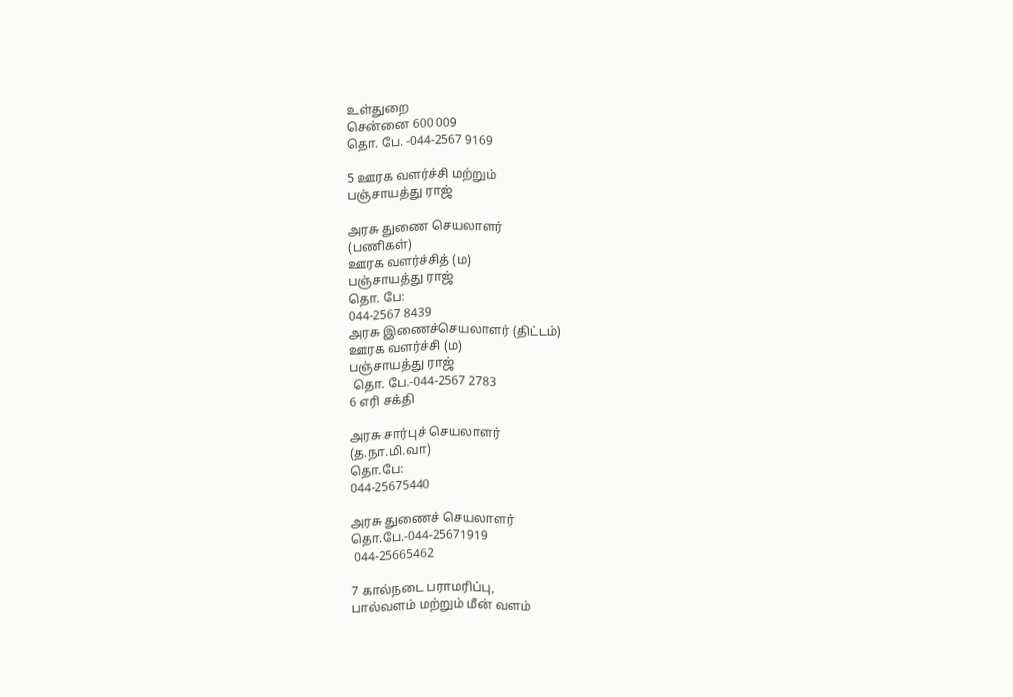உள்துறை
சென்னை 600 009
தொ. பே. -044-2567 9169

5 ஊரக வளர்ச்சி மற்றும்
பஞ்சாயத்து ராஜ்

அரசு துணை செயலாளர்
(பணிகள்)
ஊரக வளர்ச்சித் (ம)
பஞ்சாயத்து ராஜ்
தொ. பே:
044-2567 8439
அரசு இணைச்செயலாளர் (திட்டம்)
ஊரக வளர்ச்சி (ம)
பஞ்சாயத்து ராஜ்
 தொ. பே.-044-2567 2783
6 எரி சக்தி

அரசு சார்புச் செயலாளர்
(த.நா.மி.வா)
தொ.பே:
044-25675440

அரசு துணைச் செயலாளர்
தொ.பே.-044-25671919
 044-25665462

7 கால்நடை பராமரிப்பு,
பால்வளம் மற்றும் மீன் வளம்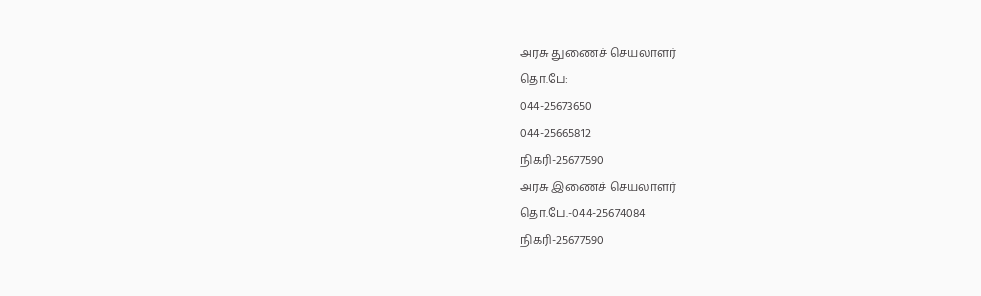அரசு துணைச் செயலாளர்
தொ.பே:
044-25673650
044-25665812
நிகரி-25677590
அரசு இணைச் செயலாளர்
தொ.பே.-044-25674084
நிகரி-25677590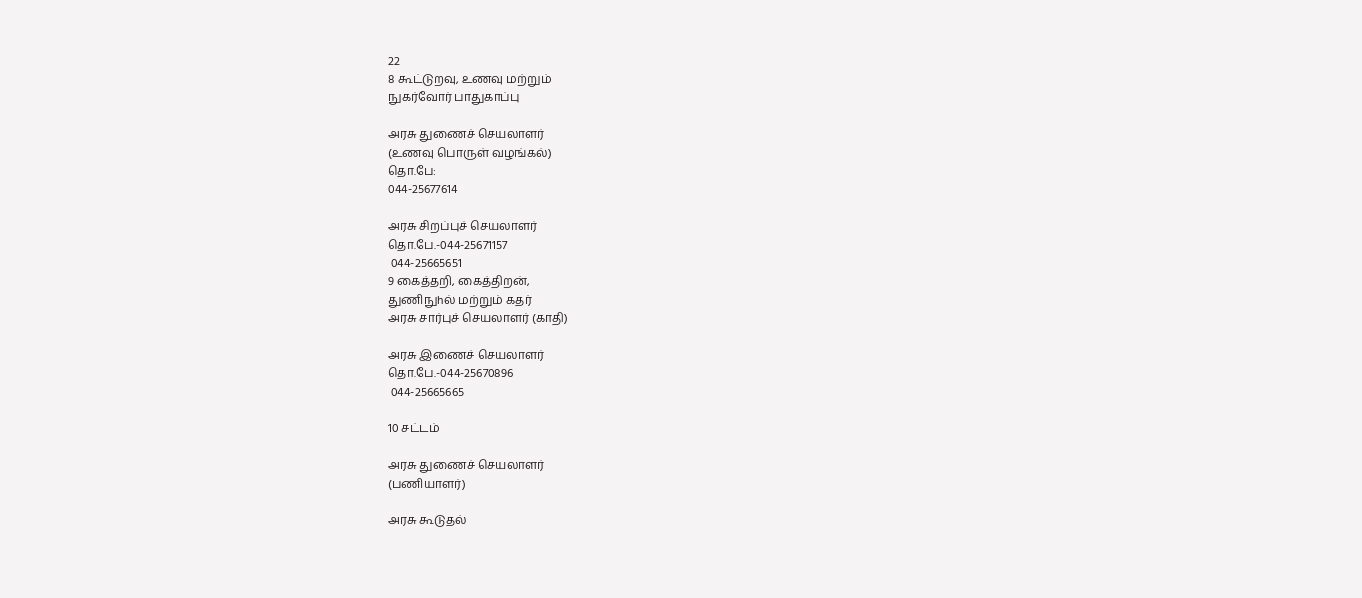22
8 கூட்டுறவு, உணவு மற்றும்
நுகர்வோர் பாதுகாப்பு

அரசு துணைச் செயலாளர்
(உணவு பொருள் வழங்கல்)
தொ.பே:
044-25677614

அரசு சிறப்புச் செயலாளர்
தொ.பே.-044-25671157
 044-25665651
9 கைத்தறி, கைத்திறன்,
துணிநுhல் மற்றும் கதர்
அரசு சார்புச் செயலாளர் (காதி)

அரசு இணைச் செயலாளர்
தொ.பே.-044-25670896
 044-25665665

10 சட்டம்

அரசு துணைச் செயலாளர்
(பணியாளர்)

அரசு கூடுதல்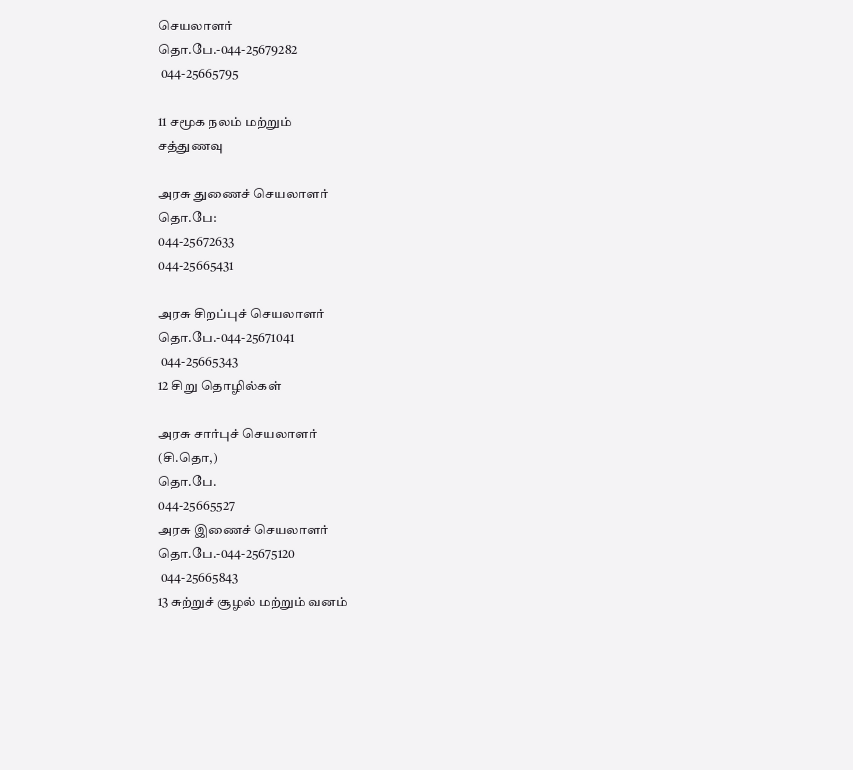செயலாளர்
தொ.பே.-044-25679282
 044-25665795

11 சமூக நலம் மற்றும்
சத்துணவு

அரசு துணைச் செயலாளர்
தொ.பே:
044-25672633
044-25665431

அரசு சிறப்புச் செயலாளர்
தொ.பே.-044-25671041
 044-25665343
12 சிறு தொழில்கள்

அரசு சார்புச் செயலாளர்
(சி.தொ,)
தொ.பே.
044-25665527
அரசு இணைச் செயலாளர்
தொ.பே.-044-25675120
 044-25665843
13 சுற்றுச் சூழல் மற்றும் வனம்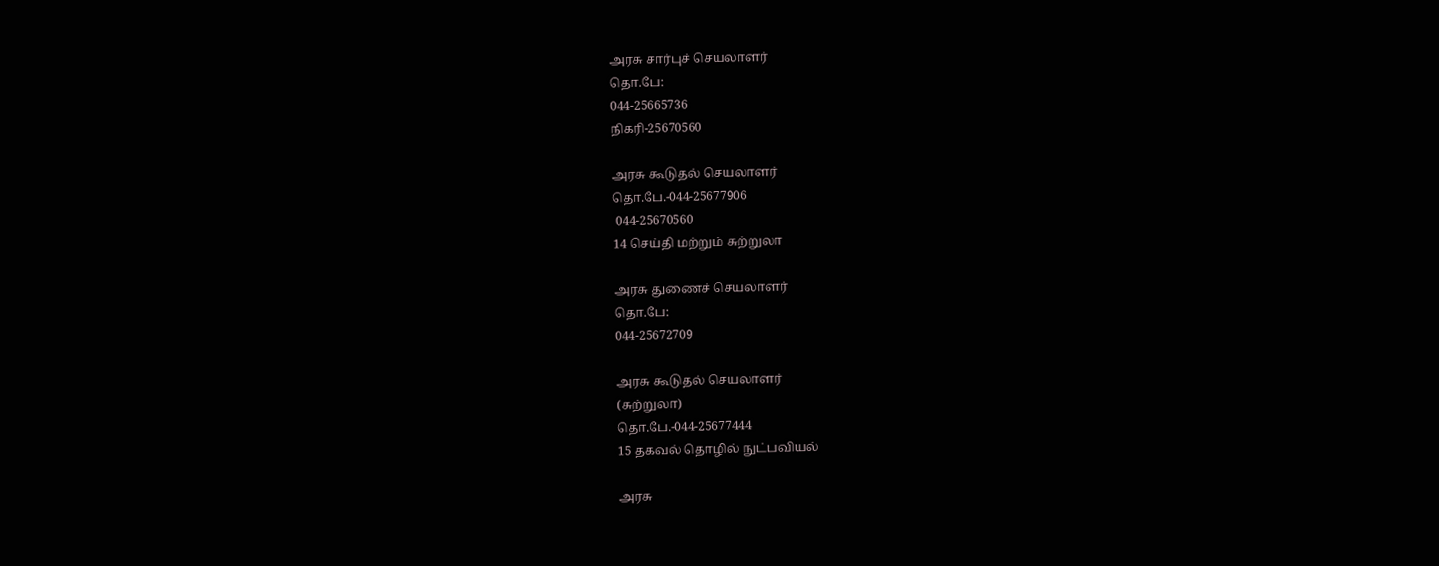அரசு சார்புச் செயலாளர்
தொ.பே:
044-25665736
நிகரி-25670560

அரசு கூடுதல் செயலாளர்
தொ.பே.-044-25677906
 044-25670560
14 செய்தி மற்றும் சுற்றுலா

அரசு துணைச் செயலாளர்
தொ.பே:
044-25672709

அரசு கூடுதல் செயலாளர்
(சுற்றுலா)
தொ.பே.-044-25677444
15 தகவல் தொழில் நுட்பவியல்

அரசு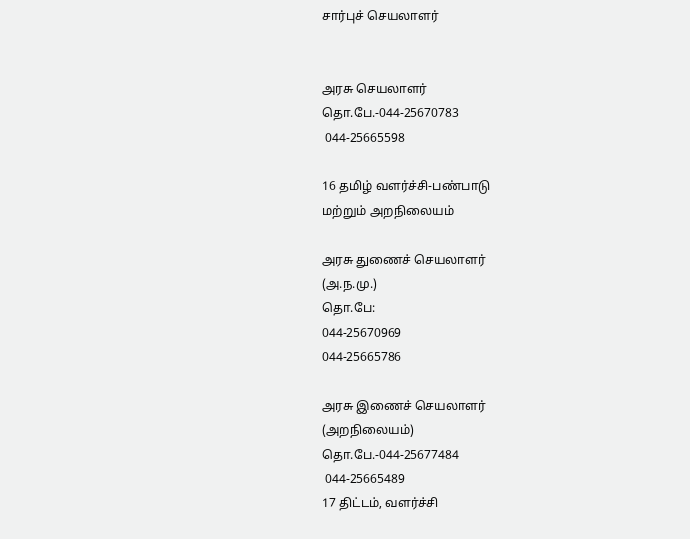சார்புச் செயலாளர்


அரசு செயலாளர்
தொ.பே.-044-25670783
 044-25665598

16 தமிழ் வளர்ச்சி-பண்பாடு
மற்றும் அறநிலையம்

அரசு துணைச் செயலாளர்
(அ.ந.மு.)
தொ.பே:
044-25670969
044-25665786

அரசு இணைச் செயலாளர்
(அறநிலையம்)
தொ.பே.-044-25677484
 044-25665489
17 திட்டம், வளர்ச்சி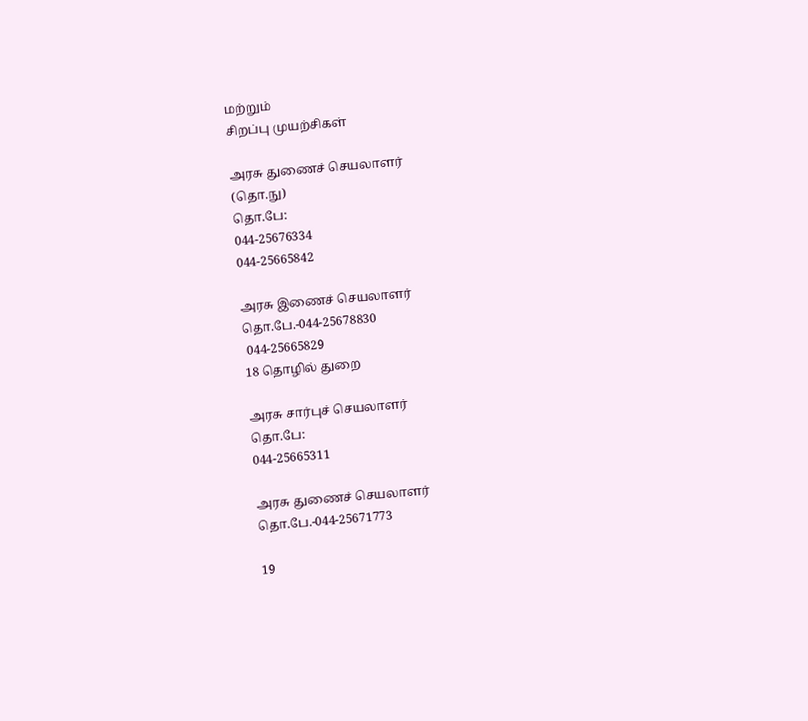மற்றும்
சிறப்பு முயற்சிகள்

அரசு துணைச் செயலாளர்
(தொ.நு)
தொ.பே:
044-25676334
044-25665842

அரசு இணைச் செயலாளர்
தொ.பே.-044-25678830
 044-25665829
18 தொழில் துறை

அரசு சார்புச் செயலாளர்
தொ.பே:
044-25665311

அரசு துணைச் செயலாளர்
தொ.பே.-044-25671773

19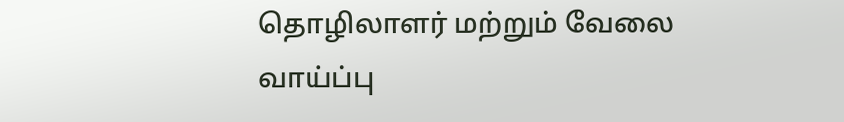தொழிலாளர் மற்றும் வேலை
வாய்ப்பு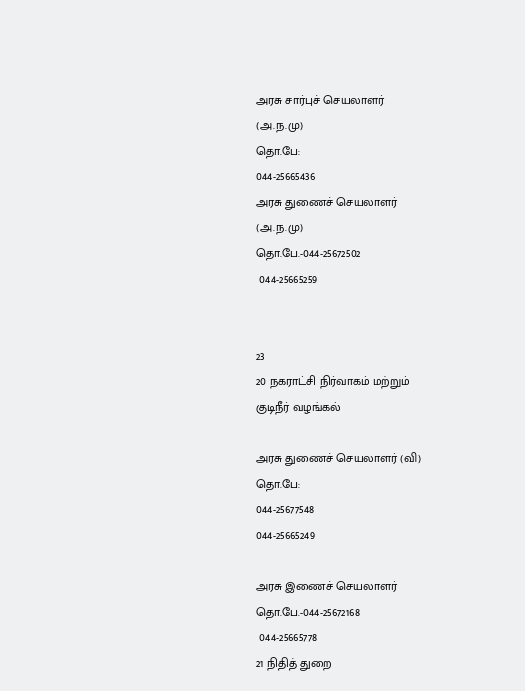அரசு சார்புச் செயலாளர்
(அ.ந.மு)
தொ.பே:
044-25665436
அரசு துணைச் செயலாளர்
(அ.ந.மு)
தொ.பே.-044-25672502
 044-25665259


23
20 நகராட்சி நிர்வாகம் மற்றும்
குடிநீர் வழங்கல்

அரசு துணைச் செயலாளர் (வி)
தொ.பே:
044-25677548
044-25665249

அரசு இணைச் செயலாளர்
தொ.பே.-044-25672168
 044-25665778
21 நிதித் துறை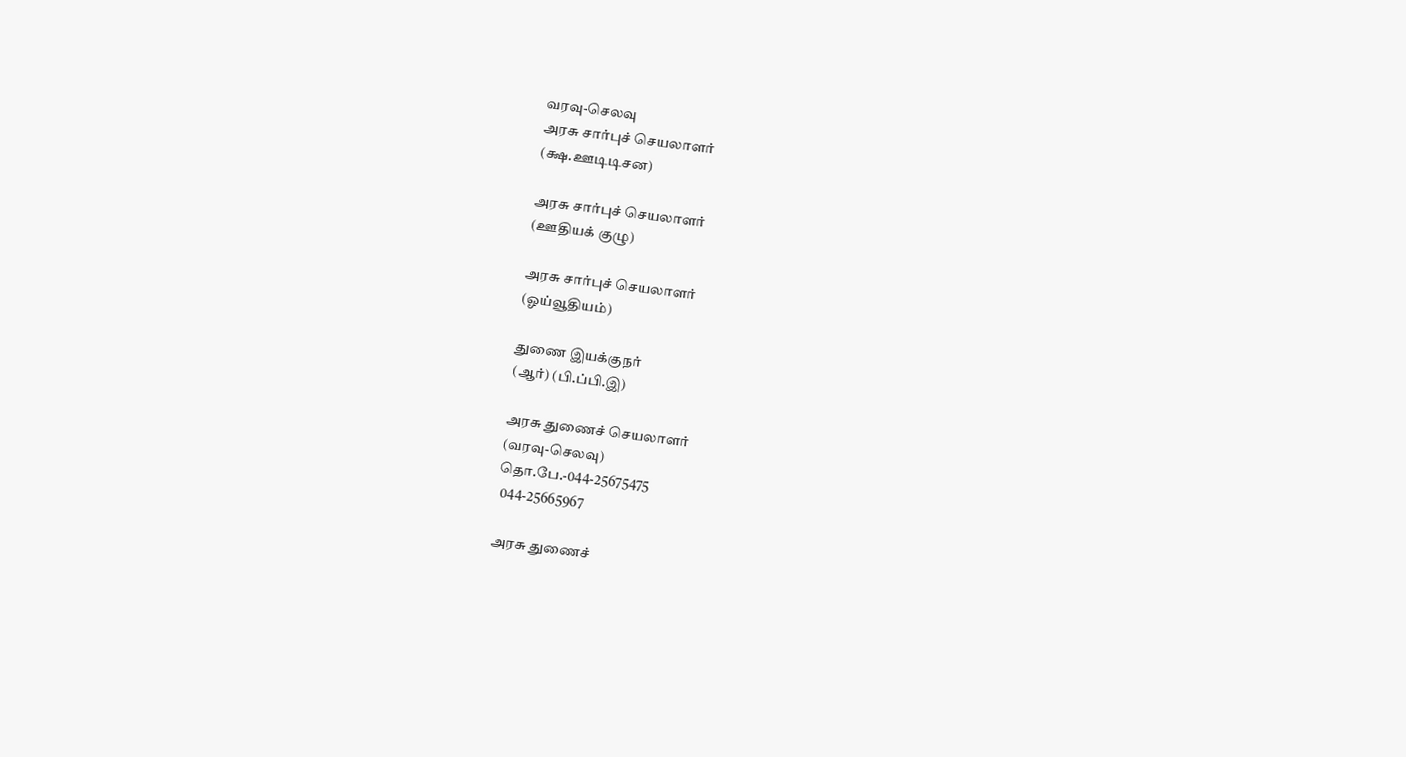வரவு-செலவு
அரசு சார்புச் செயலாளர்
(க்ஷ.ஊடிடிசன)

அரசு சார்புச் செயலாளர்
(ஊதியக் குழு)

அரசு சார்புச் செயலாளர்
(ஓய்வூதியம்)

துணை இயக்குநர்
(ஆர்) (பி.ப்பி.இ)

அரசு துணைச் செயலாளர்
(வரவு-செலவு)
தொ.பே.-044-25675475
 044-25665967

அரசு துணைச்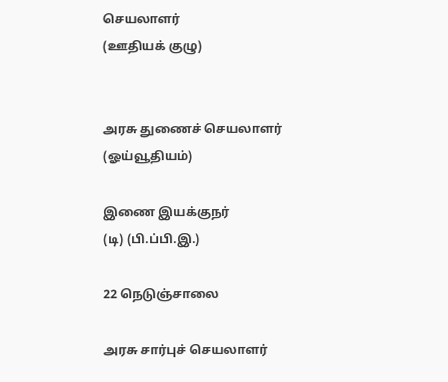செயலாளர்
(ஊதியக் குழு)


அரசு துணைச் செயலாளர்
(ஓய்வூதியம்)

இணை இயக்குநர்
(டி) (பி.ப்பி.இ.)

22 நெடுஞ்சாலை

அரசு சார்புச் செயலாளர்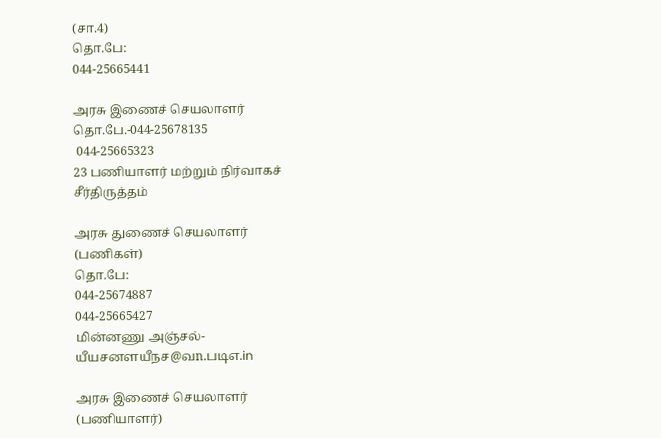(சா.4)
தொ.பே:
044-25665441

அரசு இணைச் செயலாளர்
தொ.பே.-044-25678135
 044-25665323
23 பணியாளர் மற்றும் நிர்வாகச்
சீர்திருத்தம்

அரசு துணைச் செயலாளர்
(பணிகள்)
தொ.பே:
044-25674887
044-25665427
மின்னணு அஞ்சல்-
யீயசனளயீநச@வn.படிஎ.in

அரசு இணைச் செயலாளர்
(பணியாளர்)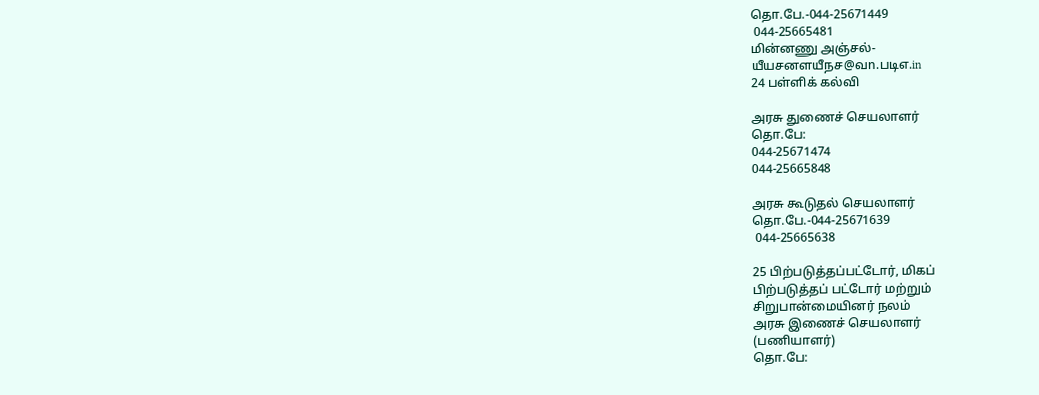தொ.பே.-044-25671449
 044-25665481
மின்னணு அஞ்சல்-
யீயசனளயீநச@வn.படிஎ.in
24 பள்ளிக் கல்வி

அரசு துணைச் செயலாளர்
தொ.பே:
044-25671474
044-25665848

அரசு கூடுதல் செயலாளர்
தொ.பே.-044-25671639
 044-25665638

25 பிற்படுத்தப்பட்டோர், மிகப்
பிற்படுத்தப் பட்டோர் மற்றும்
சிறுபான்மையினர் நலம்
அரசு இணைச் செயலாளர்
(பணியாளர்)
தொ.பே: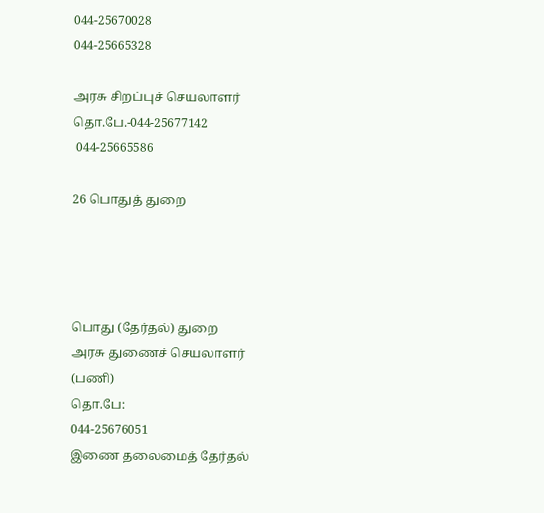044-25670028
044-25665328

அரசு சிறப்புச் செயலாளர்
தொ.பே.-044-25677142
 044-25665586

26 பொதுத் துறை




பொது (தேர்தல்) துறை
அரசு துணைச் செயலாளர்
(பணி)
தொ.பே:
044-25676051
இணை தலைமைத் தேர்தல்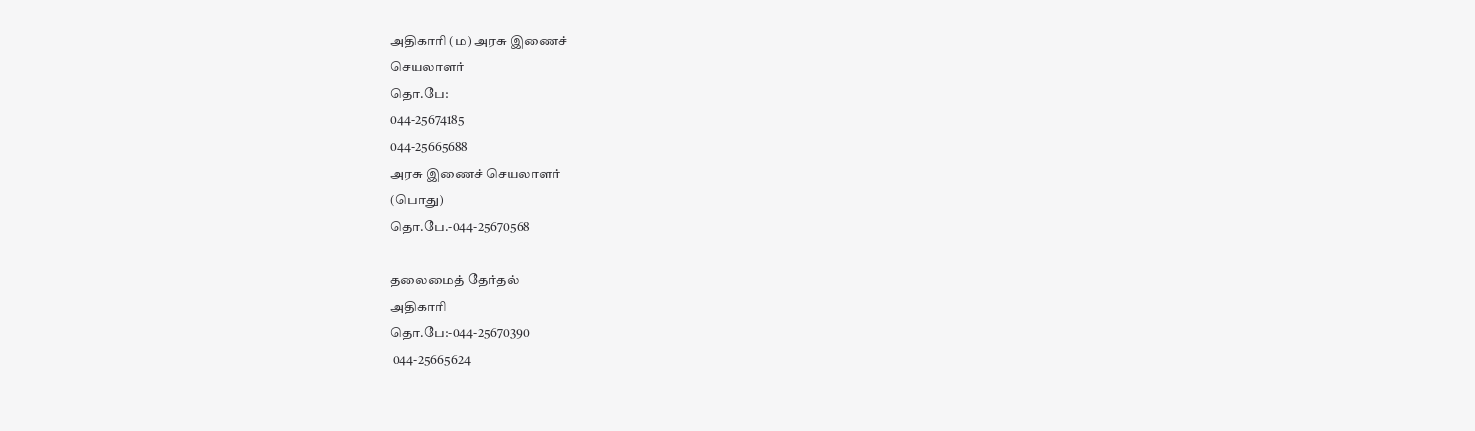அதிகாரி (ம) அரசு இணைச்
செயலாளர்
தொ.பே:
044-25674185
044-25665688
அரசு இணைச் செயலாளர்
(பொது)
தொ.பே.-044-25670568

தலைமைத் தேர்தல்
அதிகாரி
தொ.பே:-044-25670390
 044-25665624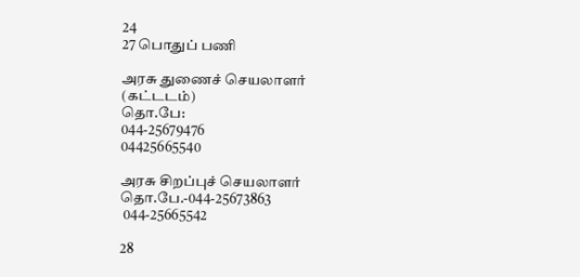24
27 பொதுப் பணி

அரசு துணைச் செயலாளர்
(கட்டடம்)
தொ.பே:
044-25679476
04425665540

அரசு சிறப்புச் செயலாளர்
தொ.பே.-044-25673863
 044-25665542

28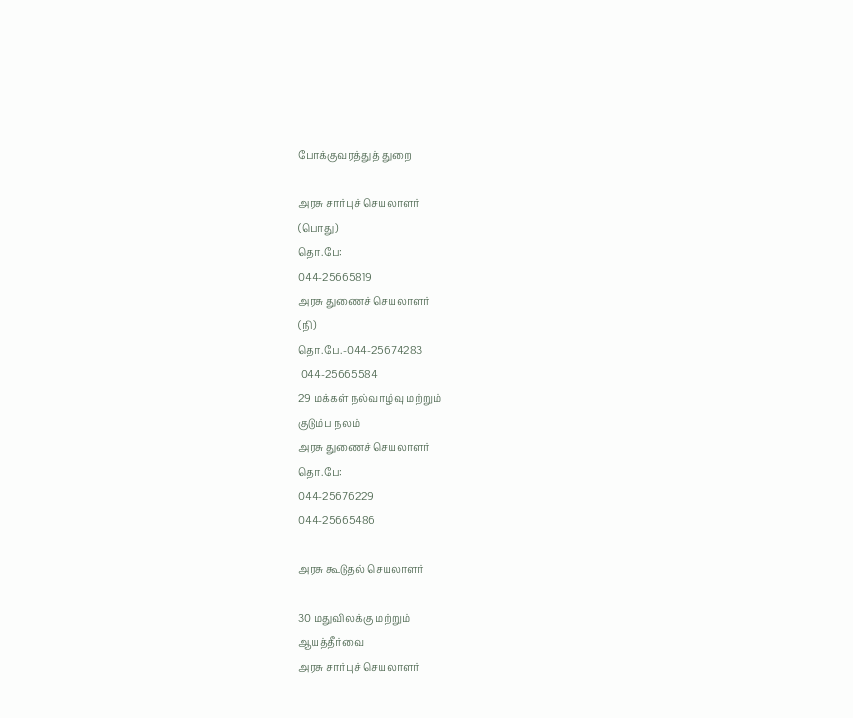போக்குவரத்துத் துறை

அரசு சார்புச் செயலாளர்
(பொது)
தொ.பே:
044-25665819
அரசு துணைச் செயலாளர்
(நி)
தொ.பே.-044-25674283
 044-25665584
29 மக்கள் நல்வாழ்வு மற்றும்
குடும்ப நலம்
அரசு துணைச் செயலாளர்
தொ.பே:
044-25676229
044-25665486

அரசு கூடுதல் செயலாளர்

30 மதுவிலக்கு மற்றும்
ஆயத்தீர்வை
அரசு சார்புச் செயலாளர்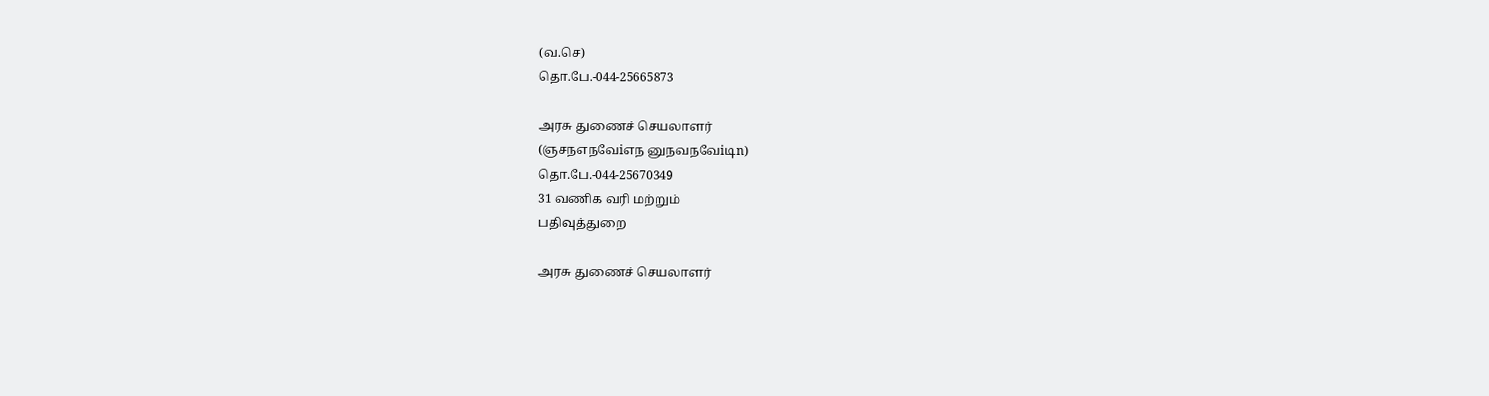(வ.செ)
தொ.பே.-044-25665873

அரசு துணைச் செயலாளர்
(ஞசநஎநவேiஎந னுநவநவேiடிn)
தொ.பே.-044-25670349
31 வணிக வரி மற்றும்
பதிவுத்துறை

அரசு துணைச் செயலாளர்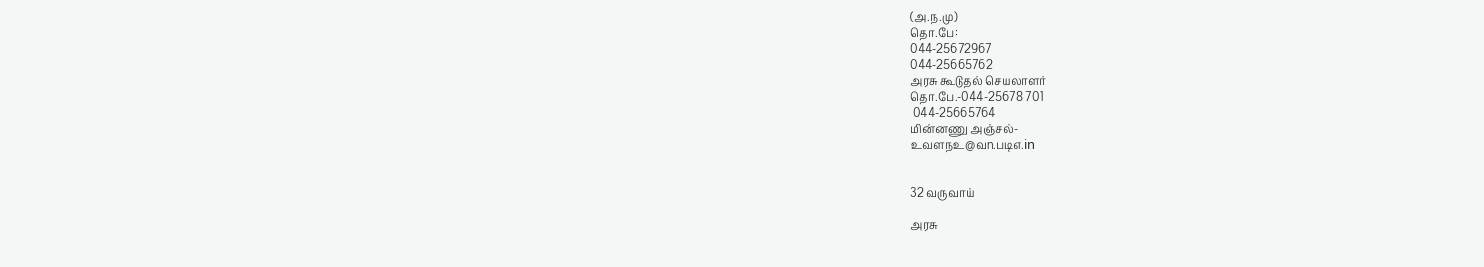(அ.ந.மு)
தொ.பே:
044-25672967
044-25665762
அரசு கூடுதல் செயலாளர்
தொ.பே.-044-25678 701
 044-25665764
மின்னணு அஞ்சல்-
உவளநஉ@வn.படிஎ.in


32 வருவாய்

அரசு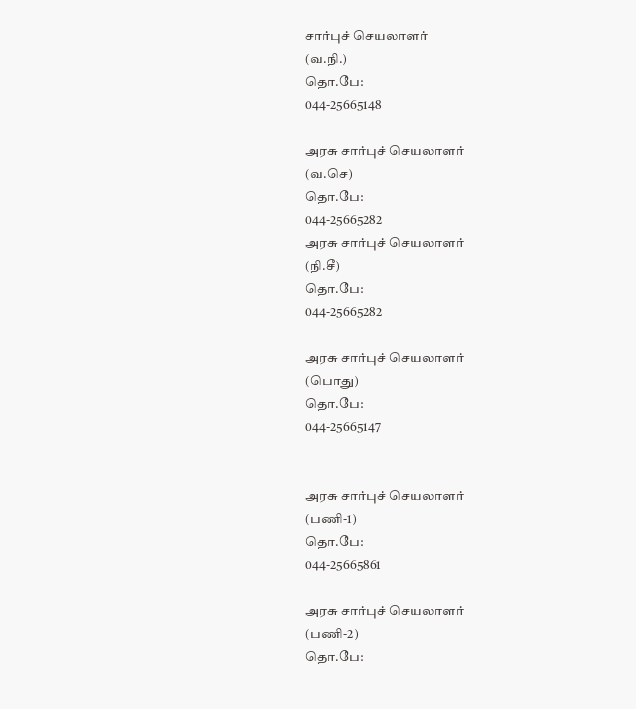சார்புச் செயலாளர்
(வ.நி.)
தொ.பே:
044-25665148

அரசு சார்புச் செயலாளர்
(வ.செ)
தொ.பே:
044-25665282
அரசு சார்புச் செயலாளர்
(நி.சீ)
தொ.பே:
044-25665282

அரசு சார்புச் செயலாளர்
(பொது)
தொ.பே:
044-25665147


அரசு சார்புச் செயலாளர்
(பணி-1)
தொ.பே:
044-25665861

அரசு சார்புச் செயலாளர்
(பணி-2)
தொ.பே: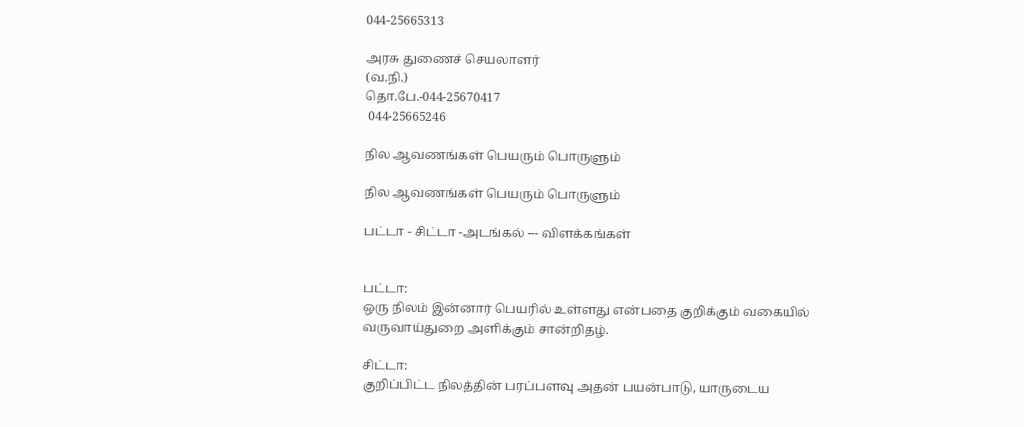044-25665313

அரசு துணைச் செயலாளர்
(வ.நி.)
தொ.பே.-044-25670417
 044-25665246

நில ஆவணங்கள் பெயரும் பொருளும்

நில ஆவணங்கள் பெயரும் பொருளும்

பட்டா - சிட்டா -அடங்கல் --- விளக்கங்கள்


பட்டா:
ஒரு நிலம் இன்னார் பெயரில் உள்ளது என்பதை குறிக்கும் வகையில் வருவாய்துறை அளிக்கும் சான்றிதழ்.

சிட்டா:
குறிப்பிட்ட நிலத்தின் பரப்பளவு அதன் பயன்பாடு, யாருடைய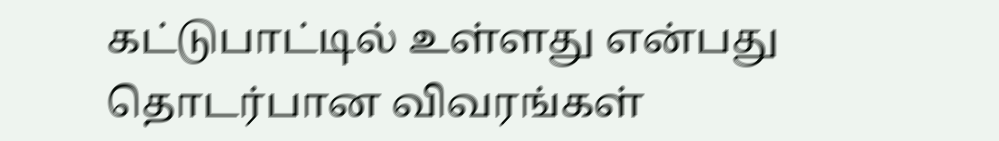கட்டுபாட்டில் உள்ளது என்பது தொடர்பான விவரங்கள்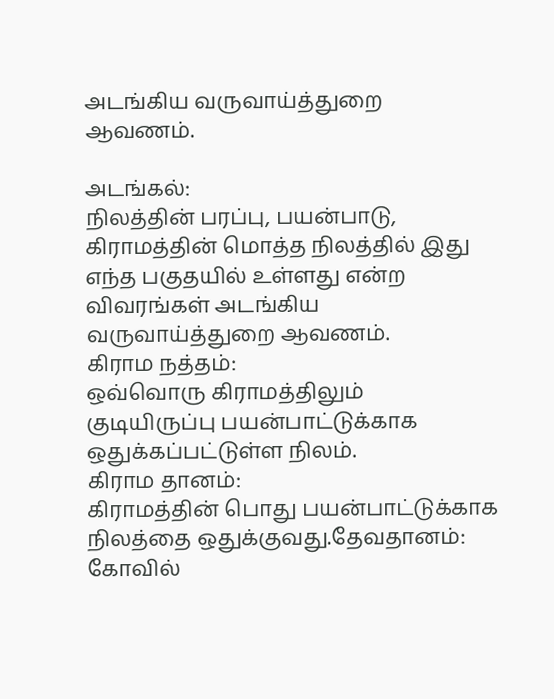அடங்கிய வருவாய்த்துறை ஆவணம்.

அடங்கல்:
நிலத்தின் பரப்பு, பயன்பாடு, கிராமத்தின் மொத்த நிலத்தில் இது எந்த பகுதயில் உள்ளது என்ற விவரங்கள் அடங்கிய வருவாய்த்துறை ஆவணம்.
கிராம நத்தம்:
ஒவ்வொரு கிராமத்திலும் குடியிருப்பு பயன்பாட்டுக்காக ஒதுக்கப்பட்டுள்ள நிலம்.
கிராம தானம்:
கிராமத்தின் பொது பயன்பாட்டுக்காக நிலத்தை ஒதுக்குவது.தேவதானம்: கோவில்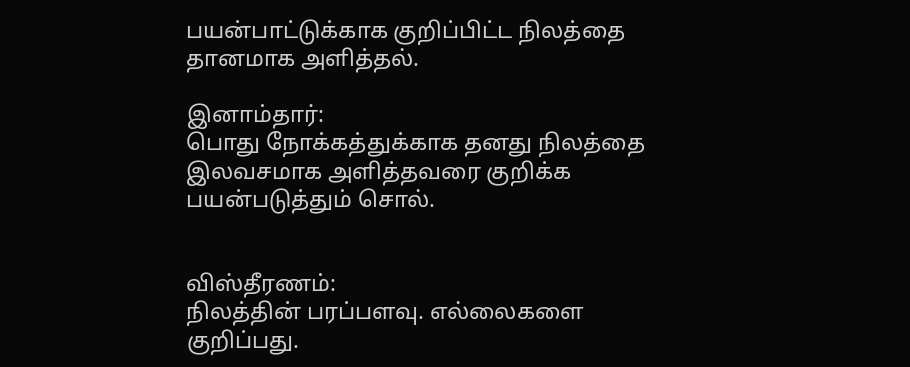பயன்பாட்டுக்காக குறிப்பிட்ட நிலத்தை தானமாக அளித்தல்.

இனாம்தார்:
பொது நோக்கத்துக்காக தனது நிலத்தை இலவசமாக அளித்தவரை குறிக்க பயன்படுத்தும் சொல்.


விஸ்தீரணம்:
நிலத்தின் பரப்பளவு. எல்லைகளை குறிப்பது.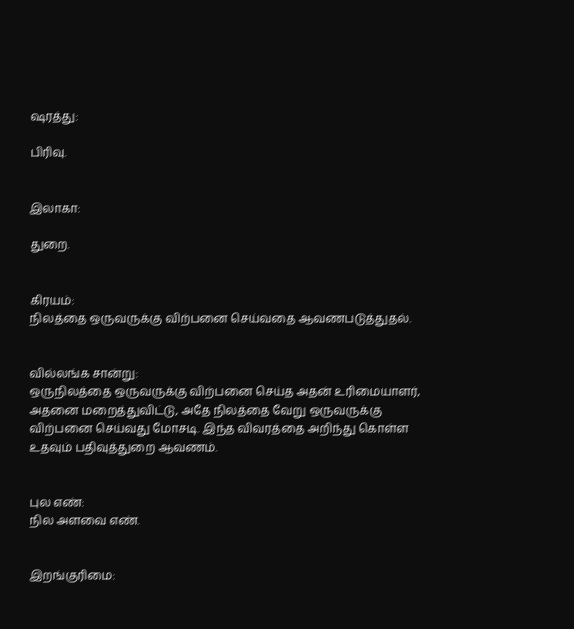ஷரத்து:

பிரிவு.


இலாகா:

துறை.


கிரயம்:
நிலத்தை ஒருவருக்கு விற்பனை செய்வதை ஆவணபடுத்துதல்.


வில்லங்க சான்று:
ஒருநிலத்தை ஒருவருக்கு விற்பனை செய்த அதன் உரிமையாளர், அதனை மறைத்துவிட்டு, அதே நிலத்தை வேறு ஒருவருக்கு விற்பனை செய்வது மோசடி. இந்த விவரத்தை அறிந்து கொள்ள உதவும் பதிவுத்துறை ஆவணம்.


புல எண்:
நில அளவை எண்.


இறங்குரிமை: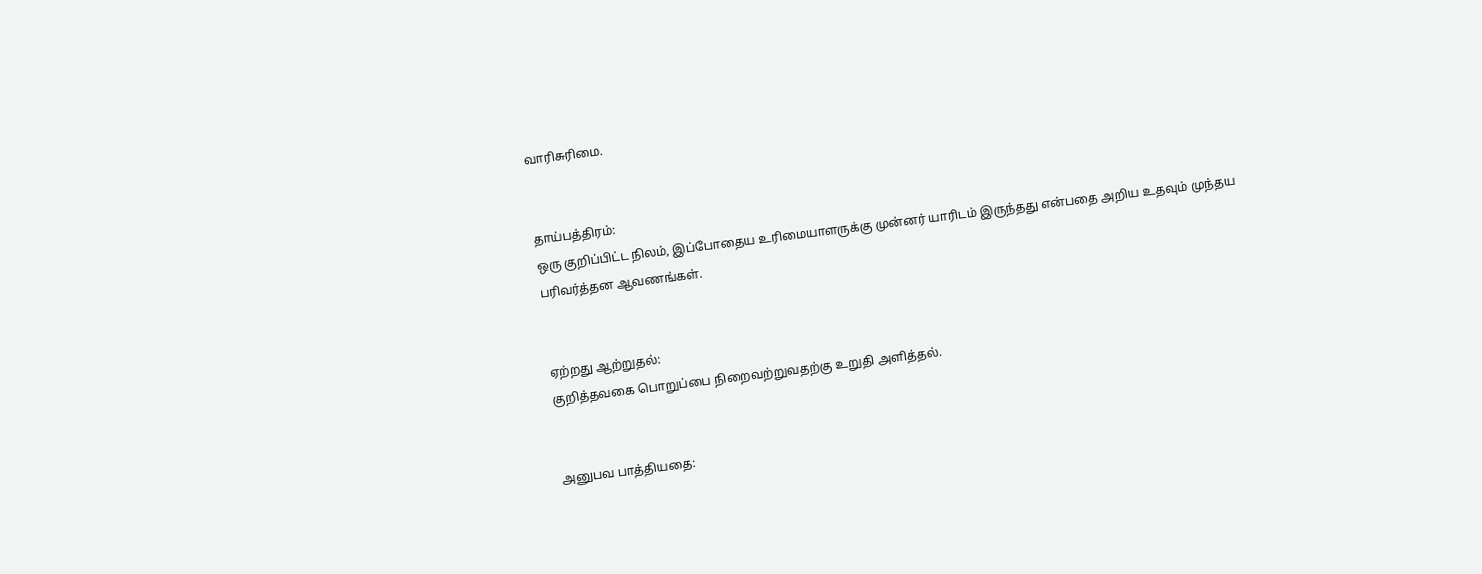வாரிசுரிமை.


தாய்பத்திரம்:
ஒரு குறிப்பிட்ட நிலம், இப்போதைய உரிமையாளருக்கு முன்னர் யாரிடம் இருந்தது என்பதை அறிய உதவும் முந்தய பரிவர்த்தன ஆவணங்கள்.


ஏற்றது ஆற்றுதல்:
குறித்தவகை பொறுப்பை நிறைவற்றுவதற்கு உறுதி அளித்தல்.


அனுபவ பாத்தியதை: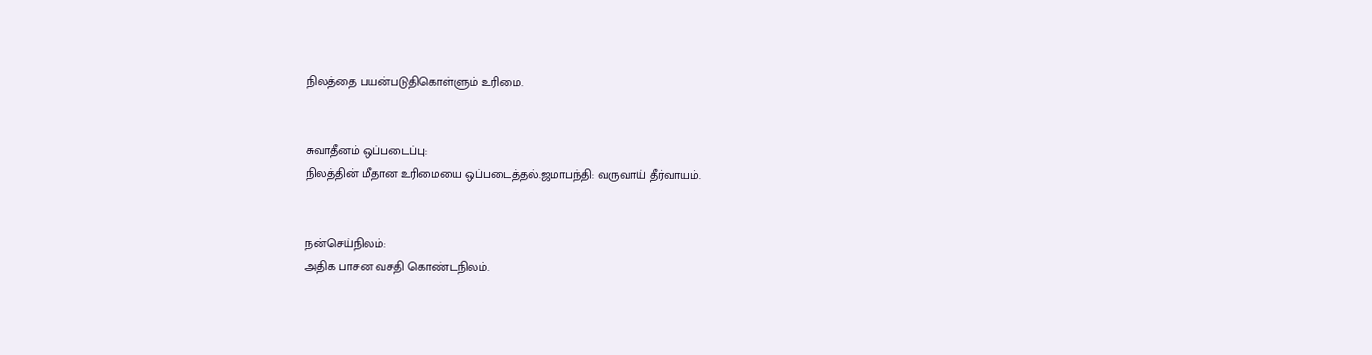நிலத்தை பயன்படுதிகொள்ளும் உரிமை.


சுவாதீனம் ஒப்படைப்பு:
நிலத்தின் மீதான உரிமையை ஒப்படைத்தல்.ஜமாபந்தி: வருவாய் தீர்வாயம்.


நன்செய்நிலம்:
அதிக பாசன வசதி கொண்டநிலம்.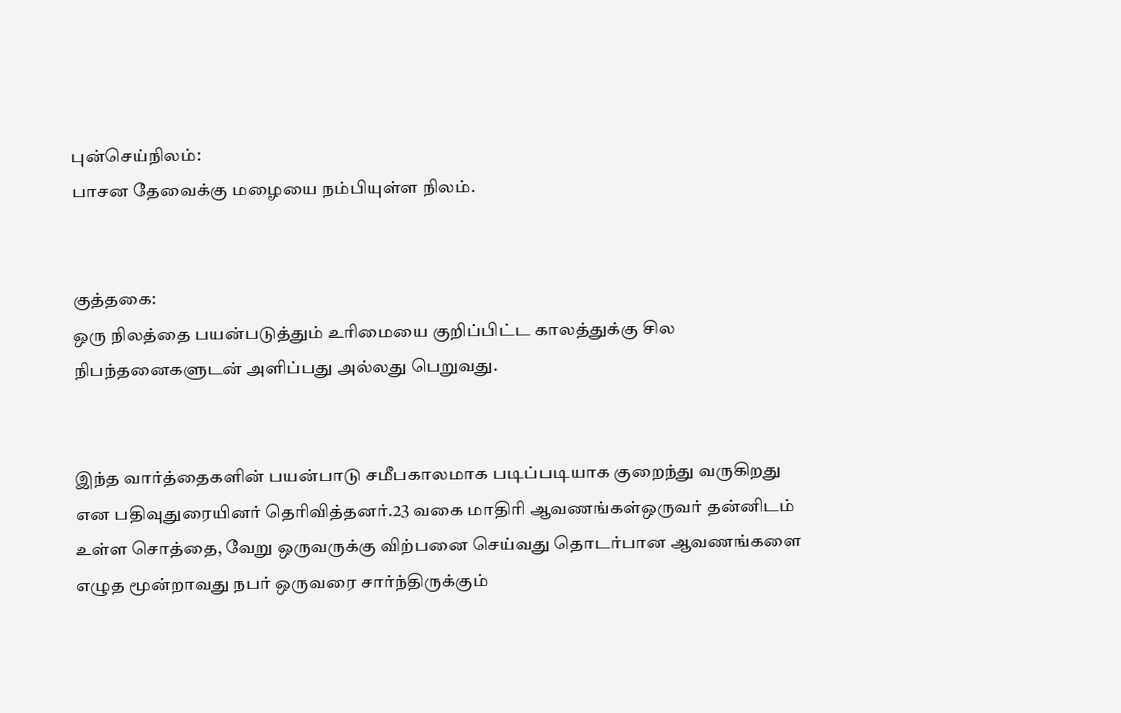புன்செய்நிலம்:
பாசன தேவைக்கு மழையை நம்பியுள்ள நிலம்.


குத்தகை:
ஒரு நிலத்தை பயன்படுத்தும் உரிமையை குறிப்பிட்ட காலத்துக்கு சில நிபந்தனைகளுடன் அளிப்பது அல்லது பெறுவது.


இந்த வார்த்தைகளின் பயன்பாடு சமீபகாலமாக படிப்படியாக குறைந்து வருகிறது என பதிவுதுரையினர் தெரிவித்தனர்.23 வகை மாதிரி ஆவணங்கள்ஒருவர் தன்னிடம் உள்ள சொத்தை, வேறு ஒருவருக்கு விற்பனை செய்வது தொடர்பான ஆவணங்களை எழுத மூன்றாவது நபர் ஒருவரை சார்ந்திருக்கும்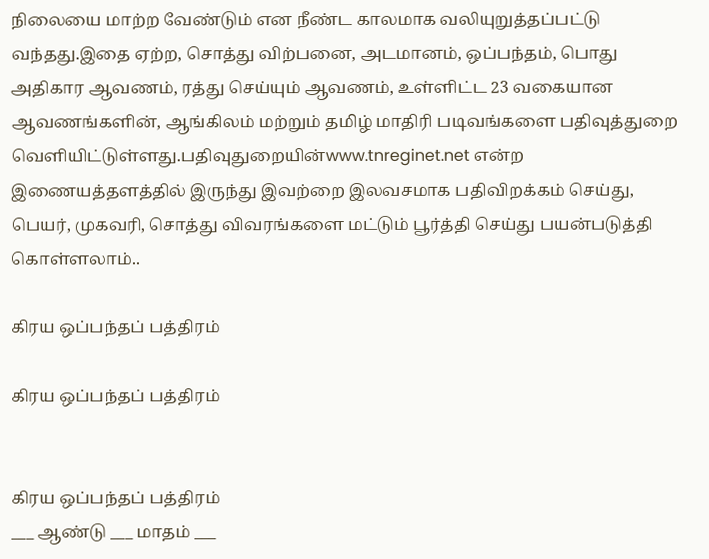நிலையை மாற்ற வேண்டும் என நீண்ட காலமாக வலியுறுத்தப்பட்டு வந்தது.இதை ஏற்ற, சொத்து விற்பனை, அடமானம், ஒப்பந்தம், பொது அதிகார ஆவணம், ரத்து செய்யும் ஆவணம், உள்ளிட்ட 23 வகையான ஆவணங்களின், ஆங்கிலம் மற்றும் தமிழ் மாதிரி படிவங்களை பதிவுத்துறை வெளியிட்டுள்ளது.பதிவுதுறையின்www.tnreginet.net என்ற இணையத்தளத்தில் இருந்து இவற்றை இலவசமாக பதிவிறக்கம் செய்து, பெயர், முகவரி, சொத்து விவரங்களை மட்டும் பூர்த்தி செய்து பயன்படுத்தி கொள்ளலாம்..

கிரய ஒப்பந்தப் பத்திரம்

கிரய ஒப்பந்தப் பத்திரம்


கிரய ஒப்பந்தப் பத்திரம்
___ ஆண்டு ___ மாதம் ___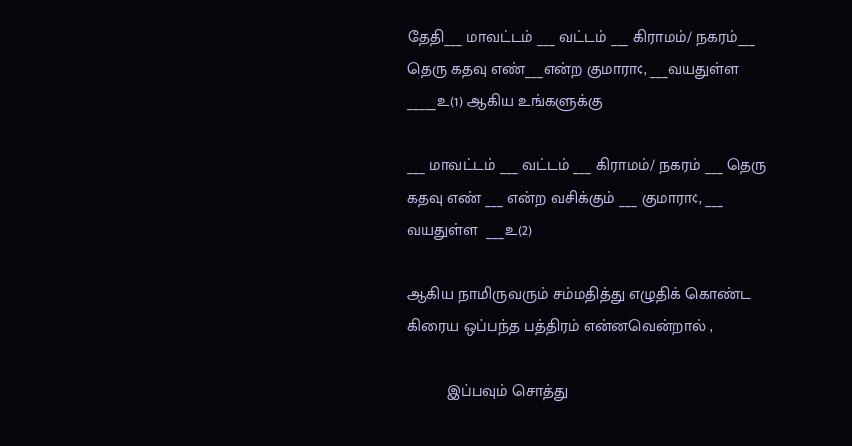தேதி___ மாவட்டம் ___ வட்டம் ___ கிராமம்/ நகரம்___ தெரு கதவு எண்___என்ற குமாரா¢, ___வயதுள்ள _____உ(1) ஆகிய உங்களுக்கு

___ மாவட்டம் ___ வட்டம் ___ கிராமம்/ நகரம் ___ தெரு கதவு எண் ___ என்ற வசிக்கும் ___ குமாரா¢, ___ வயதுள்ள  ___உ(2)

ஆகிய நாமிருவரும் சம்மதித்து எழுதிக் கொண்ட கிரைய ஒப்பந்த பத்திரம் என்னவென்றால் ,

         இப்பவும் சொத்து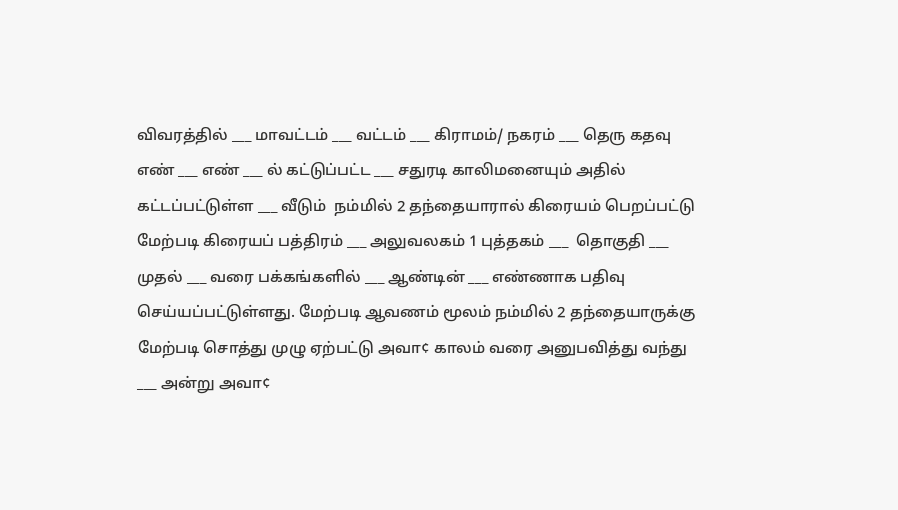விவரத்தில் ___ மாவட்டம் ___ வட்டம் ___ கிராமம்/ நகரம் ___ தெரு கதவு எண் ___ எண் ___ ல் கட்டுப்பட்ட ___ சதுரடி காலிமனையும் அதில் கட்டப்பட்டுள்ள ___ வீடும்  நம்மில் 2 தந்தையாரால் கிரையம் பெறப்பட்டு மேற்படி கிரையப் பத்திரம் ___ அலுவலகம் 1 புத்தகம் ___  தொகுதி ___ முதல் ___ வரை பக்கங்களில் ___ ஆண்டின் ___ எண்ணாக பதிவு செய்யப்பட்டுள்ளது. மேற்படி ஆவணம் மூலம் நம்மில் 2 தந்தையாருக்கு மேற்படி சொத்து முழு ஏற்பட்டு அவா¢ காலம் வரை அனுபவித்து வந்து ___ அன்று அவா¢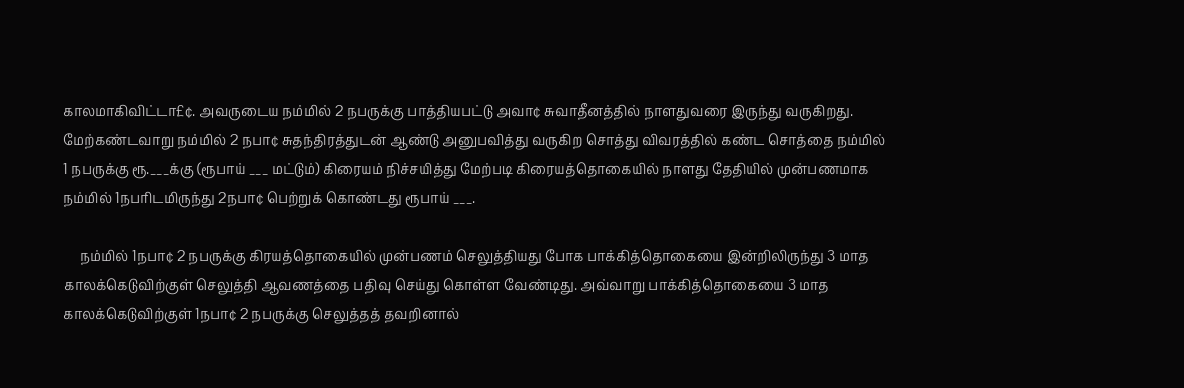காலமாகிவிட்டா£¢. அவருடைய நம்மில் 2 நபருக்கு பாத்தியபட்டு அவா¢ சுவாதீனத்தில் நாளதுவரை இருந்து வருகிறது.
மேற்கண்டவாறு நம்மில் 2 நபா¢ சுதந்திரத்துடன் ஆண்டு அனுபவித்து வருகிற சொத்து விவரத்தில் கண்ட சொத்தை நம்மில் 1 நபருக்கு ரூ.___க்கு (ரூபாய் ___ மட்டும்) கிரையம் நிச்சயித்து மேற்படி கிரையத்தொகையில் நாளது தேதியில் முன்பணமாக நம்மில் 1நபரிடமிருந்து 2நபா¢ பெற்றுக் கொண்டது ரூபாய் ___.

     நம்மில் 1நபா¢ 2 நபருக்கு கிரயத்தொகையில் முன்பணம் செலுத்தியது போக பாக்கித்தொகையை இன்றிலிருந்து 3 மாத காலக்கெடுவிற்குள் செலுத்தி ஆவணத்தை பதிவு செய்து கொள்ள வேண்டிது. அவ்வாறு பாக்கித்தொகையை 3 மாத காலக்கெடுவிற்குள் 1நபா¢ 2 நபருக்கு செலுத்தத் தவறினால்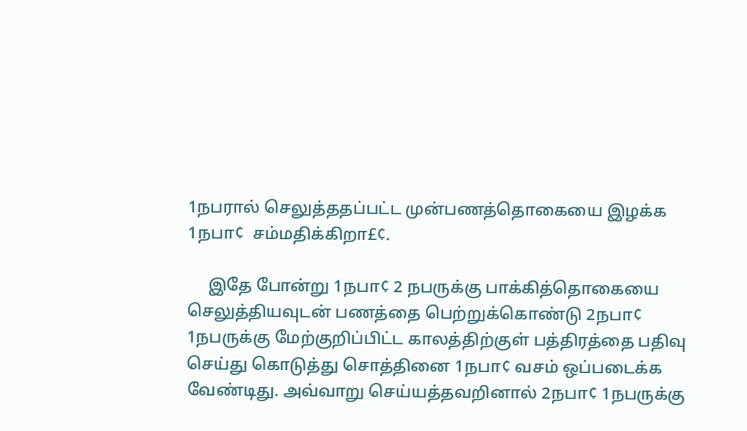1நபரால் செலுத்ததப்பட்ட முன்பணத்தொகையை இழக்க 1நபா¢  சம்மதிக்கிறா£¢.

     இதே போன்று 1நபா¢ 2 நபருக்கு பாக்கித்தொகையை செலுத்தியவுடன் பணத்தை பெற்றுக்கொண்டு 2நபா¢ 1நபருக்கு மேற்குறிப்பிட்ட காலத்திற்குள் பத்திரத்தை பதிவு செய்து கொடுத்து சொத்தினை 1நபா¢ வசம் ஒப்படைக்க  வேண்டிது. அவ்வாறு செய்யத்தவறினால் 2நபா¢ 1நபருக்கு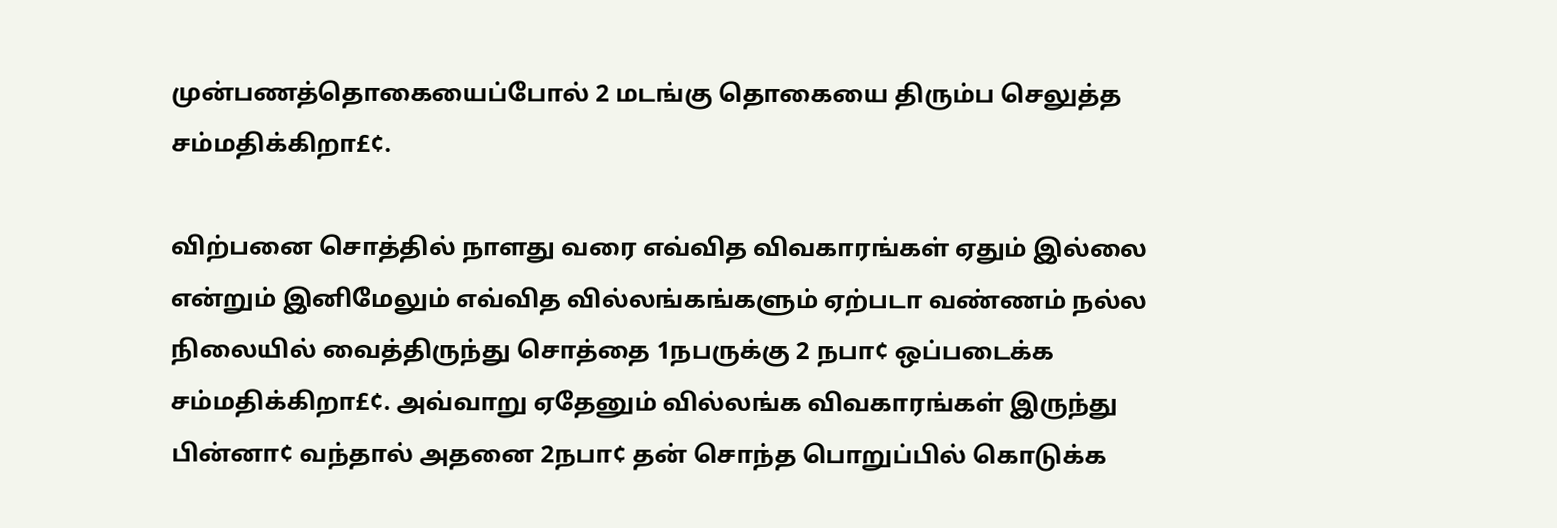முன்பணத்தொகையைப்போல் 2 மடங்கு தொகையை திரும்ப செலுத்த சம்மதிக்கிறா£¢.

விற்பனை சொத்தில் நாளது வரை எவ்வித விவகாரங்கள் ஏதும் இல்லை என்றும் இனிமேலும் எவ்வித வில்லங்கங்களும் ஏற்படா வண்ணம் நல்ல நிலையில் வைத்திருந்து சொத்தை 1நபருக்கு 2 நபா¢ ஒப்படைக்க சம்மதிக்கிறா£¢. அவ்வாறு ஏதேனும் வில்லங்க விவகாரங்கள் இருந்து பின்னா¢ வந்தால் அதனை 2நபா¢ தன் சொந்த பொறுப்பில் கொடுக்க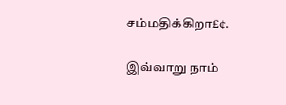சம்மதிக்கிறா£¢.

இவ்வாறு நாம்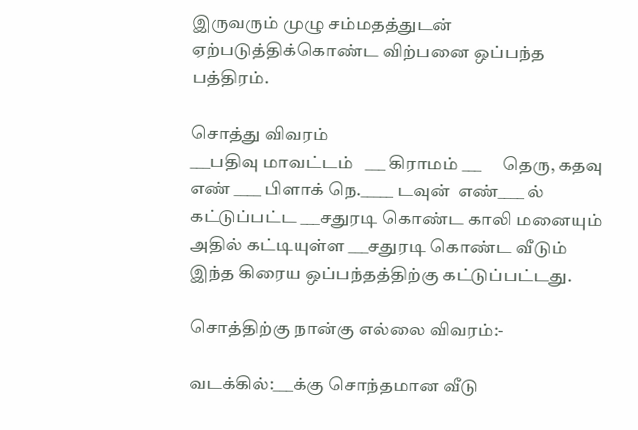இருவரும் முழு சம்மதத்துடன் ஏற்படுத்திக்கொண்ட விற்பனை ஒப்பந்த பத்திரம்.

சொத்து விவரம்
___பதிவு மாவட்டம்   ___ கிராமம் ___      தெரு, கதவு எண் ____ பிளாக் நெ._____ டவுன்  எண்____ ல் கட்டுப்பட்ட ___சதுரடி கொண்ட காலி மனையும் அதில் கட்டியுள்ள ___சதுரடி கொண்ட வீடும் இந்த கிரைய ஒப்பந்தத்திற்கு கட்டுப்பட்டது.

சொத்திற்கு நான்கு எல்லை விவரம்:-

வடக்கில்:___க்கு சொந்தமான வீடு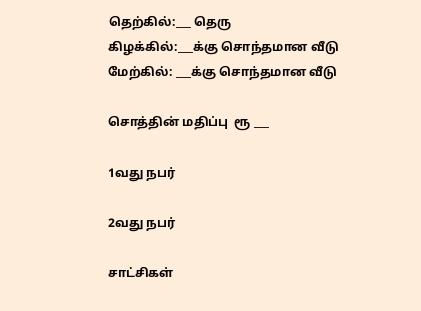தெற்கில்:___ தெரு
கிழக்கில்:___க்கு சொந்தமான வீடு
மேற்கில்: ___க்கு சொந்தமான வீடு

சொத்தின் மதிப்பு  ரூ ___

1வது நபர்

2வது நபர்

சாட்சிகள்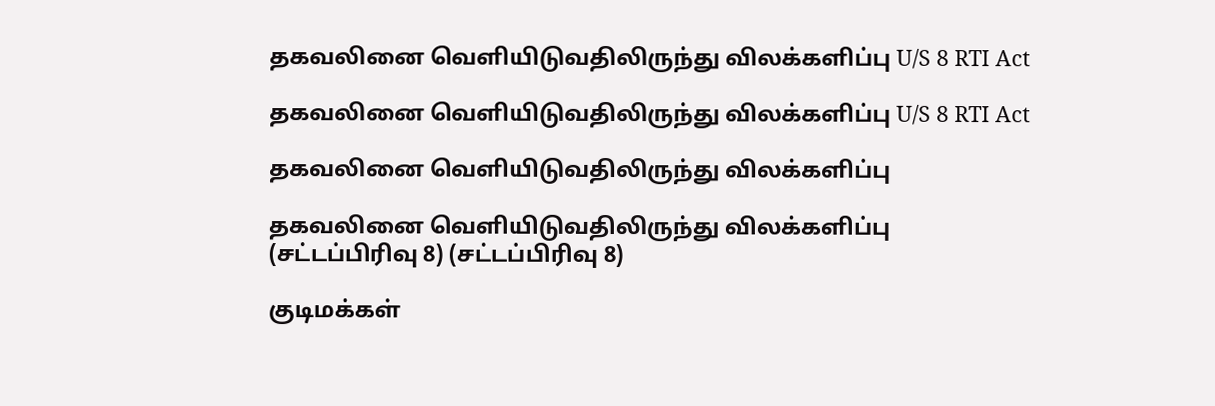தகவலினை வெளியிடுவதிலிருந்து விலக்களிப்பு U/S 8 RTI Act

தகவலினை வெளியிடுவதிலிருந்து விலக்களிப்பு U/S 8 RTI Act

தகவலினை வெளியிடுவதிலிருந்து விலக்களிப்பு

தகவலினை வெளியிடுவதிலிருந்து விலக்களிப்பு
(சட்டப்பிரிவு 8) (சட்டப்பிரிவு 8)

குடிமக்கள்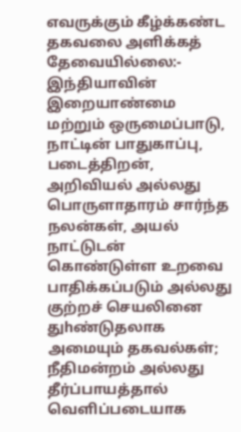எவருக்கும் கீழ்க்கண்ட தகவலை அளிக்கத் தேவையில்லை:-
இந்தியாவின் இறையாண்மை மற்றும் ஒருமைப்பாடு, நாட்டின் பாதுகாப்பு,
படைத்திறன், அறிவியல் அல்லது பொருளாதாரம் சார்ந்த நலன்கள், அயல்
நாட்டுடன் கொண்டுள்ள உறவை பாதிக்கப்படும் அல்லது குற்றச் செயலினை
துhண்டுதலாக அமையும் தகவல்கள்;
நீதிமன்றம் அல்லது தீர்ப்பாயத்தால் வெளிப்படையாக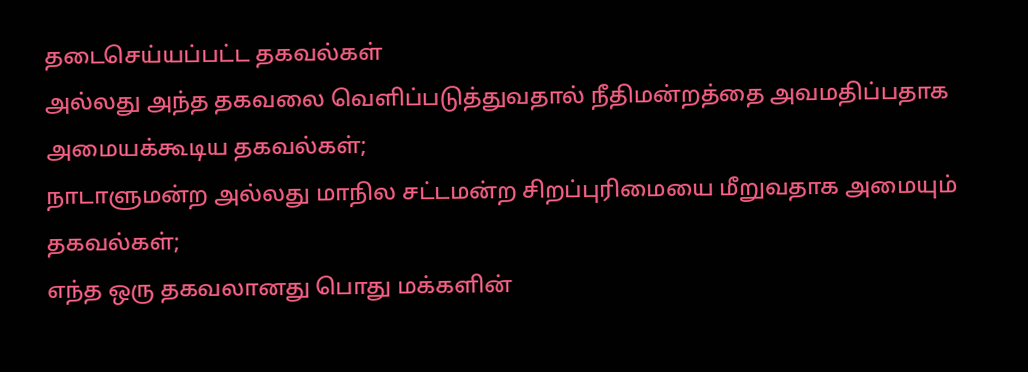தடைசெய்யப்பட்ட தகவல்கள்
அல்லது அந்த தகவலை வெளிப்படுத்துவதால் நீதிமன்றத்தை அவமதிப்பதாக
அமையக்கூடிய தகவல்கள்;
நாடாளுமன்ற அல்லது மாநில சட்டமன்ற சிறப்புரிமையை மீறுவதாக அமையும்
தகவல்கள்;
எந்த ஒரு தகவலானது பொது மக்களின்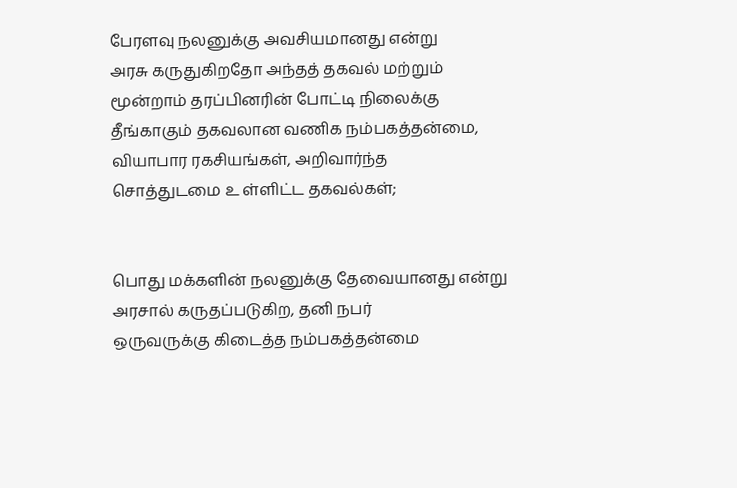பேரளவு நலனுக்கு அவசியமானது என்று
அரசு கருதுகிறதோ அந்தத் தகவல் மற்றும் மூன்றாம் தரப்பினரின் போட்டி நிலைக்கு
தீங்காகும் தகவலான வணிக நம்பகத்தன்மை, வியாபார ரகசியங்கள், அறிவார்ந்த
சொத்துடமை உ ள்ளிட்ட தகவல்கள்;


பொது மக்களின் நலனுக்கு தேவையானது என்று அரசால் கருதப்படுகிற, தனி நபர்
ஒருவருக்கு கிடைத்த நம்பகத்தன்மை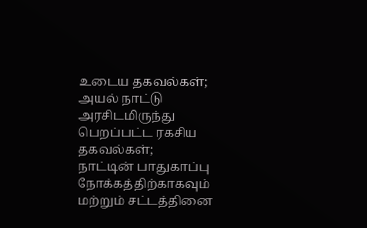உடைய தகவல்கள்;
அயல் நாட்டு அரசிடமிருந்து பெறப்பட்ட ரகசிய தகவல்கள்;
நாட்டின் பாதுகாப்பு நோக்கத்திற்காகவும் மற்றும் சட்டத்தினை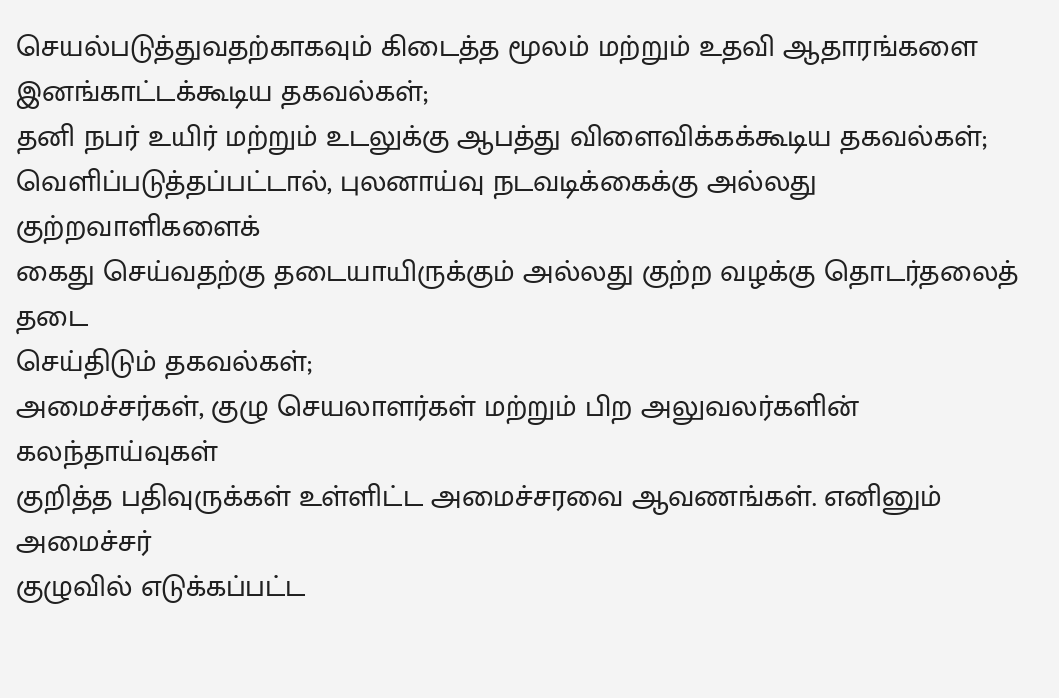செயல்படுத்துவதற்காகவும் கிடைத்த மூலம் மற்றும் உதவி ஆதாரங்களை
இனங்காட்டக்கூடிய தகவல்கள்;
தனி நபர் உயிர் மற்றும் உடலுக்கு ஆபத்து விளைவிக்கக்கூடிய தகவல்கள்;
வெளிப்படுத்தப்பட்டால், புலனாய்வு நடவடிக்கைக்கு அல்லது குற்றவாளிகளைக்
கைது செய்வதற்கு தடையாயிருக்கும் அல்லது குற்ற வழக்கு தொடர்தலைத் தடை
செய்திடும் தகவல்கள்;
அமைச்சர்கள், குழு செயலாளர்கள் மற்றும் பிற அலுவலர்களின் கலந்தாய்வுகள்
குறித்த பதிவுருக்கள் உள்ளிட்ட அமைச்சரவை ஆவணங்கள். எனினும் அமைச்சர்
குழுவில் எடுக்கப்பட்ட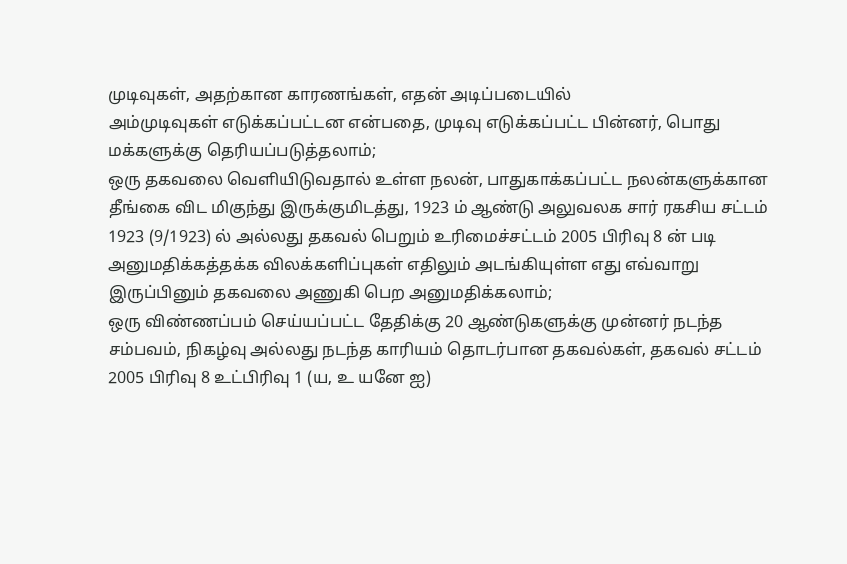முடிவுகள், அதற்கான காரணங்கள், எதன் அடிப்படையில்
அம்முடிவுகள் எடுக்கப்பட்டன என்பதை, முடிவு எடுக்கப்பட்ட பின்னர், பொது
மக்களுக்கு தெரியப்படுத்தலாம்;
ஒரு தகவலை வெளியிடுவதால் உள்ள நலன், பாதுகாக்கப்பட்ட நலன்களுக்கான
தீங்கை விட மிகுந்து இருக்குமிடத்து, 1923 ம் ஆண்டு அலுவலக சார் ரகசிய சட்டம்
1923 (9/1923) ல் அல்லது தகவல் பெறும் உரிமைச்சட்டம் 2005 பிரிவு 8 ன் படி
அனுமதிக்கத்தக்க விலக்களிப்புகள் எதிலும் அடங்கியுள்ள எது எவ்வாறு
இருப்பினும் தகவலை அணுகி பெற அனுமதிக்கலாம்;
ஒரு விண்ணப்பம் செய்யப்பட்ட தேதிக்கு 20 ஆண்டுகளுக்கு முன்னர் நடந்த
சம்பவம், நிகழ்வு அல்லது நடந்த காரியம் தொடர்பான தகவல்கள், தகவல் சட்டம்
2005 பிரிவு 8 உட்பிரிவு 1 (ய, உ யனே ஐ)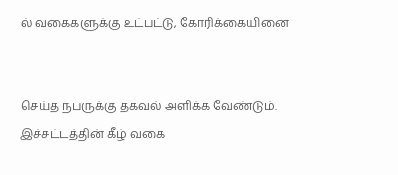ல் வகைகளுக்கு உட்பட்டு, கோரிக்கையினை


செய்த நபருக்கு தகவல் அளிக்க வேண்டும். இச்சட்டத்தின் கீழ் வகை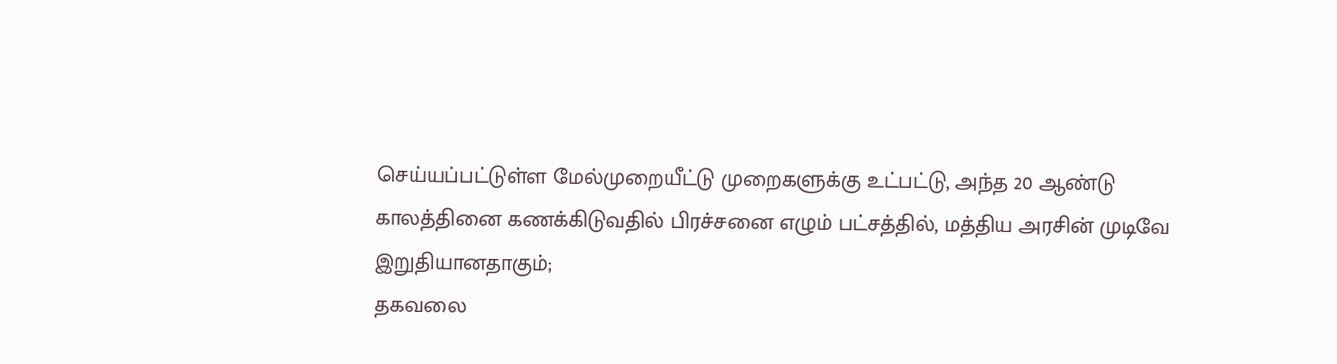செய்யப்பட்டுள்ள மேல்முறையீட்டு முறைகளுக்கு உட்பட்டு, அந்த 20 ஆண்டு
காலத்தினை கணக்கிடுவதில் பிரச்சனை எழும் பட்சத்தில், மத்திய அரசின் முடிவே
இறுதியானதாகும்;
தகவலை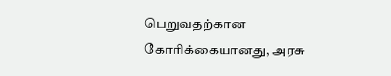பெறுவதற்கான கோரிக்கையானது, அரசு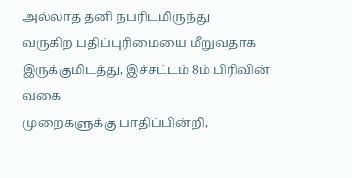அல்லாத தனி நபரிடமிருந்து
வருகிற பதிப்புரிமையை மீறுவதாக இருக்குமிடத்து, இச்சட்டம் 8ம் பிரிவின் வகை
முறைகளுக்கு பாதிப்பின்றி,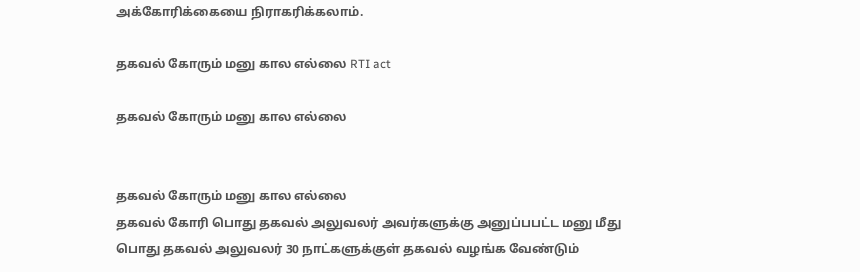அக்கோரிக்கையை நிராகரிக்கலாம்.

தகவல் கோரும் மனு கால எல்லை RTI act

தகவல் கோரும் மனு கால எல்லை


தகவல் கோரும் மனு கால எல்லை
தகவல் கோரி பொது தகவல் அலுவலர் அவர்களுக்கு அனுப்பபட்ட மனு மீது பொது தகவல் அலுவலர் 30 நாட்களுக்குள் தகவல் வழங்க வேண்டும்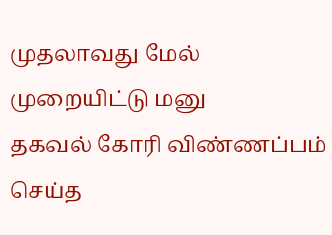முதலாவது மேல் முறையிட்டு மனு
தகவல் கோரி விண்ணப்பம் செய்த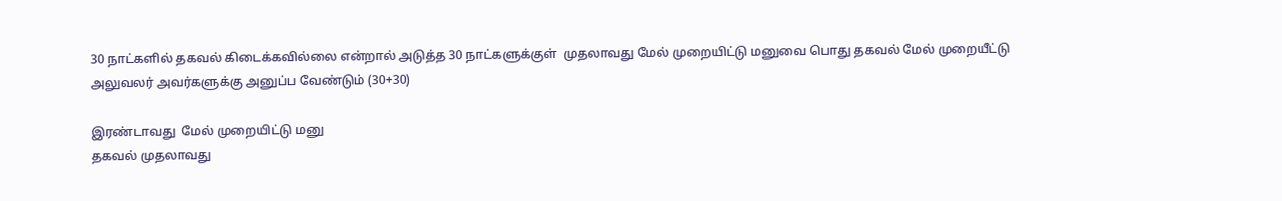30 நாட்களில் தகவல் கிடைக்கவில்லை என்றால் அடுத்த 30 நாட்களுக்குள்  முதலாவது மேல் முறையிட்டு மனுவை பொது தகவல் மேல் முறையீட்டு அலுவலர் அவர்களுக்கு அனுப்ப வேண்டும் (30+30)

இரண்டாவது  மேல் முறையிட்டு மனு
தகவல் முதலாவது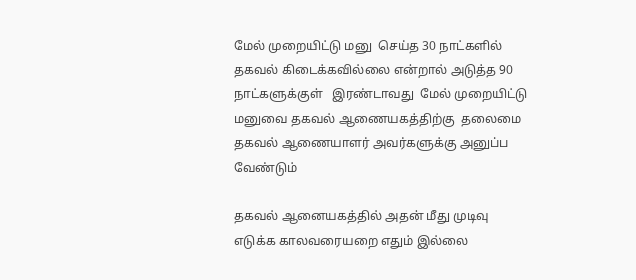மேல் முறையிட்டு மனு  செய்த 30 நாட்களில் தகவல் கிடைக்கவில்லை என்றால் அடுத்த 90 நாட்களுக்குள்   இரண்டாவது  மேல் முறையிட்டு மனுவை தகவல் ஆணையகத்திற்கு  தலைமை தகவல் ஆணையாளர் அவர்களுக்கு அனுப்ப வேண்டும்

தகவல் ஆனையகத்தில் அதன் மீது முடிவு எடுக்க காலவரையறை எதும் இல்லை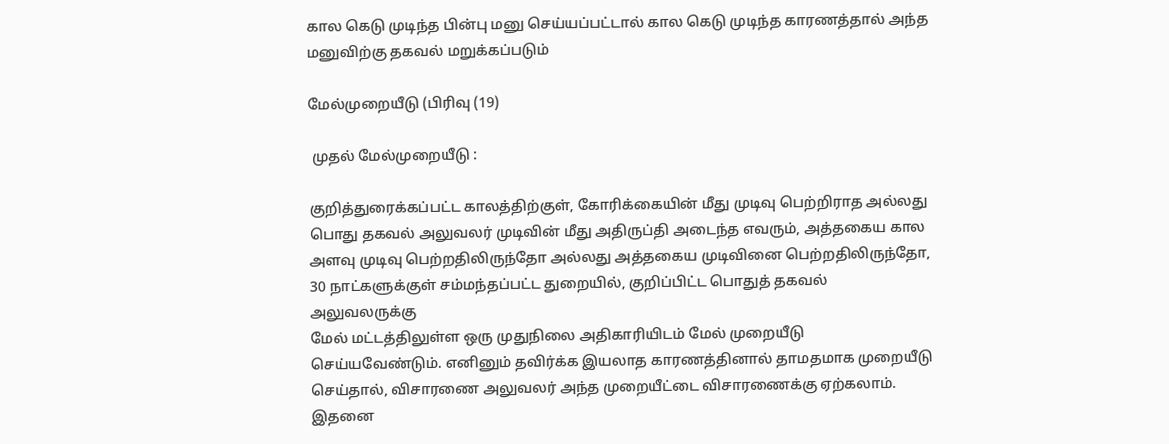கால கெடு முடிந்த பின்பு மனு செய்யப்பட்டால் கால கெடு முடிந்த காரணத்தால் அந்த மனுவிற்கு தகவல் மறுக்கப்படும்

மேல்முறையீடு (பிரிவு (19)

 முதல் மேல்முறையீடு :

குறித்துரைக்கப்பட்ட காலத்திற்குள், கோரிக்கையின் மீது முடிவு பெற்றிராத அல்லது
பொது தகவல் அலுவலர் முடிவின் மீது அதிருப்தி அடைந்த எவரும், அத்தகைய கால
அளவு முடிவு பெற்றதிலிருந்தோ அல்லது அத்தகைய முடிவினை பெற்றதிலிருந்தோ, 30 நாட்களுக்குள் சம்மந்தப்பட்ட துறையில், குறிப்பிட்ட பொதுத் தகவல் அலுவலருக்கு
மேல் மட்டத்திலுள்ள ஒரு முதுநிலை அதிகாரியிடம் மேல் முறையீடு செய்யவேண்டும். எனினும் தவிர்க்க இயலாத காரணத்தினால் தாமதமாக முறையீடு செய்தால், விசாரணை அலுவலர் அந்த முறையீட்டை விசாரணைக்கு ஏற்கலாம். இதனை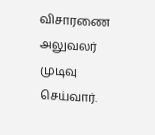விசாரணை அலுவலர் முடிவு செய்வார்.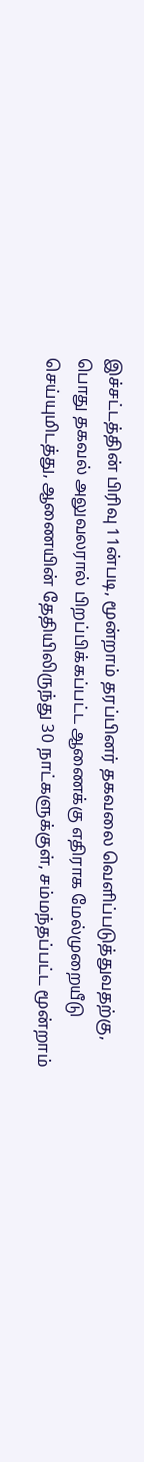இச்சட்டத்தின் பிரிவு 11ன்படி, மூன்றாம் தரப்பினர் தகவலை வெளிப்படுத்துவதற்கு,
பொது தகவல் அலுவலரால் பிறப்பிக்கப்பட்ட ஆணைக்கு எதிராக மேல்முறையீடு
செய்யுமிடத்து, ஆணையின் தேதியிலிருந்து 30 நாட்களுக்குள், சம்மந்தப்பட்ட மூன்றாம்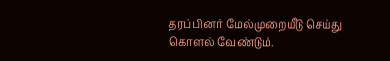தரப்பினர் மேல்முறையீடு செய்து கொளல் வேண்டும்.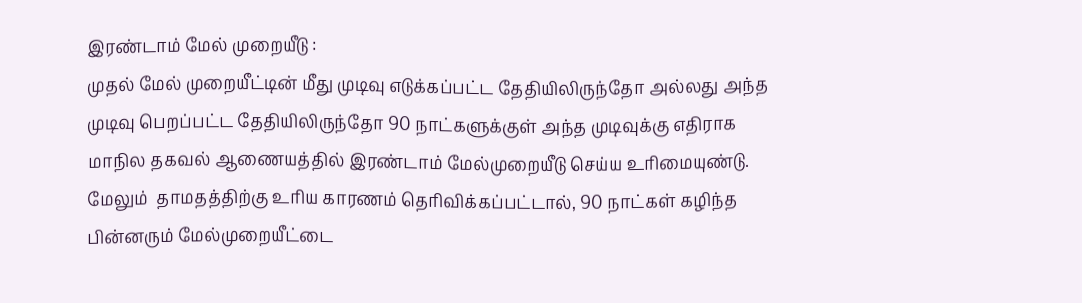இரண்டாம் மேல் முறையீடு :
முதல் மேல் முறையீட்டின் மீது முடிவு எடுக்கப்பட்ட தேதியிலிருந்தோ அல்லது அந்த முடிவு பெறப்பட்ட தேதியிலிருந்தோ 90 நாட்களுக்குள் அந்த முடிவுக்கு எதிராக மாநில தகவல் ஆணையத்தில் இரண்டாம் மேல்முறையீடு செய்ய உரிமையுண்டு. மேலும்  தாமதத்திற்கு உரிய காரணம் தெரிவிக்கப்பட்டால், 90 நாட்கள் கழிந்த பின்னரும் மேல்முறையீட்டை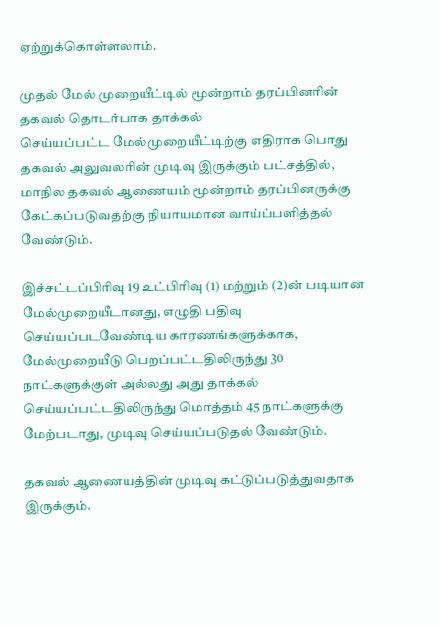ஏற்றுக்கொள்ளலாம்.

முதல் மேல் முறையீட்டில் மூன்றாம் தரப்பினரின் தகவல் தொடர்பாக தாக்கல்
செய்யப்பட்ட மேல்முறையீட்டிற்கு எதிராக பொது தகவல் அலுவலரின் முடிவு இருக்கும் பட்சத்தில், மாநில தகவல் ஆணையம் மூன்றாம் தரப்பினருக்கு கேட்கப்படுவதற்கு நியாயமான வாய்ப்பளித்தல் வேண்டும்.

இச்சட்டப்பிரிவு 19 உட்பிரிவு (1) மற்றும் (2)ன் படியான மேல்முறையீடானது, எழுதி பதிவு செய்யப்படவேண்டிய காரணங்களுக்காக, மேல்முறையீடு பெறப்பட்டதிலிருந்து 30 நாட்களுக்குள் அல்லது அது தாக்கல் செய்யப்பட்டதிலிருந்து மொத்தம் 45 நாட்களுக்கு மேற்படாது, முடிவு செய்யப்படுதல் வேண்டும்.

தகவல் ஆணையத்தின் முடிவு கட்டுப்படுத்துவதாக இருக்கும்.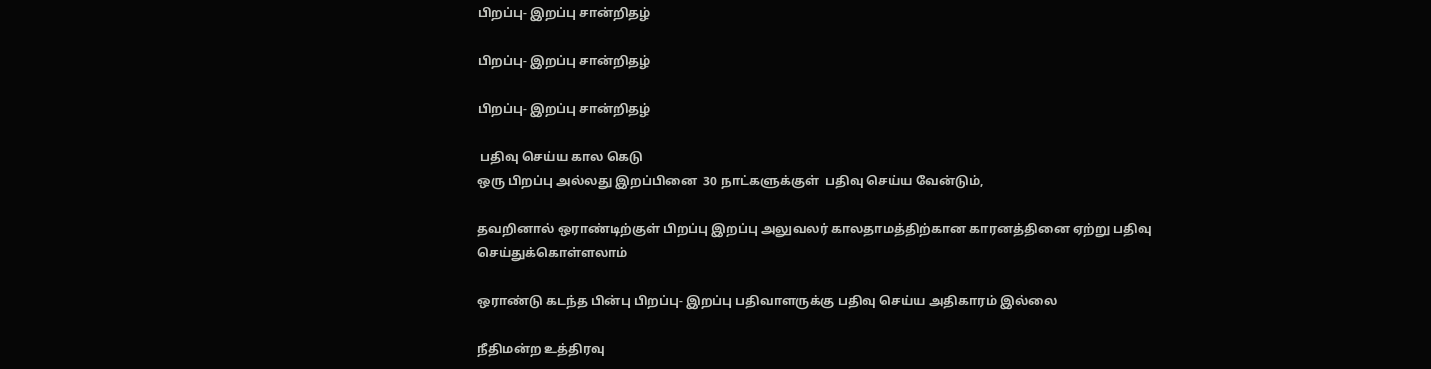பிறப்பு- இறப்பு சான்றிதழ்

பிறப்பு- இறப்பு சான்றிதழ்

பிறப்பு- இறப்பு சான்றிதழ்

 பதிவு செய்ய கால கெடு
ஒரு பிறப்பு அல்லது இறப்பினை  30 நாட்களுக்குள்  பதிவு செய்ய வேன்டும்,

தவறினால் ஒராண்டிற்குள் பிறப்பு இறப்பு அலுவலர் காலதாமத்திற்கான காரனத்தினை ஏற்று பதிவு செய்துக்கொள்ளலாம்

ஒராண்டு கடந்த பின்பு பிறப்பு- இறப்பு பதிவாளருக்கு பதிவு செய்ய அதிகாரம் இல்லை

நீதிமன்ற உத்திரவு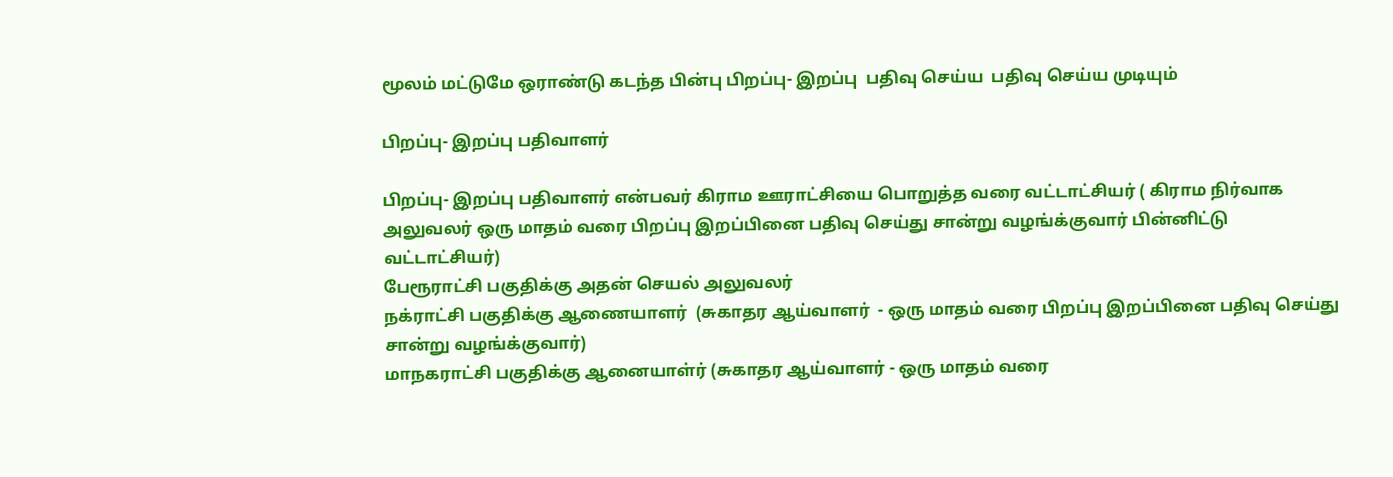மூலம் மட்டுமே ஒராண்டு கடந்த பின்பு பிறப்பு- இறப்பு  பதிவு செய்ய  பதிவு செய்ய முடியும்

பிறப்பு- இறப்பு பதிவாளர்

பிறப்பு- இறப்பு பதிவாளர் என்பவர் கிராம ஊராட்சியை பொறுத்த வரை வட்டாட்சியர் ( கிராம நிர்வாக அலுவலர் ஒரு மாதம் வரை பிறப்பு இறப்பினை பதிவு செய்து சான்று வழங்க்குவார் பின்னிட்டு வட்டாட்சியர்)
பேரூராட்சி பகுதிக்கு அதன் செயல் அலுவலர்
நக்ராட்சி பகுதிக்கு ஆணையாளர்  (சுகாதர ஆய்வாளர்  - ஒரு மாதம் வரை பிறப்பு இறப்பினை பதிவு செய்து சான்று வழங்க்குவார்)
மாநகராட்சி பகுதிக்கு ஆனையாள்ர் (சுகாதர ஆய்வாளர் - ஒரு மாதம் வரை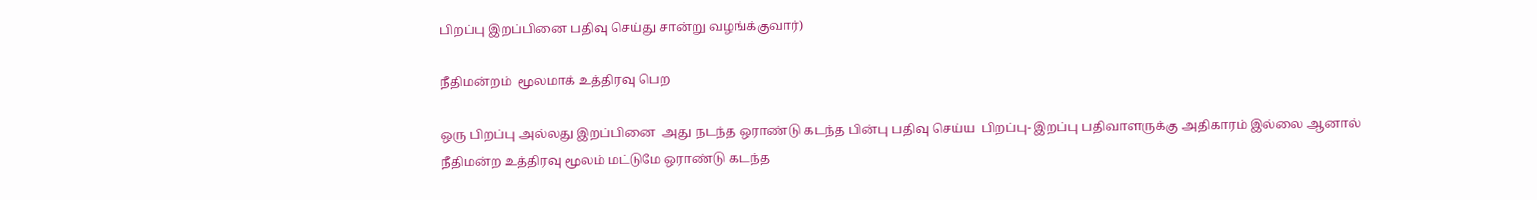பிறப்பு இறப்பினை பதிவு செய்து சான்று வழங்க்குவார்)

நீதிமன்றம்  மூலமாக் உத்திரவு பெற

ஒரு பிறப்பு அல்லது இறப்பினை  அது நடந்த ஒராண்டு கடந்த பின்பு பதிவு செய்ய  பிறப்பு- இறப்பு பதிவாளருக்கு அதிகாரம் இல்லை ஆனால் நீதிமன்ற உத்திரவு மூலம் மட்டுமே ஒராண்டு கடந்த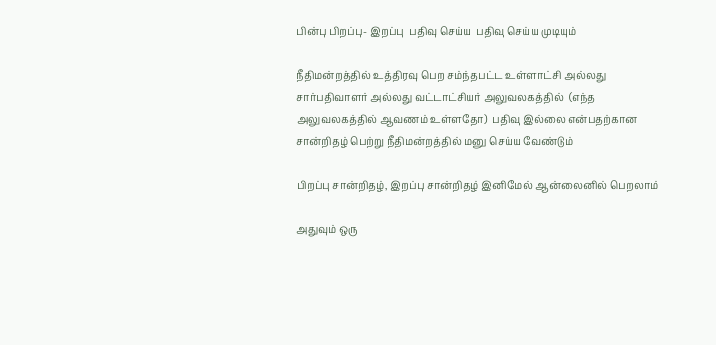பின்பு பிறப்பு- இறப்பு  பதிவு செய்ய  பதிவு செய்ய முடியும்

நீதிமன்றத்தில் உத்திரவு பெற சம்ந்தபட்ட உள்ளாட்சி அல்லது சார்பதிவாளர் அல்லது வட்டாட்சியர் அலுவலகத்தில்  (எந்த அலுவலகத்தில் ஆவணம் உள்ளதோ)  பதிவு இல்லை என்பதற்கான சான்றிதழ் பெற்று நீதிமன்றத்தில் மனு செய்ய வேண்டும்

பிறப்பு சான்றிதழ், இறப்பு சான்றிதழ் இனிமேல் ஆன்லைனில் பெறலாம்

அதுவும் ஒரு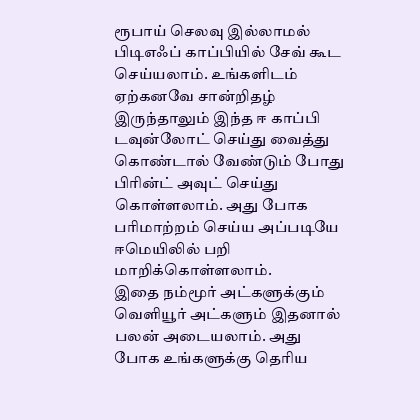ரூபாய் செலவு இல்லாமல் பிடிஎஃப் காப்பியில் சேவ் கூட செய்யலாம். உங்களிடம் ஏற்கனவே சான்றிதழ் இருந்தாலும் இந்த ஈ காப்பி டவுன்லோட் செய்து வைத்து கொண்டால் வேண்டும் போது பிரின்ட் அவுட் செய்து கொள்ளலாம். அது போக பரிமாற்றம் செய்ய அப்படியே ஈமெயிலில் பறி மாறிக்கொள்ளலாம்.
இதை நம்மூர் அட்களுக்கும் வெளியூர் அட்களும் இதனால் பலன் அடையலாம். அது போக உங்களுக்கு தெரிய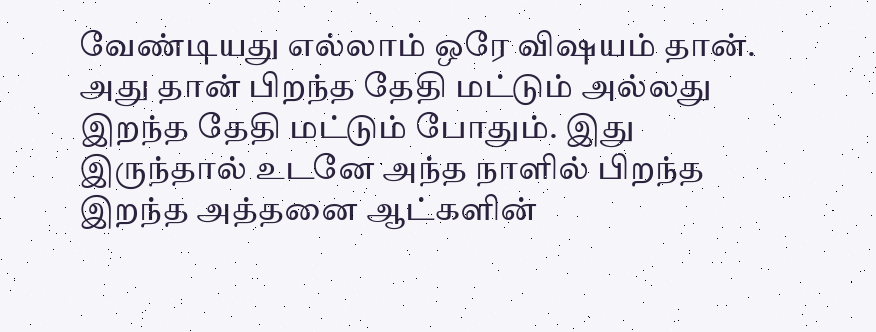வேண்டியது எல்லாம் ஒரே விஷயம் தான். அது தான் பிறந்த தேதி மட்டும் அல்லது இறந்த தேதி மட்டும் போதும். இது இருந்தால் உடனே அந்த நாளில் பிறந்த இறந்த அத்தனை ஆட்களின்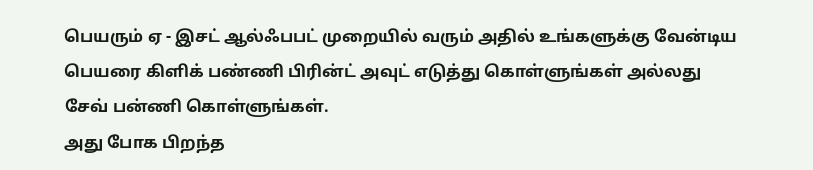பெயரும் ஏ - இசட் ஆல்ஃபபட் முறையில் வரும் அதில் உங்களுக்கு வேன்டிய பெயரை கிளிக் பண்ணி பிரின்ட் அவுட் எடுத்து கொள்ளுங்கள் அல்லது
சேவ் பன்ணி கொள்ளுங்கள்.
அது போக பிறந்த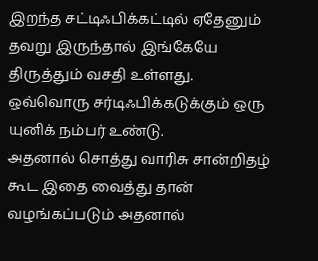இறந்த சட்டிஃபிக்கட்டில் ஏதேனும் தவறு இருந்தால் இங்கேயே திருத்தும் வசதி உள்ளது. ஒவ்வொரு சர்டிஃபிக்கடுக்கும் ஒரு யுனிக் நம்பர் உண்டு.
அதனால் சொத்து வாரிசு சான்றிதழ் கூட இதை வைத்து தான் வழங்கப்படும் அதனால்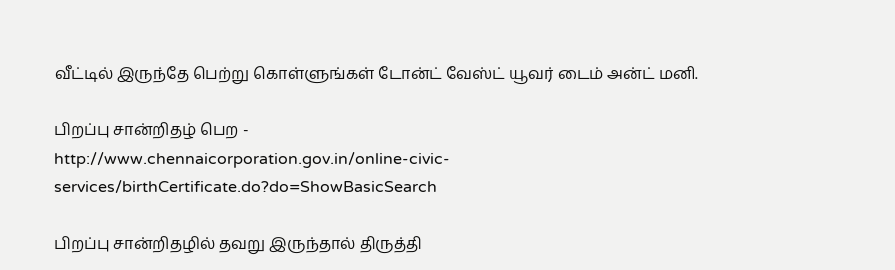வீட்டில் இருந்தே பெற்று கொள்ளுங்கள் டோன்ட் வேஸ்ட் யூவர் டைம் அன்ட் மனி.

பிறப்பு சான்றிதழ் பெற -
http://www.chennaicorporation.gov.in/online-civic-services/birthCertificate.do?do=ShowBasicSearch

பிறப்பு சான்றிதழில் தவறு இருந்தால் திருத்தி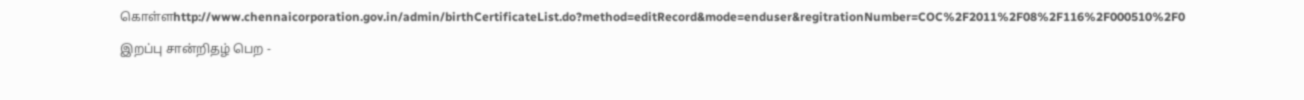கொள்ளhttp://www.chennaicorporation.gov.in/admin/birthCertificateList.do?method=editRecord&mode=enduser&regitrationNumber=COC%2F2011%2F08%2F116%2F000510%2F0

இறப்பு சான்றிதழ் பெற -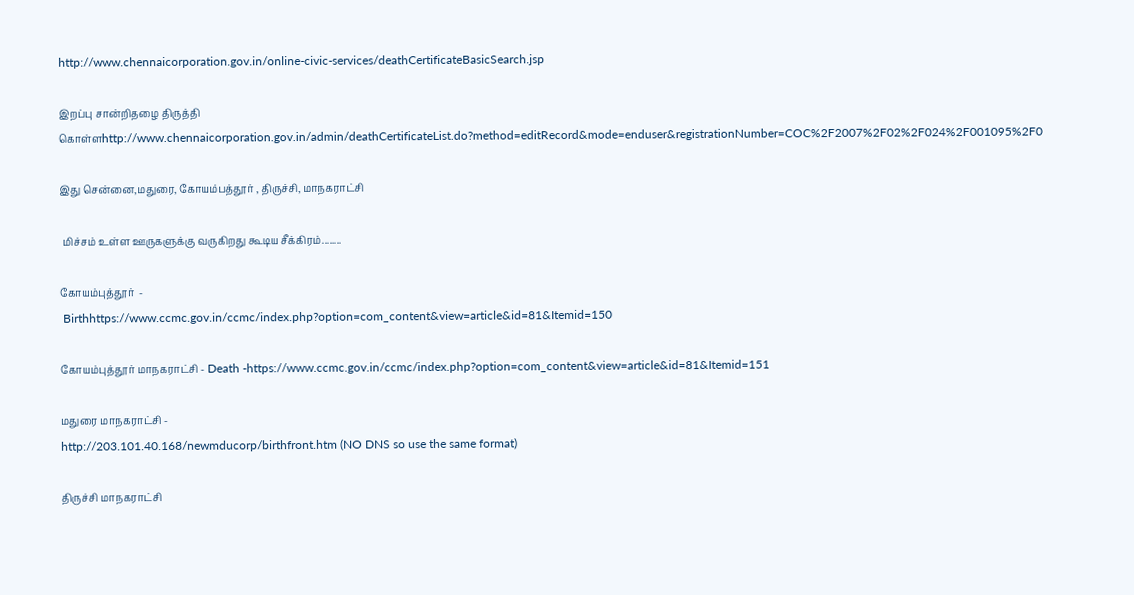http://www.chennaicorporation.gov.in/online-civic-services/deathCertificateBasicSearch.jsp

இறப்பு சான்றிதழை திருத்தி கொள்ளhttp://www.chennaicorporation.gov.in/admin/deathCertificateList.do?method=editRecord&mode=enduser&registrationNumber=COC%2F2007%2F02%2F024%2F001095%2F0

இது சென்னை,மதுரை, கோயம்பத்தூர் , திருச்சி, மாநகராட்சி

 மிச்சம் உள்ள ஊருகளுக்கு வருகிறது கூடிய சீக்கிரம்........

கோயம்புத்தூர்  -
 Birthhttps://www.ccmc.gov.in/ccmc/index.php?option=com_content&view=article&id=81&Itemid=150

கோயம்புத்தூர் மாநகராட்சி - Death -https://www.ccmc.gov.in/ccmc/index.php?option=com_content&view=article&id=81&Itemid=151

மதுரை மாநகராட்சி -
http://203.101.40.168/newmducorp/birthfront.htm (NO DNS so use the same format)

திருச்சி மாநகராட்சி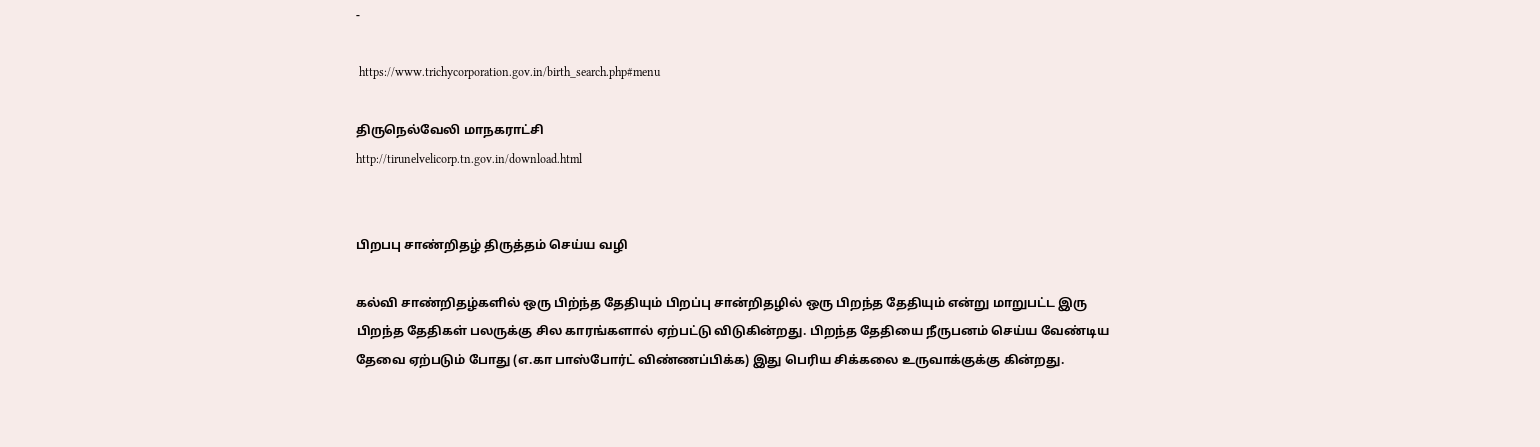-

 https://www.trichycorporation.gov.in/birth_search.php#menu

திருநெல்வேலி மாநகராட்சி
http://tirunelvelicorp.tn.gov.in/download.html


பிறபபு சாண்றிதழ் திருத்தம் செய்ய வழி

கல்வி சாண்றிதழ்களில் ஒரு பிற்ந்த தேதியும் பிறப்பு சான்றிதழில் ஒரு பிறந்த தேதியும் என்று மாறுபட்ட இரு பிறந்த தேதிகள் பலருக்கு சில காரங்களால் ஏற்பட்டு விடுகின்றது. பிறந்த தேதியை நீருபனம் செய்ய வேண்டிய தேவை ஏற்படும் போது (எ.கா பாஸ்போர்ட் விண்ணப்பிக்க) இது பெரிய சிக்கலை உருவாக்குக்கு கின்றது.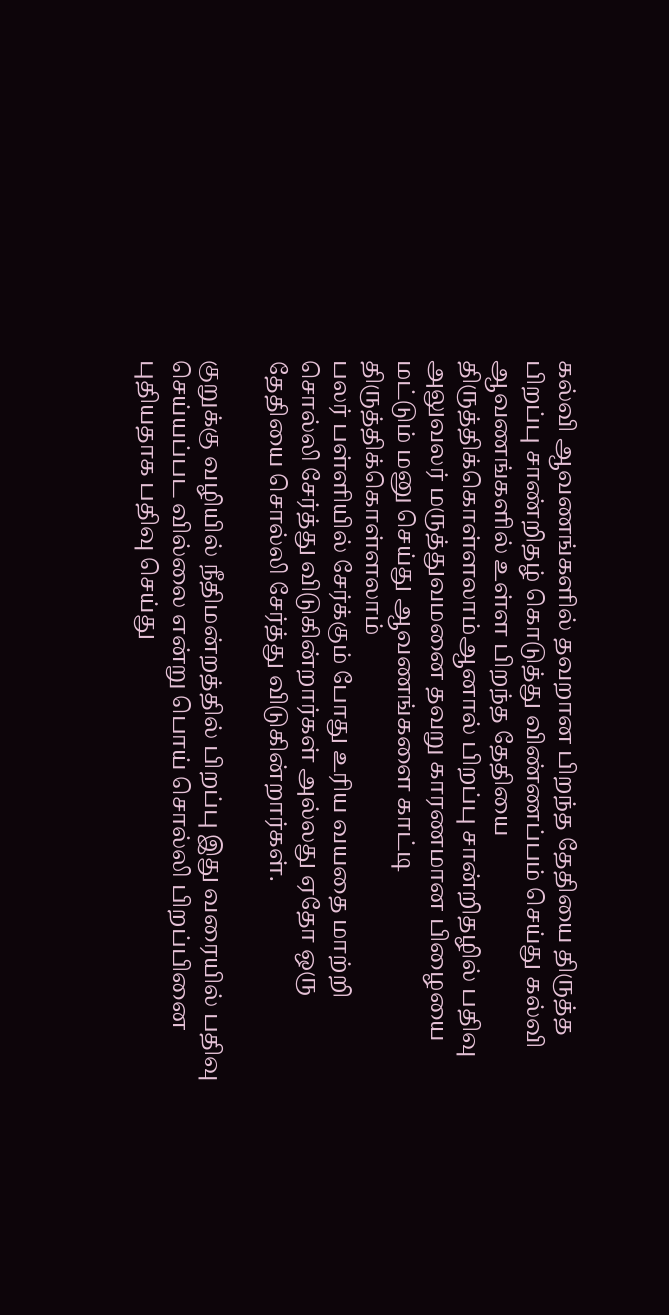கல்வி ஆவணங்களில் தவறான பிறந்த தேதியை திருத்த பிறப்பு சாண்றிதழ் கொடுத்து விண்ணப்பம் செய்து கல்வி ஆவணங்களில் உள்ள பிறந்த தேதியை திருத்திக்கொள்ளலாம்ஆனால் பிறப்பு சான்றிதழில் பதிவு அலுவலர் மருத்துவமனை தவறு காரணமான பிழையை மட்டும் மனு செய்து ஆவணங்களை காட்டி திருத்திக்கொள்ளலாம்
பலர் பள்ளியில் சேர்க்கும் போது உரிய வயதை மாற்றி சொல்லி சேர்த்து விடுகின்றார்கள் அல்லது ஏதோ ஒரு தேதியை சொல்லி சேர்த்து விடுகின்றார்கள்.

குறுக்கு வழியில் நீதிமன்றத்தில் பிறப்பு இது வரையில் பதிவு செய்யப்பட வில்லை என்று பொய் சொல்லி பிறப்பினை புதியதாக பதிவு செய்து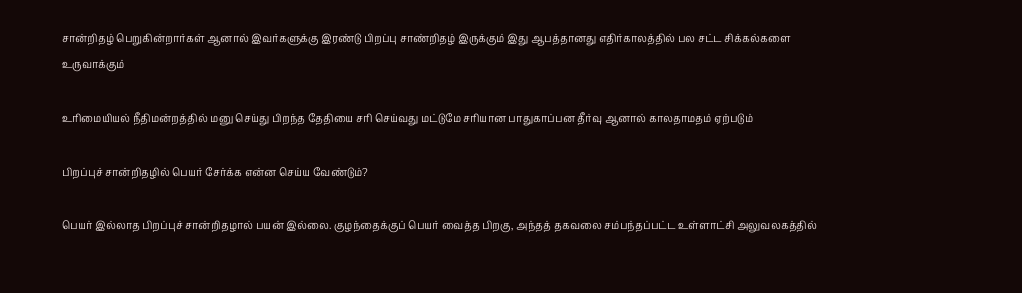சான்றிதழ் பெறுகின்றார்கள் ஆனால் இவர்களுக்கு இரண்டு பிறப்பு சாண்றிதழ் இருக்கும் இது ஆபத்தானது எதிர்காலத்தில் பல சட்ட சிக்கல்களை உருவாக்கும்

உரிமையியல் நீதிமன்றத்தில் மனு செய்து பிறந்த தேதியை சரி செய்வது மட்டுமே சரியான பாதுகாப்பன தீர்வு ஆனால் காலதாமதம் ஏற்படும்

பிறப்புச் சான்றிதழில் பெயர் சேர்க்க என்ன செய்ய வேண்டும்?

பெயர் இல்லாத பிறப்புச் சான்றிதழால் பயன் இல்லை. குழந்தைக்குப் பெயர் வைத்த பிறகு, அந்தத் தகவலை சம்பந்தப்பட்ட உள்ளாட்சி அலுவலகத்தில்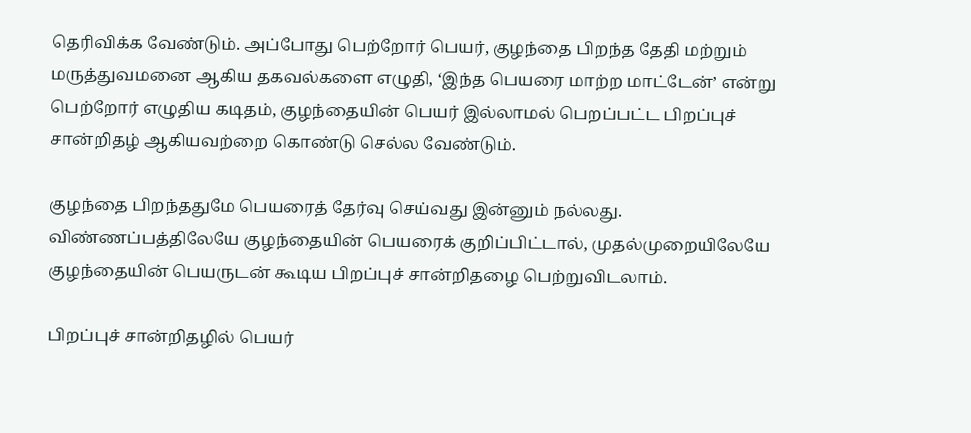தெரிவிக்க வேண்டும். அப்போது பெற்றோர் பெயர், குழந்தை பிறந்த தேதி மற்றும் மருத்துவமனை ஆகிய தகவல்களை எழுதி, ‘இந்த பெயரை மாற்ற மாட்டேன்’ என்று பெற்றோர் எழுதிய கடிதம், குழந்தையின் பெயர் இல்லாமல் பெறப்பட்ட பிறப்புச் சான்றிதழ் ஆகியவற்றை கொண்டு செல்ல வேண்டும்.

குழந்தை பிறந்ததுமே பெயரைத் தேர்வு செய்வது இன்னும் நல்லது. விண்ணப்பத்திலேயே குழந்தையின் பெயரைக் குறிப்பிட்டால், முதல்முறையிலேயே குழந்தையின் பெயருடன் கூடிய பிறப்புச் சான்றிதழை பெற்றுவிடலாம்.

பிறப்புச் சான்றிதழில் பெயர்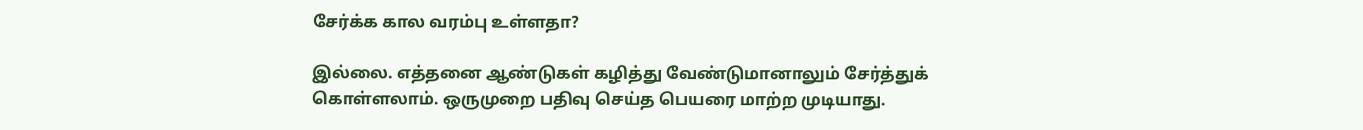சேர்க்க கால வரம்பு உள்ளதா?

இல்லை. எத்தனை ஆண்டுகள் கழித்து வேண்டுமானாலும் சேர்த்துக் கொள்ளலாம். ஒருமுறை பதிவு செய்த பெயரை மாற்ற முடியாது.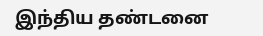இந்திய தண்டனை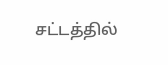சட்டத்தில்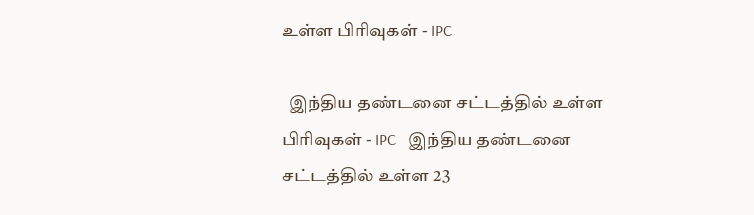உள்ள பிரிவுகள் - IPC

  இந்திய தண்டனை சட்டத்தில் உள்ள பிரிவுகள் - IPC   இந்திய தண்டனை சட்டத்தில் உள்ள 23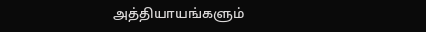அத்தியாயங்களும்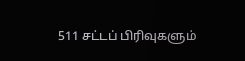511 சட்டப் பிரிவுகளும்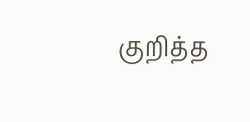குறித்த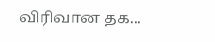விரிவான தக...